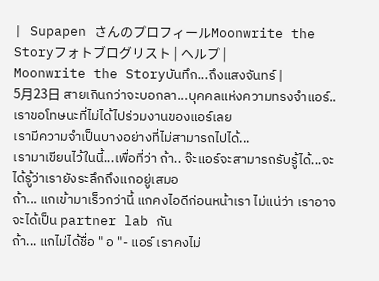| Supapen さんのプロフィールMoonwrite the Storyフォトブログリスト | ヘルプ |
Moonwrite the Storyบันทึก...ถึงแสงจันทร์ |
5月23日 สายเกินกว่าจะบอกลา...บุคคลแห่งความทรงจำแอร์..เราขอโทษนะที่ไม่ได้ไปร่วมงานของแอร์เลย
เรามีความจำเป็นบางอย่างที่ไม่สามารถไปได้...
เรามาเขียนไว้ในนี้...เพื่อที่ว่า ถ้า.. จ๊ะแอร์จะสามารถรับรู้ได้...จะได้รู้ว่าเรายังระลึกถึงแกอยู่เสมอ
ถ้า... แกเข้ามาเร็วกว่านี้ แกคงไอดีก่อนหน้าเรา ไม่แน่ว่า เราอาจจะได้เป็น partner lab กัน
ถ้า... แกไม่ได้ชื่อ " อ "- แอร์ เราคงไม่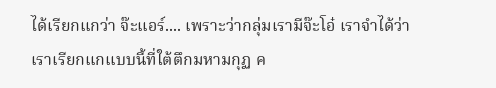ได้เรียกแกว่า จ๊ะแอร์.... เพราะว่ากลุ่มเรามีจ๊ะโอ๋ เราจำได้ว่าเราเรียกแกแบบนี้ที่ใต้ตึกมหามกุฏ ค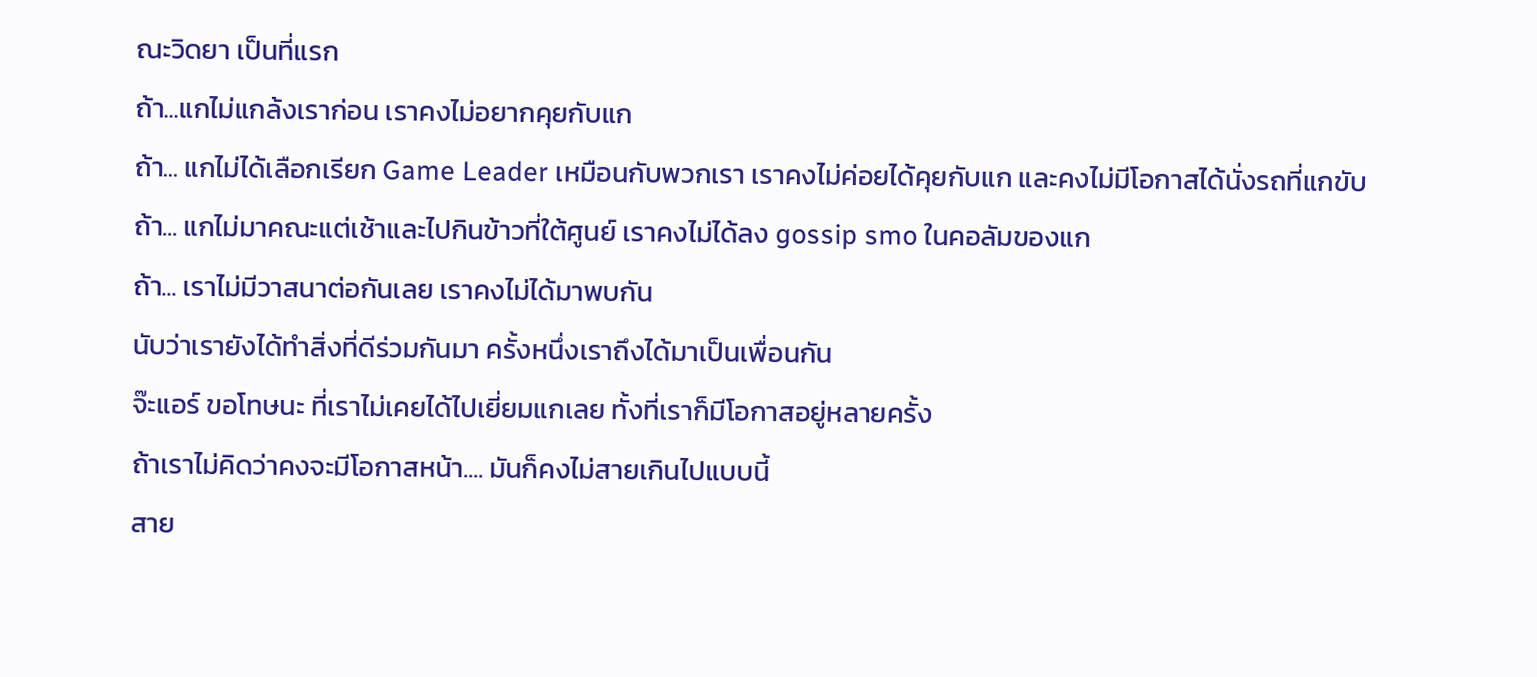ณะวิดยา เป็นที่แรก
ถ้า...แกไม่แกล้งเราก่อน เราคงไม่อยากคุยกับแก
ถ้า... แกไม่ได้เลือกเรียก Game Leader เหมือนกับพวกเรา เราคงไม่ค่อยได้คุยกับแก และคงไม่มีโอกาสได้นั่งรถที่แกขับ
ถ้า... แกไม่มาคณะแต่เช้าและไปกินข้าวที่ใต้ศูนย์ เราคงไม่ได้ลง gossip smo ในคอลัมของแก
ถ้า... เราไม่มีวาสนาต่อกันเลย เราคงไม่ได้มาพบกัน
นับว่าเรายังได้ทำสิ่งที่ดีร่วมกันมา ครั้งหนึ่งเราถึงได้มาเป็นเพื่อนกัน
จ๊ะแอร์ ขอโทษนะ ที่เราไม่เคยได้ไปเยี่ยมแกเลย ทั้งที่เราก็มีโอกาสอยู่หลายครั้ง
ถ้าเราไม่คิดว่าคงจะมีโอกาสหน้า.... มันก็คงไม่สายเกินไปแบบนี้
สาย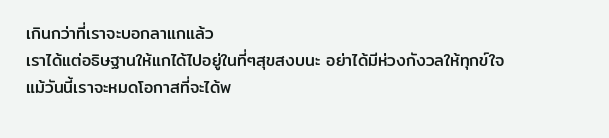เกินกว่าที่เราจะบอกลาแกแล้ว
เราได้แต่อธิษฐานให้แกได้ไปอยู่ในที่ๆสุขสงบนะ อย่าได้มีห่วงกังวลให้ทุกข์ใจ
แม้วันนี้เราจะหมดโอกาสที่จะได้พ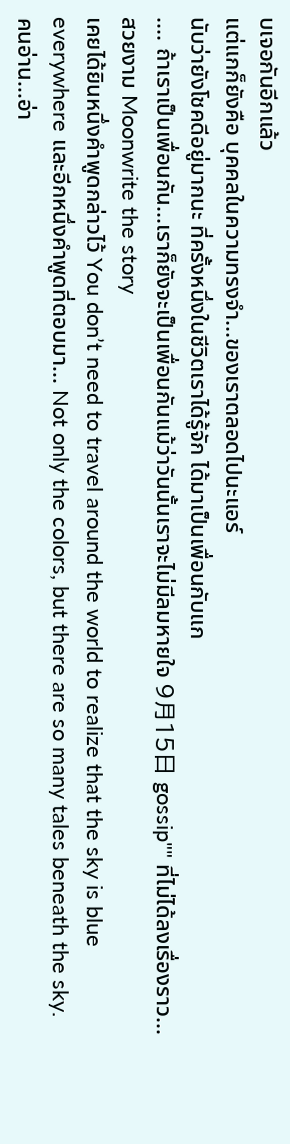บเจอกันอีกแล้ว
แต่แกก็ยังคือ บุคคลในความทรงจำ...ของเราตลอดไปนะแอร์
นับว่ายังโชคดีอยู่มากนะ ที่ครั้งหนึ่งในชีวิตเราได้รู้จัก ได้มาเป็นเพื่อนกับแก
.... ถ้าเราเป็นเพื่อนกัน...เราก็ยังจะเป็นเพื่อนกันแม้ว่าวันนั้นเราจะไม่มีลมหายใจ 9月15日 gossip"" ที่ไม่ได้ลงเรื่องราว... สวยงาม Moonwrite the story
เคยได้ยินหนึ่งคำพูดกล่าวไว้ You don’t need to travel around the world to realize that the sky is blue everywhere และอีกหนึ่งคำพูดที่ตอบมา... Not only the colors, but there are so many tales beneath the sky.
คนอ่าน...อ่า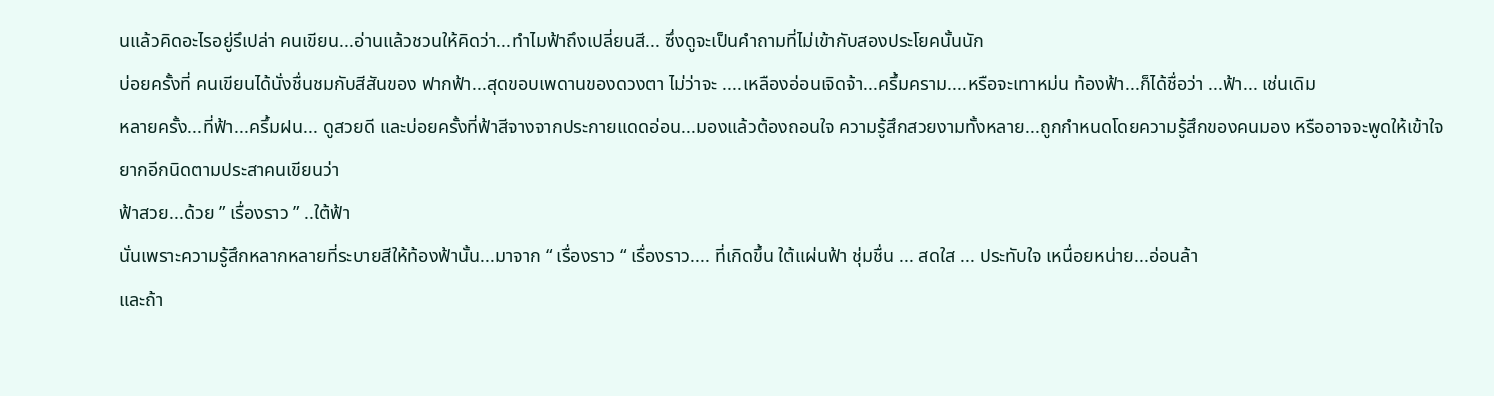นแล้วคิดอะไรอยู่รึเปล่า คนเขียน...อ่านแล้วชวนให้คิดว่า...ทำไมฟ้าถึงเปลี่ยนสี... ซึ่งดูจะเป็นคำถามที่ไม่เข้ากับสองประโยคนั้นนัก
บ่อยครั้งที่ คนเขียนได้นั่งชื่นชมกับสีสันของ ฟากฟ้า...สุดขอบเพดานของดวงตา ไม่ว่าจะ ....เหลืองอ่อนเจิดจ้า...ครึ้มคราม....หรือจะเทาหม่น ท้องฟ้า...ก็ได้ชื่อว่า ...ฟ้า... เช่นเดิม
หลายครั้ง...ที่ฟ้า...ครึ้มฝน... ดูสวยดี และบ่อยครั้งที่ฟ้าสีจางจากประกายแดดอ่อน...มองแล้วต้องถอนใจ ความรู้สึกสวยงามทั้งหลาย...ถูกกำหนดโดยความรู้สึกของคนมอง หรืออาจจะพูดให้เข้าใจยากอีกนิดตามประสาคนเขียนว่า
ฟ้าสวย...ด้วย ” เรื่องราว ” ..ใต้ฟ้า
นั่นเพราะความรู้สึกหลากหลายที่ระบายสีให้ท้องฟ้านั้น...มาจาก “ เรื่องราว “ เรื่องราว.... ที่เกิดขึ้น ใต้แผ่นฟ้า ชุ่มชื่น ... สดใส ... ประทับใจ เหนื่อยหน่าย...อ่อนล้า
และถ้า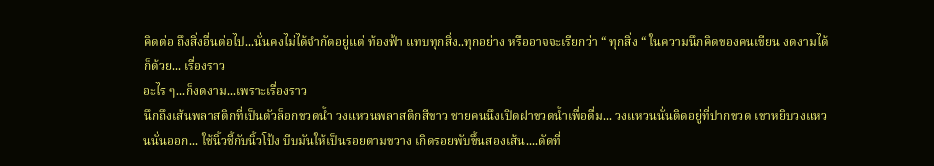คิดต่อ ถึงสิ่งอื่นต่อไป...นั่นคงไม่ได้จำกัดอยู่แต่ ท้องฟ้า แทบทุกสิ่ง..ทุกอย่าง หรืออาจจะเรียกว่า “ ทุกสิ่ง “ ในความนึกคิดของคนเขียน งดงามได้ก็ด้วย... เรื่องราว
อะไร ๆ...ก็งดงาม...เพราะเรื่องราว
นึกถึงเส้นพลาสติกที่เป็นตัวล็อกขวดน้ำ วงแหวนพลาสติกสีขาว ชายคนนึงเปิดฝาขวดน้ำเพื่อดื่ม... วงแหวนนั่นติดอยู่ที่ปากขวด เขาหยิบวงแหวนนั่นออก... ใช้นิ้วชี้กับนิ้วโป้ง บีบมันให้เป็นรอยตามขวาง เกิดรอยพับขึ้นสองเส้น....ดัดที่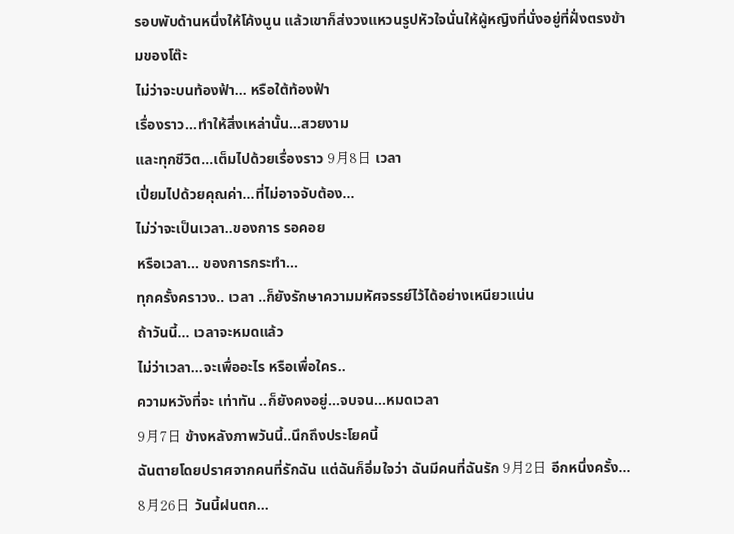รอบพับด้านหนึ่งให้โค้งนูน แล้วเขาก็ส่งวงแหวนรูปหัวใจนั่นให้ผู้หญิงที่นั่งอยู่ที่ฝั่งตรงข้ามของโต๊ะ
ไม่ว่าจะบนท้องฟ้า... หรือใต้ท้องฟ้า
เรื่องราว...ทำให้สิ่งเหล่านั้น...สวยงาม
และทุกชีวิต...เต็มไปด้วยเรื่องราว 9月8日 เวลา
เปี่ยมไปด้วยคุณค่า...ที่ไม่อาจจับต้อง...
ไม่ว่าจะเป็นเวลา..ของการ รอคอย
หรือเวลา... ของการกระทำ...
ทุกครั้งคราวง.. เวลา ..ก็ยังรักษาความมหัศจรรย์ไว้ได้อย่างเหนียวแน่น
ถ้าวันนี้... เวลาจะหมดแล้ว
ไม่ว่าเวลา...จะเพื่ออะไร หรือเพื่อใคร..
ความหวังที่จะ เท่าทัน ..ก็ยังคงอยู่...จบจน...หมดเวลา
9月7日 ข้างหลังภาพวันนี้..นึกถึงประโยคนี้
ฉันตายโดยปราศจากคนที่รักฉัน แต่ฉันก็อิ่มใจว่า ฉันมีคนที่ฉันรัก 9月2日 อีกหนึ่งครั้ง...
8月26日 วันนี้ฝนตก...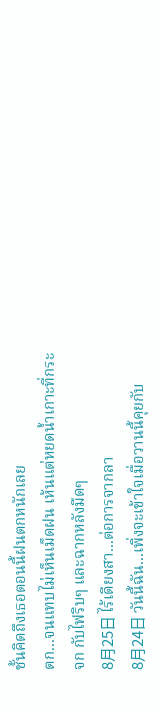ชั้นคิดถึงเธอตอนนี้ฝนตกหนักเลย
ตก...จนแทบไม่เห็นเม็ดฝน เห้นแต่หยดน้ำเกาะที่กระจก กับไฟริบๆ และฉากหลังมืดๆ
8月25日 ไร้เดียงสา...ต่อการจากลา
8月24日 วันนี้ฉัน...เพิ่งจะเข้าใจเมื่อวานนี้คุยกับ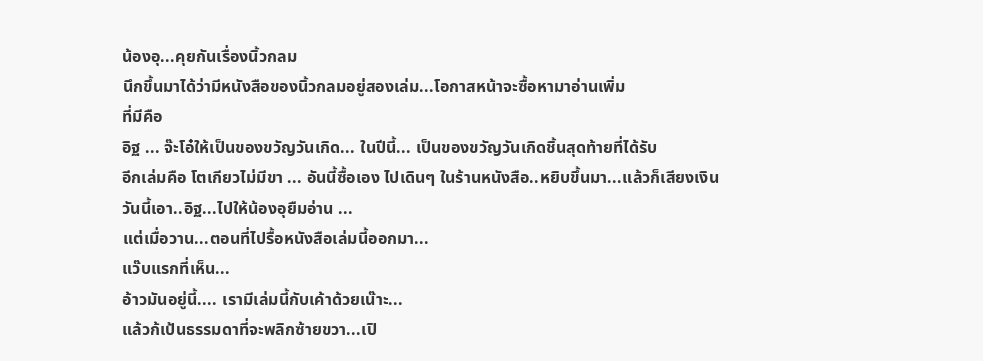น้องอุ...คุยกันเรื่องนิ้วกลม
นึกขึ้นมาได้ว่ามีหนังสือของนิ้วกลมอยู่สองเล่ม...โอกาสหน้าจะซื้อหามาอ่านเพิ่ม
ที่มีคือ
อิฐ ... จ๊ะโอ๋ให้เป็นของขวัญวันเกิด... ในปีนี้... เป็นของขวัญวันเกิดชิ้นสุดท้ายที่ได้รับ
อีกเล่มคือ โตเกียวไม่มีขา ... อันนี้ซื้อเอง ไปเดินๆ ในร้านหนังสือ..หยิบขึ้นมา...แล้วก็เสียงเงิน
วันนี้เอา..อิฐ...ไปให้น้องอุยืมอ่าน ...
แต่เมื่อวาน...ตอนที่ไปรื้อหนังสือเล่มนี้ออกมา...
แว๊บแรกที่เห็น...
อ้าวมันอยู่นี้.... เรามีเล่มนี้กับเค้าด้วยเน๊าะ...
แล้วก้เป้นธรรมดาที่จะพลิกซ้ายขวา...เปิ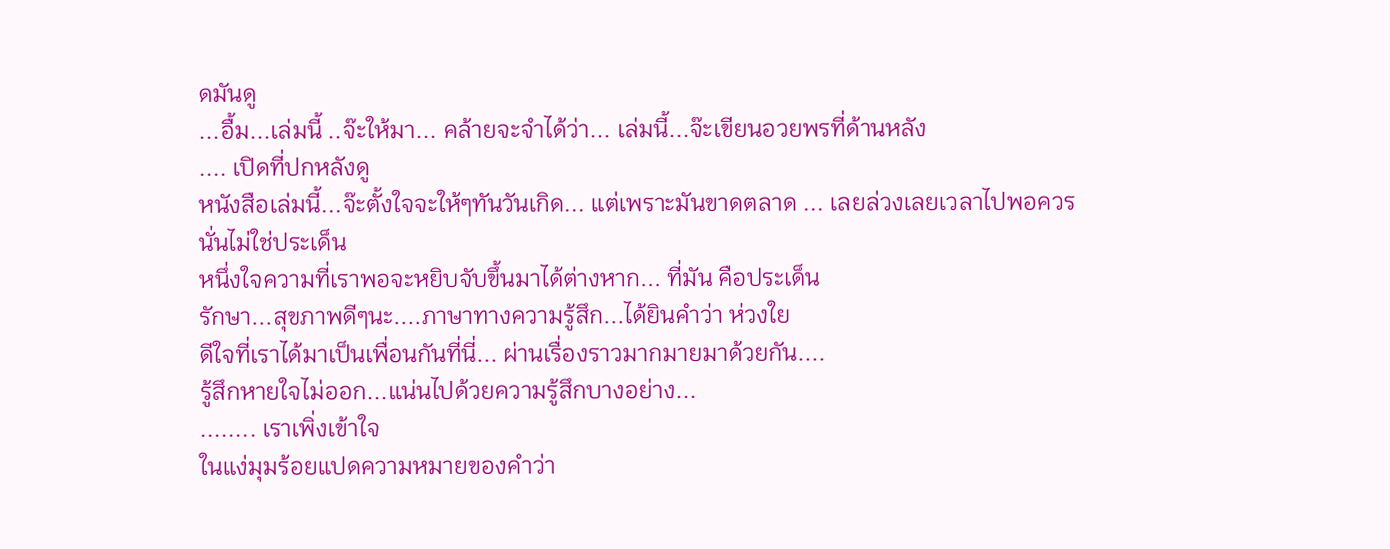ดมันดู
...อื้ม...เล่มนี้ ..จ๊ะให้มา... คล้ายจะจำได้ว่า... เล่มนี้...จ๊ะเขียนอวยพรที่ด้านหลัง
.... เปิดที่ปกหลังดู
หนังสือเล่มนี้...จ๊ะตั้งใจจะให้ๆทันวันเกิด... แต่เพราะมันขาดตลาด ... เลยล่วงเลยเวลาไปพอควร
นั่นไม่ใช่ประเด็น
หนึ่งใจความที่เราพอจะหยิบจับขึ้นมาได้ต่างหาก... ที่มัน คือประเด็น
รักษา...สุขภาพดีๆนะ....ภาษาทางความรู้สึก...ได้ยินคำว่า ห่วงใย
ดีใจที่เราได้มาเป็นเพื่อนกันที่นี่... ผ่านเรื่องราวมากมายมาด้วยกัน....
รู้สึกหายใจไม่ออก...แน่นไปด้วยความรู้สึกบางอย่าง...
........ เราเพิ่งเข้าใจ
ในแง่มุมร้อยแปดความหมายของคำว่า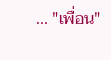... "เพื่อน"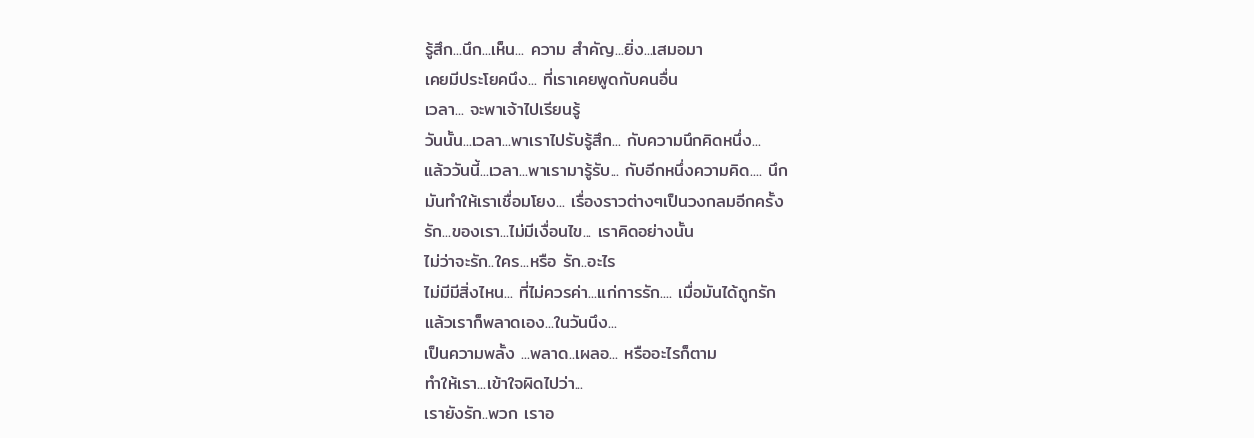รู้สึก...นึก...เห็น... ความ สำคัญ...ยิ่ง...เสมอมา
เคยมีประโยคนึง... ที่เราเคยพูดกับคนอื่น
เวลา... จะพาเจ้าไปเรียนรู้
วันนั้น...เวลา...พาเราไปรับรู้สึก... กับความนึกคิดหนึ่ง...
แล้ววันนี้...เวลา...พาเรามารู้รับ... กับอีกหนึ่งความคิด.... นึก
มันทำให้เราเชื่อมโยง... เรื่องราวต่างๆเป็นวงกลมอีกครั้ง
รัก...ของเรา...ไม่มีเงื่อนไข... เราคิดอย่างนั้น
ไม่ว่าจะรัก..ใคร...หรือ รัก..อะไร
ไม่มีมีสิ่งไหน... ที่ไม่ควรค่า...แก่การรัก.... เมื่อมันได้ถูกรัก
แล้วเราก็พลาดเอง...ในวันนึง...
เป็นความพลั้ง ...พลาด..เผลอ... หรืออะไรก็ตาม
ทำให้เรา...เข้าใจผิดไปว่า...
เรายังรัก..พวก เราอ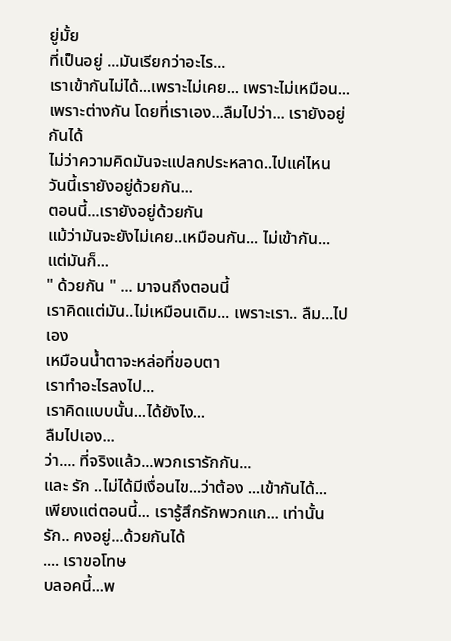ยู่มั้ย
ที่เป็นอยู่ ...มันเรียกว่าอะไร...
เราเข้ากันไม่ได้...เพราะไม่เคย... เพราะไม่เหมือน...เพราะต่างกัน โดยที่เราเอง...ลืมไปว่า... เรายังอยู่กันได้
ไม่ว่าความคิดมันจะแปลกประหลาด..ไปแค่ไหน
วันนี้เรายังอยู่ด้วยกัน...
ตอนนี้...เรายังอยู่ด้วยกัน
แม้ว่ามันจะยังไม่เคย..เหมือนกัน... ไม่เข้ากัน...
แต่มันก็...
" ด้วยกัน " ... มาจนถึงตอนนี้
เราคิดแต่มัน..ไม่เหมือนเดิม... เพราะเรา.. ลืม...ไปเอง
เหมือนน้ำตาจะหล่อที่ขอบตา
เราทำอะไรลงไป...
เราคิดแบบนั้น...ได้ยังไง...
ลืมไปเอง...
ว่า.... ที่จริงแล้ว...พวกเรารักกัน...
และ รัก ..ไม่ได้มีเงื่อนไข...ว่าต้อง ...เข้ากันได้...
เพียงแต่ตอนนี้... เรารู้สึกรักพวกแก... เท่านั้น
รัก.. คงอยู่...ด้วยกันได้
.... เราขอโทษ
บลอคนี้...พ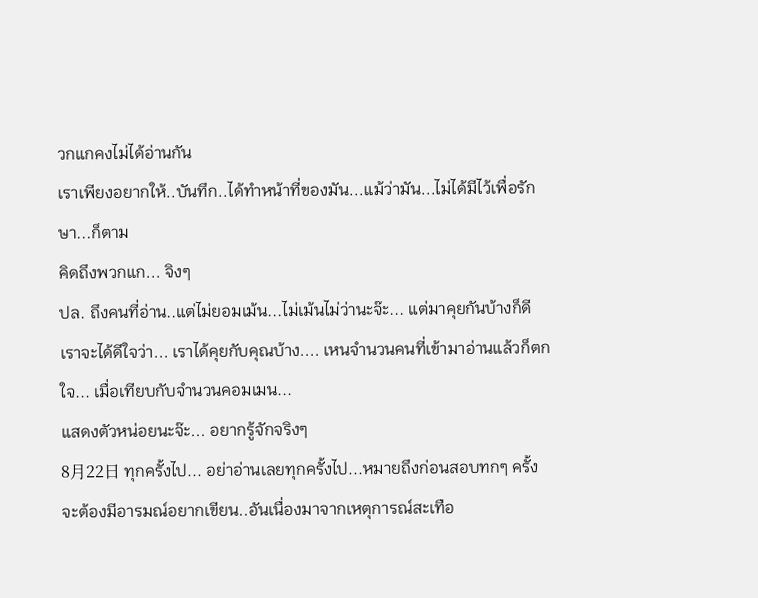วกแกคงไม่ได้อ่านกัน
เราเพียงอยากให้..บันทึก..ได้ทำหน้าที่ของมัน...แม้ว่ามัน...ไม่ได้มีไว้เพื่อรักษา...ก็ตาม
คิดถึงพวกแก... จิงๆ
ปล. ถึงคนที่อ่าน..แต่ไม่ยอมเม้น...ไม่เม้นไม่ว่านะจ๊ะ... แต่มาคุยกันบ้างก็ดี
เราจะได้ดีใจว่า... เราได้คุยกับคุณบ้าง.... เหนจำนวนคนที่เข้ามาอ่านแล้วก็ตกใจ... เมื่อเทียบกับจำนวนคอมเมน...
แสดงตัวหน่อยนะจ๊ะ... อยากรู้จักจริงๆ
8月22日 ทุกครั้งไป... อย่าอ่านเลยทุกครั้งไป...หมายถึงก่อนสอบทกๆ ครั้ง จะต้องมีอารมณ์อยากเขียน..อันเนื่องมาจากเหตุการณ์สะเทือ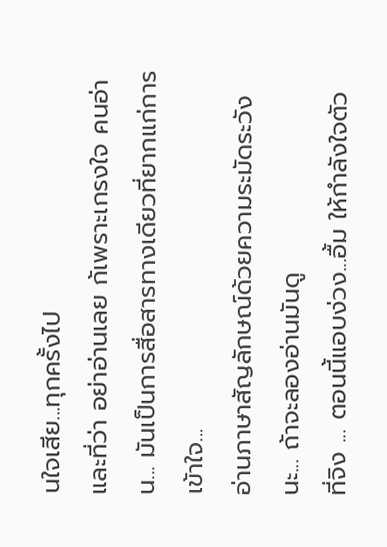นใจเสีย...ทุกครั้งไป
และที่ว่า อย่าอ่านเลย ก้เพราะเกรงใจ คนอ่าน... มันเป็นการสื่อสารทางเดียวที่ยากแก่การเข้าใจ...
อ่านภาษาสัญลักษณ์ด้วยความระมัดระวังนะ... ถ้าจะลองอ่านมันดู
ที่จิง ... ตอนนี้แอบง่วง...อื้ม ให้กำลังใจตัว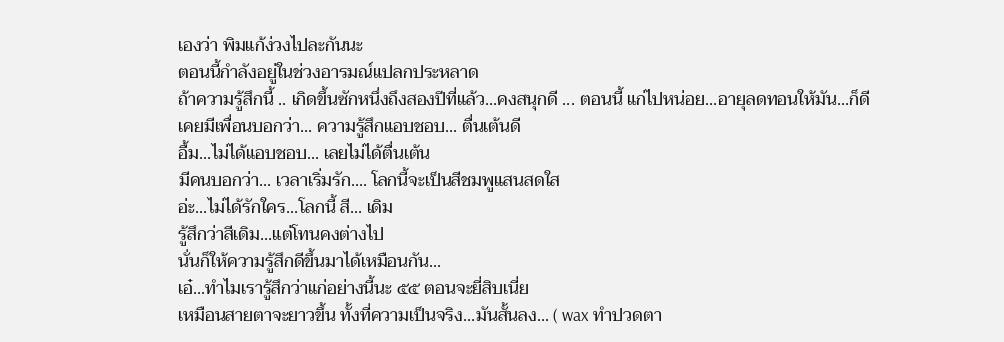เองว่า พิมแก้ง่วงไปละกันนะ
ตอนนี้กำลังอยู่ในช่วงอารมณ์แปลกประหลาด
ถ้าความรู้สึกนี้ .. เกิดขึ้นซักหนึ่งถึงสองปีที่แล้ว...คงสนุกดี ... ตอนนี้ แก่ไปหน่อย...อายุลดทอนให้มัน...ก็ดี
เคยมีเพื่อนบอกว่า... ความรู้สึกแอบชอบ... ตื่นเต้นดี
อื้ม...ไม่ได้แอบชอบ... เลยไม่ได้ตื่นเต้น
มีคนบอกว่า... เวลาเริ่มรัก.... โลกนี้จะเป็นสีชมพูแสนสดใส
อ่ะ...ไม่ได้รักใคร...โลกนี้ สี... เดิม
รู้สึกว่าสีเดิม...แต่โทนคงต่างไป
นั่นก็ให้ความรู้สึกดีขึ้นมาได้เหมือนกัน...
เอ๋...ทำไมเรารู้สึกว่าแก่อย่างนี้นะ ๕๕ ตอนจะยี่สิบเนี่ย
เหมือนสายตาจะยาวขึ้น ทั้งที่ความเป็นจริง...มันสั้นลง... ( wax ทำปวดตา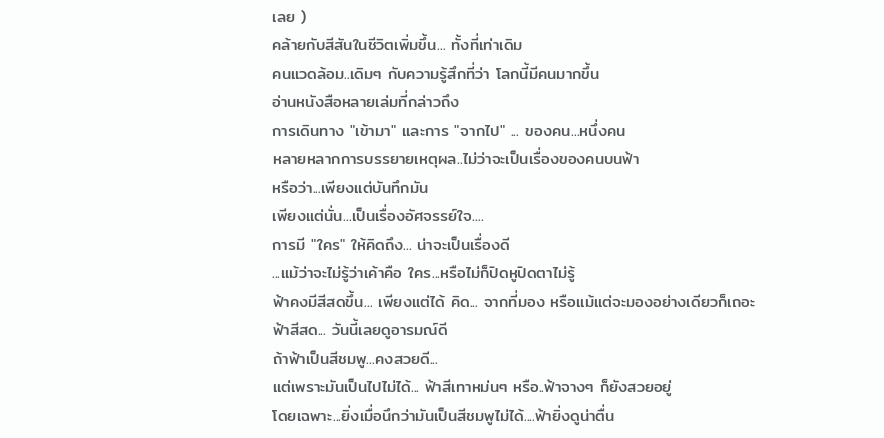เลย )
คล้ายกับสีสันในชีวิตเพิ่มขึ้น... ทั้งที่เท่าเดิม
คนแวดล้อม..เดิมๆ กับความรู้สึกที่ว่า โลกนี้มีคนมากขึ้น
อ่านหนังสือหลายเล่มที่กล่าวถึง
การเดินทาง "เข้ามา" และการ "จากไป" ... ของคน...หนึ่งคน
หลายหลากการบรรยายเหตุผล..ไม่ว่าจะเป็นเรื่องของคนบนฟ้า
หรือว่า...เพียงแต่บันทึกมัน
เพียงแต่นั่น...เป็นเรื่องอัศจรรย์ใจ....
การมี "ใคร" ให้คิดถึง... น่าจะเป็นเรื่องดี
...แม้ว่าจะไม่รู้ว่าเค้าคือ ใคร...หรือไม่ก็ปิดหูปิดตาไม่รู้
ฟ้าคงมีสีสดขึ้น... เพียงแต่ได้ คิด... จากที่มอง หรือแม้แต่จะมองอย่างเดียวก็เถอะ
ฟ้าสีสด... วันนี้เลยดูอารมณ์ดี
ถ้าฟ้าเป็นสีชมพู...คงสวยดี...
แต่เพราะมันเป็นไปไม่ได้... ฟ้าสีเทาหม่นๆ หรือ..ฟ้าจางๆ ก็ยังสวยอยู่
โดยเฉพาะ...ยิ่งเมื่อนึกว่ามันเป็นสีชมพูไม่ได้....ฟ้ายิ่งดูน่าตื่น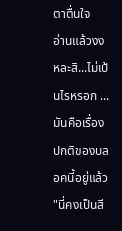ตาตื่นใจ
อ่านแล้วงง หละสิ...ไม่เป้นไรหรอก ...มันคือเรื่องปกติของบลอคนี้อยู่แล้ว
"นี่คงเป็นสี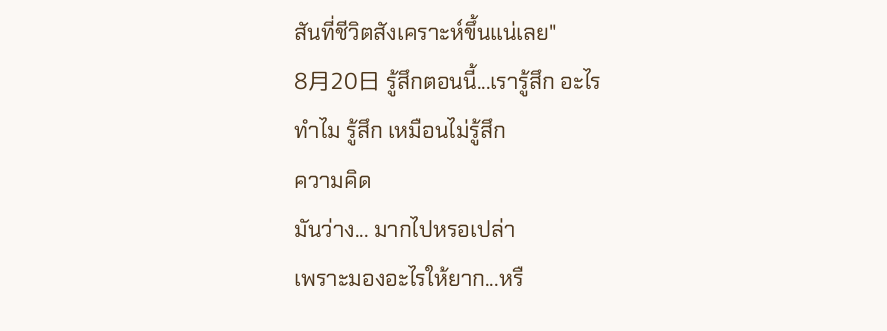สันที่ชีวิตสังเคราะห์ขึ้นแน่เลย"
8月20日 รู้สึกตอนนี้...เรารู้สึก อะไร
ทำไม รู้สึก เหมือนไม่รู้สึก
ความคิด
มันว่าง... มากไปหรอเปล่า
เพราะมองอะไรให้ยาก...หรื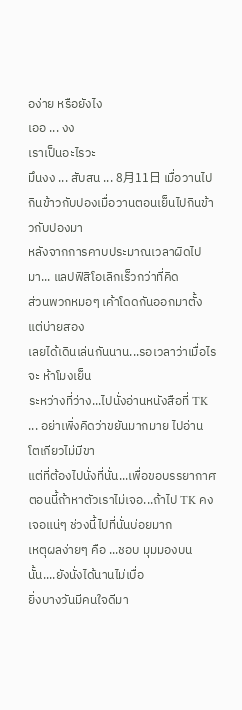อง่าย หรือยังไง
เออ ... งง
เราเป็นอะไรวะ
มึนงง ... สับสน ... 8月11日 เมื่อวานไปกินข้าวกับปองเมื่อวานตอนเย็นไปกินข้าวกับปองมา
หลังจากการคาบประมาณเวลาผิดไปมา... แลปฟิสิโอเลิกเร็วกว่าที่คิด
ส่วนพวกหมอๆ เค้าโดดกันออกมาตั้งแต่บ่ายสอง
เลยได้เดินเล่นกันนาน...รอเวลาว่าเมื่อไรจะ ห้าโมงเย็น
ระหว่างที่ว่าง...ไปนั่งอ่านหนังสือที่ TK ... อย่าเพิ่งคิดว่าขยันมากมาย ไปอ่าน โตเกียวไม่มีขา
แต่ที่ต้องไปนั่งที่นั่น...เพื่อขอบรรยากาศ
ตอนนี้ถ้าหาตัวเราไม่เจอ...ถ้าไป TK คงเจอแน่ๆ ช่วงนี้ไปที่นั่นบ่อยมาก
เหตุผลง่ายๆ คือ ...ชอบ มุมมองบนนั้น....ยังนั่งได้นานไม่เบื่อ
ยิ่งบางวันมีคนใจดีมา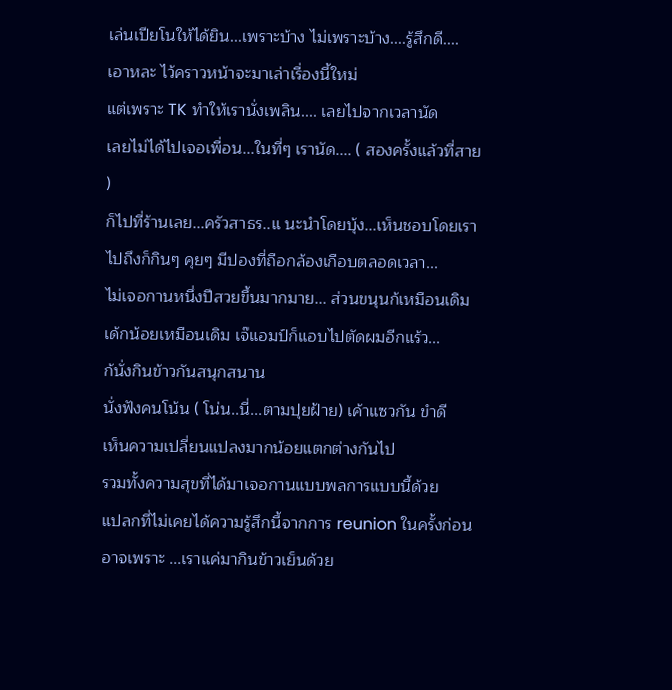เล่นเปียโนให้ได้ยิน...เพราะบ้าง ไม่เพราะบ้าง....รู้สึกดี....
เอาหละ ไว้คราวหน้าจะมาเล่าเรื่องนี้ใหม่
แต่เพราะ TK ทำให้เรานั่งเพลิน.... เลยไปจากเวลานัด
เลยไม่ได้ไปเจอเพื่อน...ในที่ๆ เรานัด.... ( สองครั้งแล้วที่สาย )
ก็ไปที่ร้านเลย...ครัวสาธร..แ นะนำโดยบุ้ง...เห็นชอบโดยเรา
ไปถึงก็กินๆ คุยๆ มีปองที่ถือกล้องเกือบตลอดเวลา...
ไม่เจอกานหนึ่งปีสวยขึ้นมากมาย... ส่วนขนุนก้เหมือนเดิม เด้กน้อยเหมือนเดิม เจ๊แอมป์ก็แอบไปตัดผมอีกแร้ว...
ก้นั่งกินข้าวกันสนุกสนาน
นั่งฟังคนโน้น ( โน่น..นี่...ตามปุยฝ้าย) เค้าแซวกัน ขำดี
เห็นความเปลี่ยนแปลงมากน้อยแตกต่างกันไป
รวมทั้งความสุขที่ได้มาเจอกานแบบพลการแบบนี้ด้วย
แปลกที่ไม่เคยได้ความรู้สึกนี้จากการ reunion ในครั้งก่อน
อาจเพราะ ...เราแค่มากินข้าวเย็นด้วย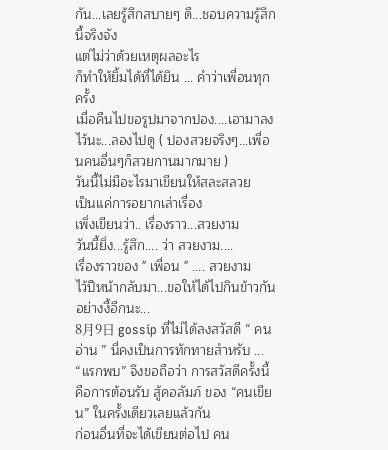กัน...เลยรู้สึกสบายๆ ดี...ชอบความรู้สึกนี้จริงจัง
แต่ไม่ว่าด้วยเหตุผลอะไร
ก็ทำให้ยิ้มได้ที่ได้ยิน ... คำว่าเพื่อนทุกครั้ง
เมื่อคืนไปขอรูปมาจากปอง....เอามาลงไว้นะ...ลองไปดู ( ปองสวยจริงๆ...เพื่อนคนอื่นๆก็สวยกานมากมาย )
วันนี้ไม่มีอะไรมาเขียนให้สละสลวย
เป็นแค่การอยากเล่าเรื่อง
เพิ่งเขียนว่า.. เรื่องราว...สวยงาม
วันนี้ยิ่ง...รู้สึก.... ว่า สวยงาม....
เรื่องราวของ " เพื่อน " .... สวยงาม
ไว้ปีหน้ากลับมา...ขอให้ได้ไปกินข้าวกันอย่างงี้อีกนะ...
8月9日 gossip ที่ไม่ได้ลงสวัสดี “ คนอ่าน ” นี่คงเป็นการทักทายสำหรับ ... “แรกพบ” จึงขอถือว่า การสวัสดีครั้งนี้ คือการต้อนรับ สู้คอลัมภ์ ของ “คนเขียน” ในครั้งเดียวเลยแล้วกัน
ก่อนอื่นที่จะได้เขียนต่อไป คน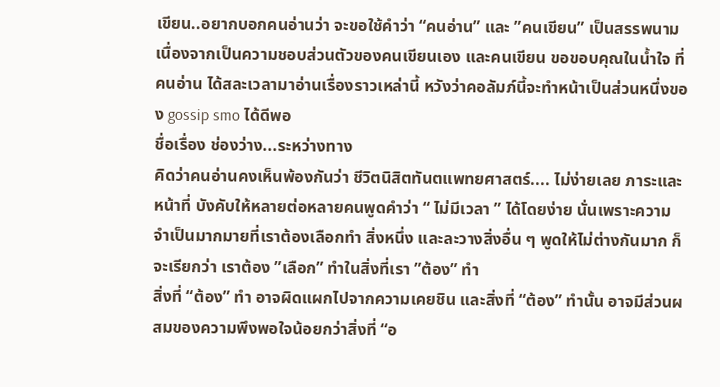เขียน..อยากบอกคนอ่านว่า จะขอใช้คำว่า “คนอ่าน” และ ”คนเขียน” เป็นสรรพนาม เนื่องจากเป็นความชอบส่วนตัวของคนเขียนเอง และคนเขียน ขอขอบคุณในน้ำใจ ที่คนอ่าน ได้สละเวลามาอ่านเรื่องราวเหล่านี้ หวังว่าคอลัมภ์นี้จะทำหน้าเป็นส่วนหนึ่งของ gossip smo ได้ดีพอ
ชื่อเรื่อง ช่องว่าง...ระหว่างทาง
คิดว่าคนอ่านคงเห็นพ้องกันว่า ชีวิตนิสิตทันตแพทยศาสตร์.... ไม่ง่ายเลย ภาระและหน้าที่ บังคับให้หลายต่อหลายคนพูดคำว่า “ ไม่มีเวลา ” ได้โดยง่าย นั่นเพราะความจำเป็นมากมายที่เราต้องเลือกทำ สิ่งหนึ่ง และละวางสิ่งอื่น ๆ พูดให้ไม่ต่างกันมาก ก็จะเรียกว่า เราต้อง ”เลือก” ทำในสิ่งที่เรา ”ต้อง” ทำ
สิ่งที่ “ต้อง” ทำ อาจผิดแผกไปจากความเคยชิน และสิ่งที่ “ต้อง” ทำนั้น อาจมีส่วนผสมของความพึงพอใจน้อยกว่าสิ่งที่ “อ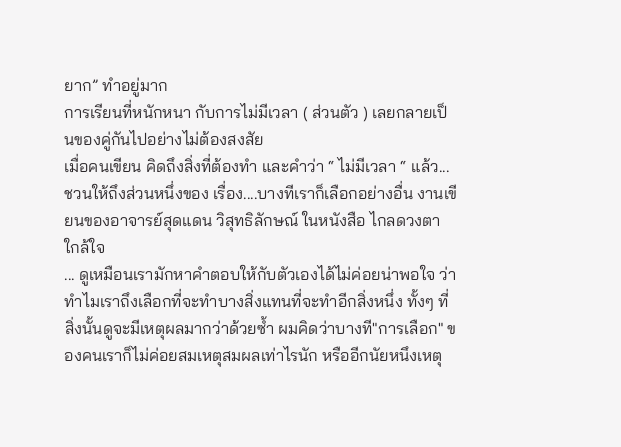ยาก” ทำอยู่มาก
การเรียนที่หนักหนา กับการไม่มีเวลา ( ส่วนตัว ) เลยกลายเป็นของคู่กันไปอย่างไม่ต้องสงสัย
เมื่อคนเขียน คิดถึงสิ่งที่ต้องทำ และคำว่า “ ไม่มีเวลา “ แล้ว... ชวนให้ถึงส่วนหนึ่งของ เรื่อง....บางทีเราก็เลือกอย่างอื่น งานเขียนของอาจารย์สุดแดน วิสุทธิลักษณ์ ในหนังสือ ไกลดวงตา ใกล้ใจ
... ดูเหมือนเรามักหาคำตอบให้กับตัวเองได้ไม่ค่อยน่าพอใจ ว่าทำไมเราถึงเลือกที่จะทำบางสิ่งแทนที่จะทำอีกสิ่งหนึ่ง ทั้งๆ ที่สิ่งนั้นดูจะมีเหตุผลมากว่าด้วยซ้ำ ผมคิดว่าบางที"การเลือก" ของคนเราก็ไม่ค่อยสมเหตุสมผลเท่าไรนัก หรืออีกนัยหนึงเหตุ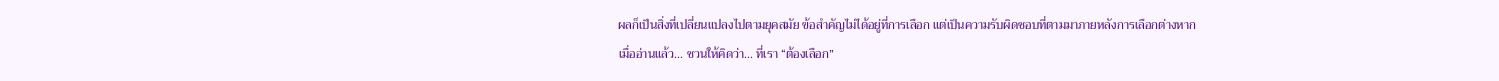ผลก็เป็นสิ่งที่เปลี่ยนแปลงไปตามยุคสมัย ข้อสำคัญไม่ได้อยู่ที่การเลือก แต่เป็นความรับผิดชอบที่ตามมาภายหลังการเลือกต่างหาก
เมื่ออ่านแล้ว... ชวนให้คิดว่า... ที่เรา “ต้องเลือก”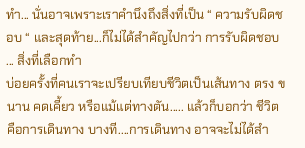ทำ... นั่นอาจเพราะเราคำนึงถึงสิ่งที่เป็น “ ความรับผิดชอบ “ และสุดท้าย...ก็ไม่ได้สำคัญไปกว่า การรับผิดชอบ ... สิ่งที่เลือกทำ
บ่อยครั้งที่คนเราจะเปรียบเทียบชีวิตเป็นเส้นทาง ตรง ขนาน คดเคี้ยว หรือแม้แต่ทางตัน..... แล้วก็บอกว่า ชีวิต คือการเดินทาง บางที....การเดินทาง อาจจะไม่ได้สำ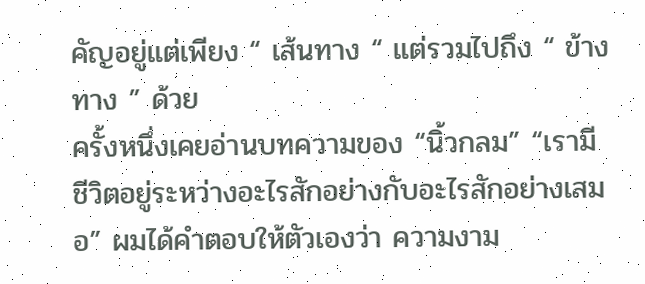คัญอยู่แต่เพียง “ เส้นทาง “ แต่รวมไปถึง “ ข้างทาง ” ด้วย
ครั้งหนึ่งเคยอ่านบทความของ “นิ้วกลม” “เรามีชีวิตอยู่ระหว่างอะไรสักอย่างกับอะไรสักอย่างเสมอ” ผมได้คำตอบให้ตัวเองว่า ความงาม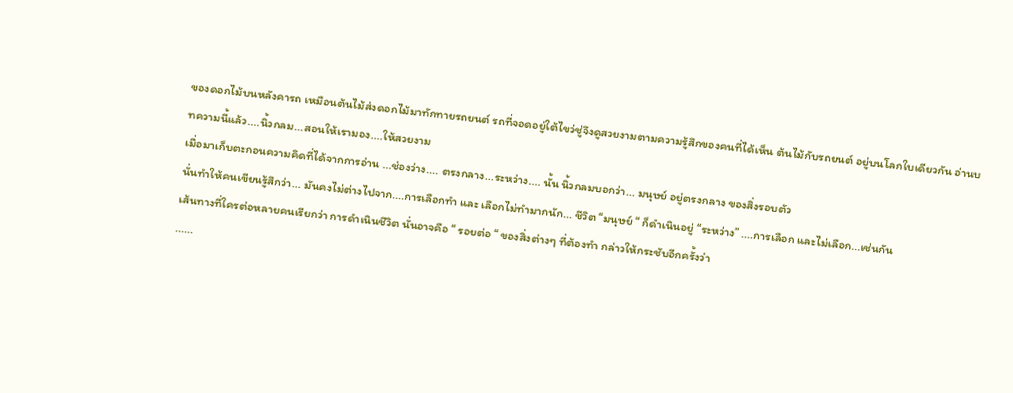ของดอกไม้บนหลังคารถ เหมือนต้นไม้ส่งดอกไม้มาทักทายรถยนต์ รถที่จอดอยู่ใต้ไขว่ชู่จึงดูสวยงามตามความรู้สึกของคนที่ได้เห็น ต้นไม้กับรถยนต์ อยู่บนโลกใบเดียวกัน อ่านบทความนี้แล้ว....นิ้วกลม...สอนให้เรามอง....ให้สวยงาม
เมื่อมาเก็บตะกอนความคิดที่ได้จากการอ่าน ...ช่องว่าง.... ตรงกลาง...ระหว่าง.... นั้น นิ้วกลมบอกว่า... มนุษย์ อยู่ตรงกลาง ของสิ่งรอบตัว
นั่นทำให้คนเขียนรู้สึกว่า... มันคงไม่ต่างไปจาก....การเลือกทำ และ เลือกไม่ทำมากนัก... ชีวิต “มนุษย์ “ ก็ดำเนินอยู่ “ระหว่าง” ....การเลือก และไม่เลือก...เช่นกัน
เส้นทางที่ใครต่อหลายคนเรียกว่า การดำเนินชีวิต นั่นอาจคือ “ รอยต่อ “ ของสิ่งต่างๆ ที่ต้องทำ กล่าวให้กระชับอีกครั้งว่า
......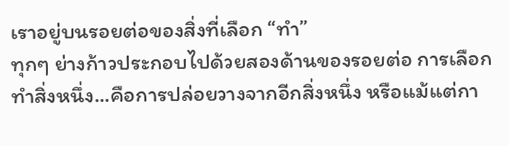เราอยู่บนรอยต่อของสิ่งที่เลือก “ทำ”
ทุกๆ ย่างก้าวประกอบไปด้วยสองด้านของรอยต่อ การเลือกทำสิ่งหนึ่ง...คือการปล่อยวางจากอีกสิ่งหนึ่ง หรือแม้แต่กา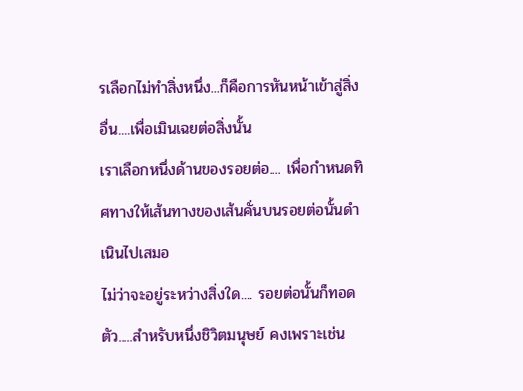รเลือกไม่ทำสิ่งหนึ่ง...ก็คือการหันหน้าเข้าสู่สิ่งอื่น....เพื่อเมินเฉยต่อสิ่งนั้น
เราเลือกหนึ่งด้านของรอยต่อ.... เพื่อกำหนดทิศทางให้เส้นทางของเส้นคั่นบนรอยต่อนั้นดำเนินไปเสมอ
ไม่ว่าจะอยู่ระหว่างสิ่งใด.... รอยต่อนั้นก็ทอดตัว.....สำหรับหนึ่งชิวิตมนุษย์ คงเพราะเช่น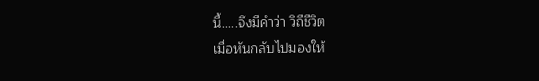นี้.....จึงมีคำว่า วิถีชีวิต
เมื่อหันกลับไปมองให้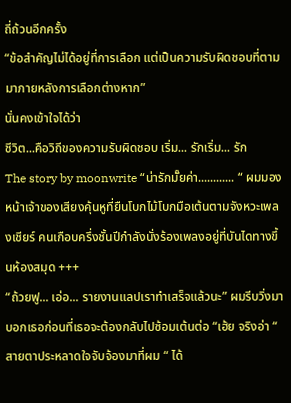ถี่ถ้วนอีกครั้ง
“ข้อสำคัญไม่ได้อยู่ที่การเลือก แต่เป็นความรับผิดชอบที่ตามมาภายหลังการเลือกต่างหาก”
นั่นคงเข้าใจได้ว่า
ชีวิต...คือวิถีของความรับผิดชอบ เริ่ม... รักเริ่ม... รัก
The story by moonwrite “น่ารักมั๊ยค่า............ “ ผมมองหน้าเจ้าของเสียงคุ้นหูที่ยืนโบกไม้โบกมือเต้นตามจังหวะเพลงเชียร์ คนเกือบครึ่งชั้นปีกำลังนั่งร้องเพลงอยู่ที่บันไดทางขึ้นห้องสมุด +++
“ถ้วยฟู... เอ่อ... รายงานแลปเราทำเสร็จแล้วนะ” ผมรีบวิ่งมาบอกเธอก่อนที่เธอจะต้องกลับไปซ้อมเต้นต่อ “เฮ้ย จริงอ่า “ สายตาประหลาดใจจับจ้องมาที่ผม “ ได้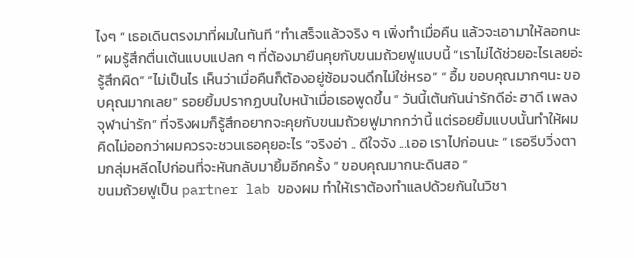ไงๆ “ เธอเดินตรงมาที่ผมในทันที “ทำเสร็จแล้วจริง ๆ เพิ่งทำเมื่อคืน แล้วจะเอามาให้ลอกนะ ” ผมรู้สึกตื่นเต้นแบบแปลก ๆ ที่ต้องมายืนคุยกับขนมถ้วยฟูแบบนี้ “เราไม่ได้ช่วยอะไรเลยอ่ะ รู้สึกผิด” “ไม่เป็นไร เห็นว่าเมื่อคืนก็ต้องอยู่ซ้อมจนดึกไม่ใช่หรอ” “ อื้ม ขอบคุณมากๆนะ ขอบคุณมากเลย” รอยยิ้มปรากฏบนใบหน้าเมื่อเธอพูดขึ้น “ วันนี้เต้นกันน่ารักดีอ่ะ ฮาดี เพลงจุฬาน่ารัก” ที่จริงผมก็รู้สึกอยากจะคุยกับขนมถ้วยฟูมากกว่านี้ แต่รอยยิ้มแบบนั้นทำให้ผมคิดไม่ออกว่าผมควรจะชวนเธอคุยอะไร “จริงอ่า .. ดีใจจัง ...เออ เราไปก่อนนะ “ เธอรีบวิ่งตามกลุ่มหลีดไปก่อนที่จะหันกลับมายิ้มอีกครั้ง “ ขอบคุณมากนะดินสอ “
ขนมถ้วยฟูเป็น partner lab ของผม ทำให้เราต้องทำแลปด้วยกันในวิชา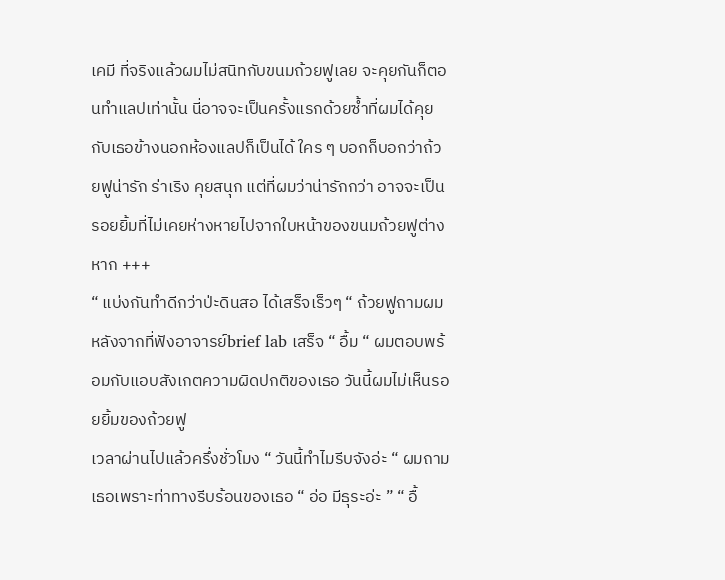เคมี ที่จริงแล้วผมไม่สนิทกับขนมถ้วยฟูเลย จะคุยกันก็ตอนทำแลปเท่านั้น นี่อาจจะเป็นครั้งแรกด้วยซ้ำที่ผมได้คุยกับเธอข้างนอกห้องแลปก็เป็นได้ ใคร ๆ บอกก็บอกว่าถ้วยฟูน่ารัก ร่าเริง คุยสนุก แต่ที่ผมว่าน่ารักกว่า อาจจะเป็นรอยยิ้มที่ไม่เคยห่างหายไปจากใบหน้าของขนมถ้วยฟูต่างหาก +++
“ แบ่งกันทำดีกว่าป่ะดินสอ ได้เสร็จเร็วๆ “ ถ้วยฟูถามผมหลังจากที่ฟังอาจารย์brief lab เสร็จ “ อื้ม “ ผมตอบพร้อมกับแอบสังเกตความผิดปกติของเธอ วันนี้ผมไม่เห็นรอยยิ้มของถ้วยฟู
เวลาผ่านไปแล้วครึ่งชั่วโมง “ วันนี้ทำไมรีบจังอ่ะ “ ผมถามเธอเพราะท่าทางรีบร้อนของเธอ “ อ่อ มีธุระอ่ะ ” “ อื้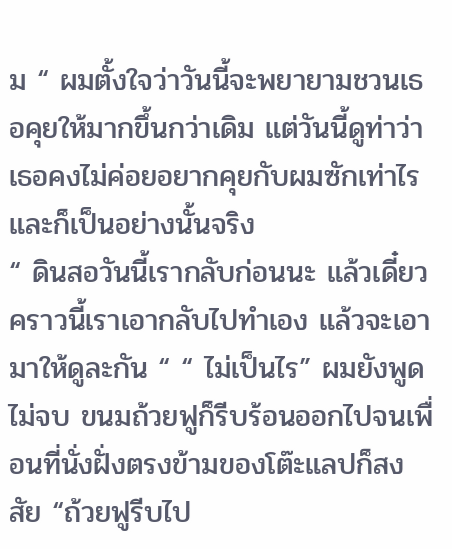ม “ ผมตั้งใจว่าวันนี้จะพยายามชวนเธอคุยให้มากขึ้นกว่าเดิม แต่วันนี้ดูท่าว่าเธอคงไม่ค่อยอยากคุยกับผมซักเท่าไร และก็เป็นอย่างนั้นจริง
“ ดินสอวันนี้เรากลับก่อนนะ แล้วเดี๋ยวคราวนี้เราเอากลับไปทำเอง แล้วจะเอามาให้ดูละกัน “ “ ไม่เป็นไร” ผมยังพูดไม่จบ ขนมถ้วยฟูก็รีบร้อนออกไปจนเพื่อนที่นั่งฝั่งตรงข้ามของโต๊ะแลปก็สงสัย “ถ้วยฟูรีบไป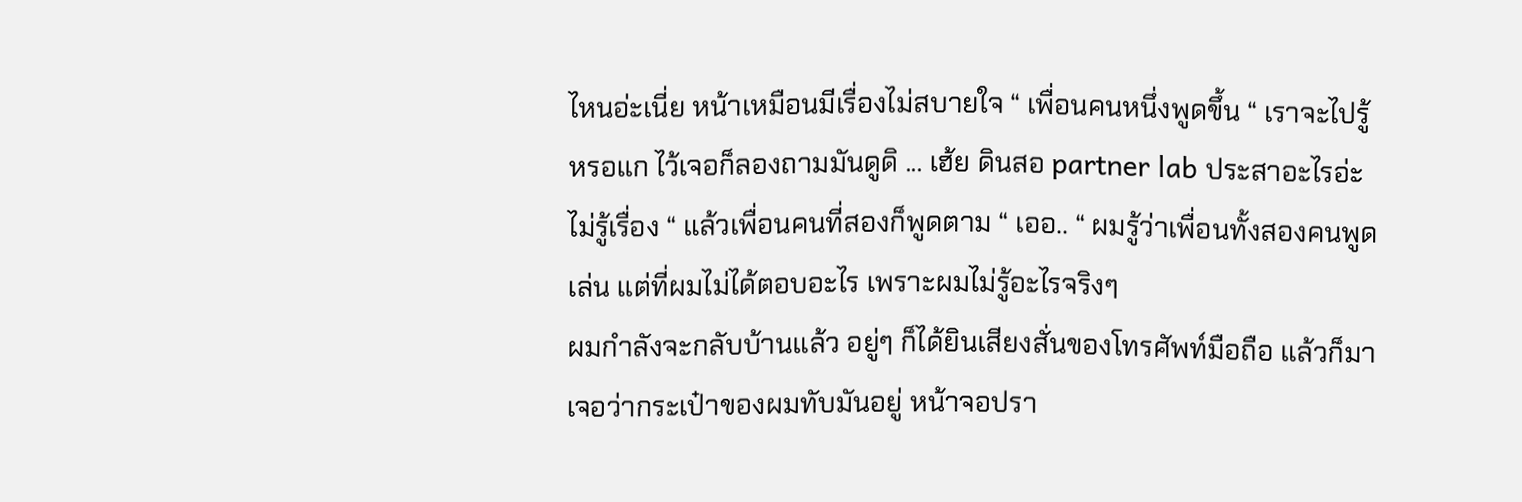ไหนอ่ะเนี่ย หน้าเหมือนมีเรื่องไม่สบายใจ “ เพื่อนคนหนึ่งพูดขึ้น “ เราจะไปรู้หรอแก ไว้เจอก็ลองถามมันดูดิ ... เฮ้ย ดินสอ partner lab ประสาอะไรอ่ะ ไม่รู้เรื่อง “ แล้วเพื่อนคนที่สองก็พูดตาม “ เออ.. “ ผมรู้ว่าเพื่อนทั้งสองคนพูดเล่น แต่ที่ผมไม่ได้ตอบอะไร เพราะผมไม่รู้อะไรจริงๆ
ผมกำลังจะกลับบ้านแล้ว อยู่ๆ ก็ได้ยินเสียงสั่นของโทรศัพท์มือถือ แล้วก็มาเจอว่ากระเป๋าของผมทับมันอยู่ หน้าจอปรา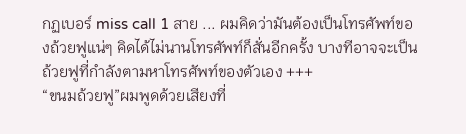กฏเบอร์ miss call 1 สาย ... ผมคิดว่ามันต้องเป็นโทรศัพท์ของถ้วยฟูแน่ๆ คิดได้ไม่นานโทรศัพท์ก็สั่นอีกครั้ง บางทีอาจจะเป็นถ้วยฟูที่กำลังตามหาโทรศัพท์ของตัวเอง +++
“ขนมถ้วยฟู”ผมพูดด้วยเสียงที่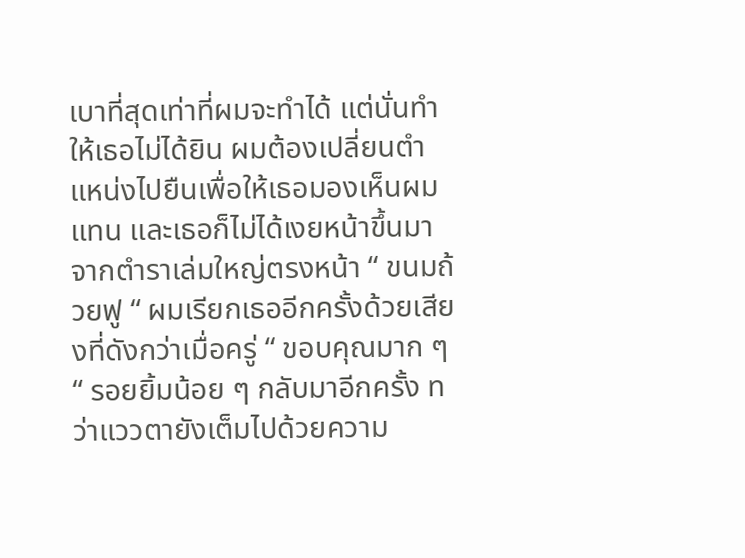เบาที่สุดเท่าที่ผมจะทำได้ แต่นั่นทำให้เธอไม่ได้ยิน ผมต้องเปลี่ยนตำแหน่งไปยืนเพื่อให้เธอมองเห็นผมแทน และเธอก็ไม่ได้เงยหน้าขึ้นมาจากตำราเล่มใหญ่ตรงหน้า “ ขนมถ้วยฟู “ ผมเรียกเธออีกครั้งด้วยเสียงที่ดังกว่าเมื่อครู่ “ ขอบคุณมาก ๆ “ รอยยิ้มน้อย ๆ กลับมาอีกครั้ง ทว่าแววตายังเต็มไปด้วยความ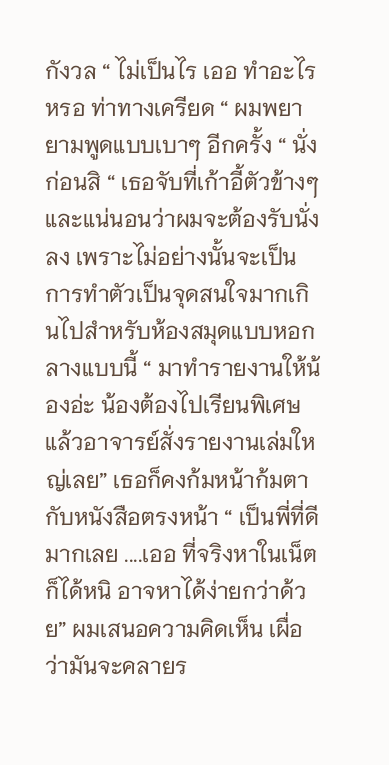กังวล “ ไม่เป็นไร เออ ทำอะไรหรอ ท่าทางเครียด “ ผมพยายามพูดแบบเบาๆ อีกครั้ง “ นั่งก่อนสิ “ เธอจับที่เก้าอี้ตัวข้างๆ และแน่นอนว่าผมจะต้องรับนั่งลง เพราะไม่อย่างนั้นจะเป็นการทำตัวเป็นจุดสนใจมากเกินไปสำหรับห้องสมุดแบบหอกลางแบบนี้ “ มาทำรายงานให้น้องอ่ะ น้องต้องไปเรียนพิเศษ แล้วอาจารย์สั่งรายงานเล่มใหญ่เลย” เธอก็คงก้มหน้าก้มตากับหนังสือตรงหน้า “ เป็นพี่ที่ดีมากเลย ....เออ ที่จริงหาในเน็ตก็ได้หนิ อาจหาได้ง่ายกว่าด้วย” ผมเสนอความคิดเห็น เผื่อว่ามันจะคลายร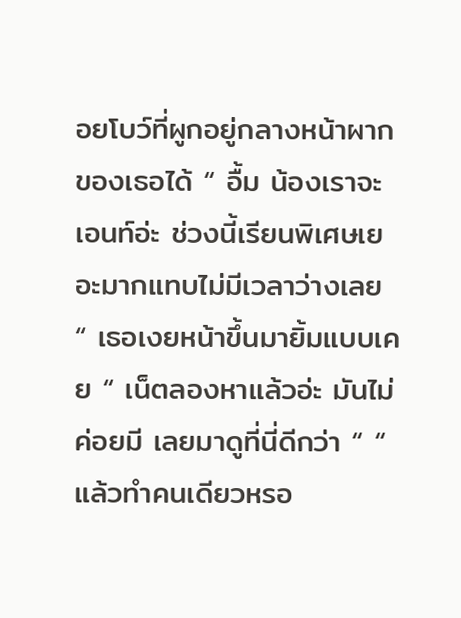อยโบว์ที่ผูกอยู่กลางหน้าผากของเธอได้ “ อื้ม น้องเราจะเอนท์อ่ะ ช่วงนี้เรียนพิเศษเยอะมากแทบไม่มีเวลาว่างเลย “ เธอเงยหน้าขึ้นมายิ้มแบบเคย “ เน็ตลองหาแล้วอ่ะ มันไม่ค่อยมี เลยมาดูที่นี่ดีกว่า “ “ แล้วทำคนเดียวหรอ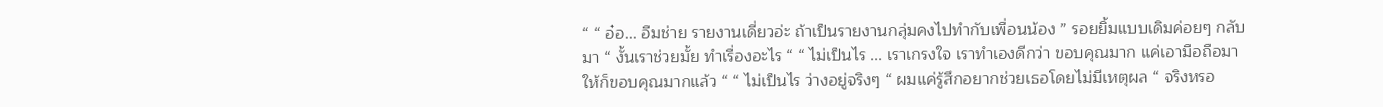“ “ อ๋อ... อืมช่าย รายงานเดี่ยวอ่ะ ถ้าเป็นรายงานกลุ่มคงไปทำกับเพื่อนน้อง ” รอยยิ้มแบบเดิมค่อยๆ กลับมา “ งั้นเราช่วยมั้ย ทำเรื่องอะไร “ “ ไม่เป็นไร ... เราเกรงใจ เราทำเองดีกว่า ขอบคุณมาก แค่เอามือถือมาให้ก็ขอบคุณมากแล้ว “ “ ไม่เป็นไร ว่างอยู่จริงๆ “ ผมแค่รู้สึกอยากช่วยเธอโดยไม่มีเหตุผล “ จริงหรอ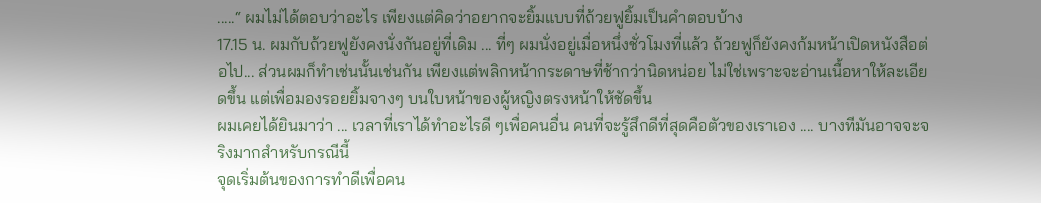.....“ ผมไม่ได้ตอบว่าอะไร เพียงแต่คิดว่าอยากจะยิ้มแบบที่ถ้วยฟูยิ้มเป็นคำตอบบ้าง
17.15 น. ผมกับถ้วยฟูยังคงนั่งกันอยู่ที่เดิม ... ที่ๆ ผมนั่งอยู่เมื่อหนึ่งชั่วโมงที่แล้ว ถ้วยฟูก็ยังคงก้มหน้าเปิดหนังสือต่อไป... ส่วนผมก็ทำเช่นนั้นเช่นกัน เพียงแต่พลิกหน้ากระดาษที่ช้ากว่านิดหน่อย ไม่ใช่เพราะจะอ่านเนื้อหาให้ละเอียดขึ้น แต่เพื่อมองรอยยิ้มจางๆ บนใบหน้าของผู้หญิงตรงหน้าให้ชัดขึ้น
ผมเคยได้ยินมาว่า ... เวลาที่เราได้ทำอะไรดี ๆเพื่อคนอื่น คนที่จะรู้สึกดีที่สุดคือตัวของเราเอง .... บางทีมันอาจจะจริงมากสำหรับกรณีนี้
จุดเริ่มต้นของการทำดีเพื่อคน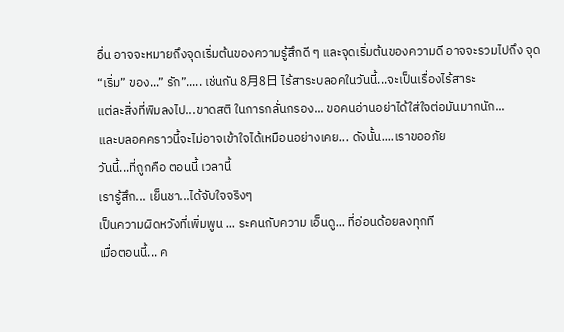อื่น อาจจะหมายถึงจุดเริ่มต้นของความรู้สึกดี ๆ และจุดเริ่มต้นของความดี อาจจะรวมไปถึง จุด “เริ่ม” ของ...” รัก”..... เช่นกัน 8月8日 ไร้สาระบลอคในวันนี้...จะเป็นเรื่องไร้สาระ
แต่ละสิ่งที่พิมลงไป...ขาดสติ ในการกลั่นกรอง... ขอคนอ่านอย่าได้ใส่ใจต่อมันมากนัก...
และบลอคคราวนี้จะไม่อาจเข้าใจได้เหมือนอย่างเคย... ดังนั้น....เราขออภัย
วันนี้...ที่ถูกคือ ตอนนี้ เวลานี้
เรารู้สึก... เย็นชา...ได้จับใจจริงๆ
เป็นความผิดหวังที่เพิ่มพูน ... ระคนกับความ เอ็นดู... ที่อ่อนด้อยลงทุกที
เมื่อตอนนี้... ค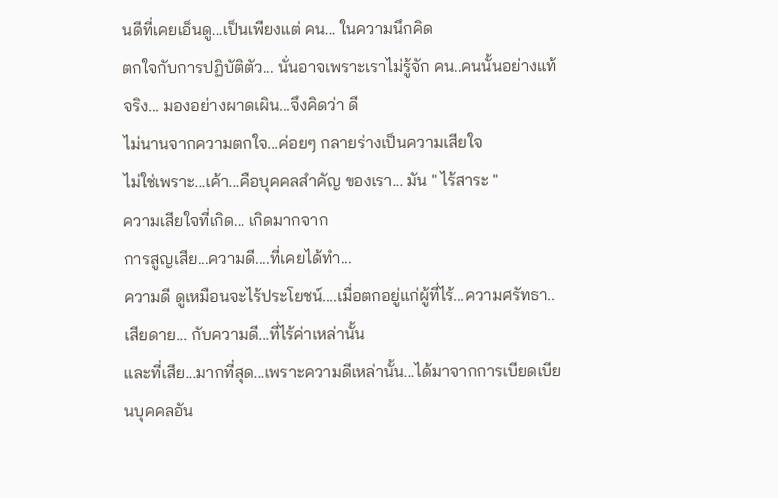นดีที่เคยเอ็นดู...เป็นเพียงแต่ คน... ในความนึกคิด
ตกใจกับการปฏิบัติตัว... นั่นอาจเพราะเราไม่รู้จัก คน..คนนั้นอย่างแท้จริง... มองอย่างผาดเผิน...จึงคิดว่า ดี
ไม่นานจากความตกใจ...ค่อยๆ กลายร่างเป็นความเสียใจ
ไม่ใช่เพราะ...เค้า...คือบุคคลสำคัญ ของเรา... มัน " ไร้สาระ "
ความเสียใจที่เกิด... เกิดมากจาก
การสูญเสีย...ความดี....ที่เคยได้ทำ...
ความดี ดูเหมือนจะไร้ประโยชน์....เมื่อตกอยู่แก่ผู้ที่ไร้...ความศรัทธา..
เสียดาย... กับความดี...ที่ไร้ค่าเหล่านั้น
และที่เสีย...มากที่สุด...เพราะความดีเหล่านั้น...ได้มาจากการเบียดเบียนบุคคลอัน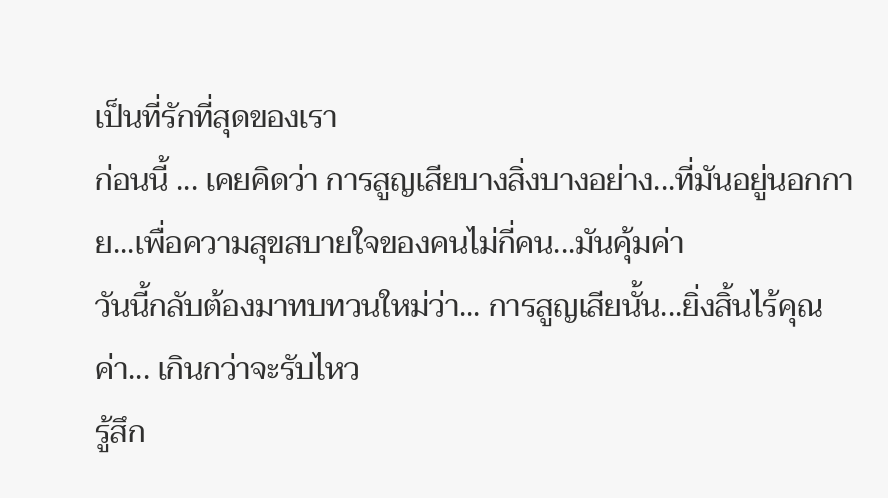เป็นที่รักที่สุดของเรา
ก่อนนี้ ... เคยคิดว่า การสูญเสียบางสิ่งบางอย่าง...ที่มันอยู่นอกกาย...เพื่อความสุขสบายใจของคนไม่กี่คน...มันคุ้มค่า
วันนี้กลับต้องมาทบทวนใหม่ว่า... การสูญเสียนั้น...ยิ่งสิ้นไร้คุณค่า... เกินกว่าจะรับไหว
รู้สึก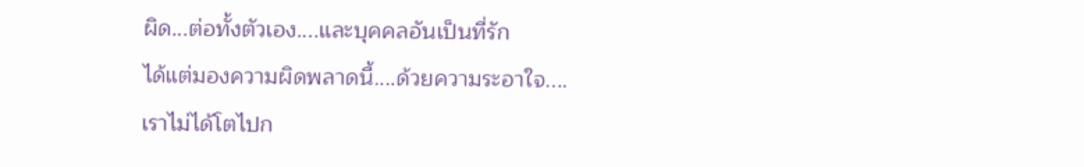ผิด...ต่อทั้งตัวเอง....และบุคคลอันเป็นที่รัก
ได้แต่มองความผิดพลาดนี้....ด้วยความระอาใจ....
เราไม่ได้โตไปก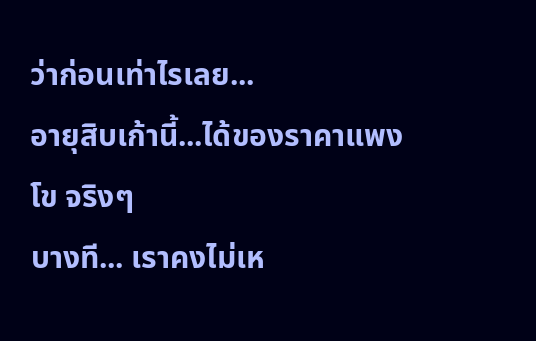ว่าก่อนเท่าไรเลย...
อายุสิบเก้านี้...ได้ของราคาแพงโข จริงๆ
บางที... เราคงไม่เห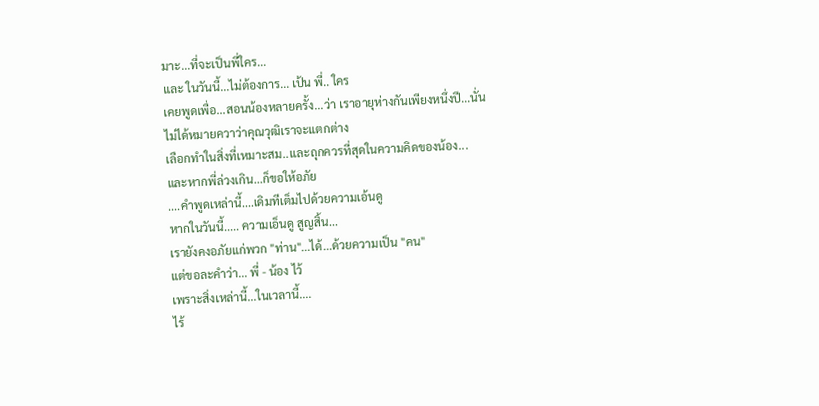มาะ...ที่จะเป็นพี่ใคร...
และ ในวันนี้...ไม่ต้องการ... เป้น พี่.. ใคร
เคยพูดเพื่อ...สอนน้องหลายครั้ง...ว่า เราอายุห่างกันเพียงหนึ่งปี...นั่นไม่ได้หมายควาว่าคุณวุฒิเราจะแตกต่าง
เลือกทำในสิ่งที่เหมาะสม..และถุกควรที่สุดในความคิดของน้อง...
และหากพี่ล่วงเกิน...ก็ขอให้อภัย
....คำพูดเหล่านี้....เดิมทีเต็มไปด้วยความเอ้นดู
หากในวันนี้..... ความเอ็นดู สูญสิ้น...
เรายังคงอภัยแก่พวก "ท่าน"...ได้...ด้วยความเป็น "คน"
แต่ขอละคำว่า... พี่ - น้อง ไว้
เพราะสิ่งเหล่านี้...ในเวลานี้....
ไร้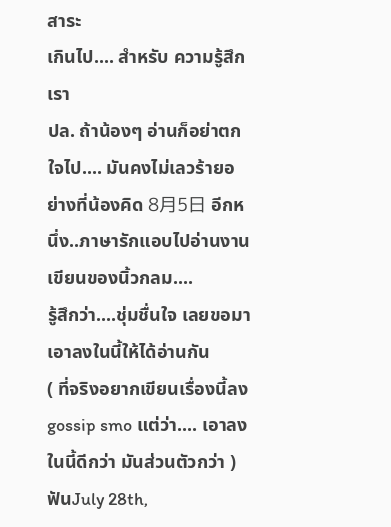สาระ
เกินไป.... สำหรับ ความรู้สึกเรา
ปล. ถ้าน้องๆ อ่านก็อย่าตกใจไป.... มันคงไม่เลวร้ายอย่างที่น้องคิด 8月5日 อีกหนึ่ง..ภาษารักแอบไปอ่านงานเขียนของนิ้วกลม....
รู้สึกว่า....ชุ่มชื่นใจ เลยขอมาเอาลงในนี้ให้ได้อ่านกัน
( ที่จริงอยากเขียนเรื่องนี้ลง gossip smo แต่ว่า.... เอาลงในนี้ดีกว่า มันส่วนตัวกว่า )
ฟันJuly 28th,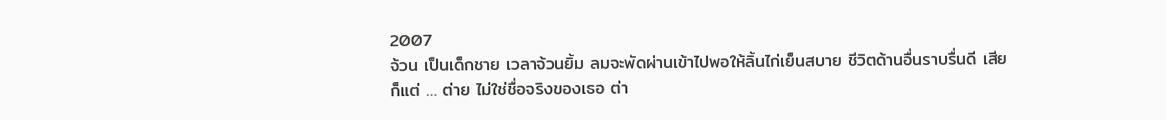2007
จ้วน เป็นเด็กชาย เวลาจ้วนยิ้ม ลมจะพัดผ่านเข้าไปพอให้ลิ้นไก่เย็นสบาย ชีวิตด้านอื่นราบรื่นดี เสียก็แต่ … ต่าย ไม่ใช่ชื่อจริงของเธอ ต่า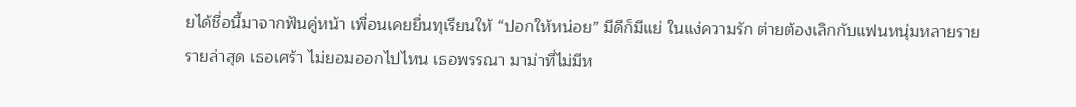ยได้ชื่อนี้มาจากฟันคู่หน้า เพื่อนเคยยื่นทุเรียนให้ “ปอกให้หน่อย” มีดีก็มีแย่ ในแง่ความรัก ต่ายต้องเลิกกับแฟนหนุ่มหลายราย รายล่าสุด เธอเศร้า ไม่ยอมออกไปไหน เธอพรรณา มาม่าที่ไม่มีห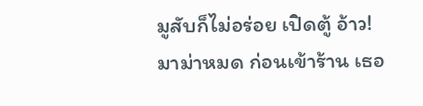มูสับก็ไม่อร่อย เปิดตู้ อ้าว! มาม่าหมด ก่อนเข้าร้าน เธอ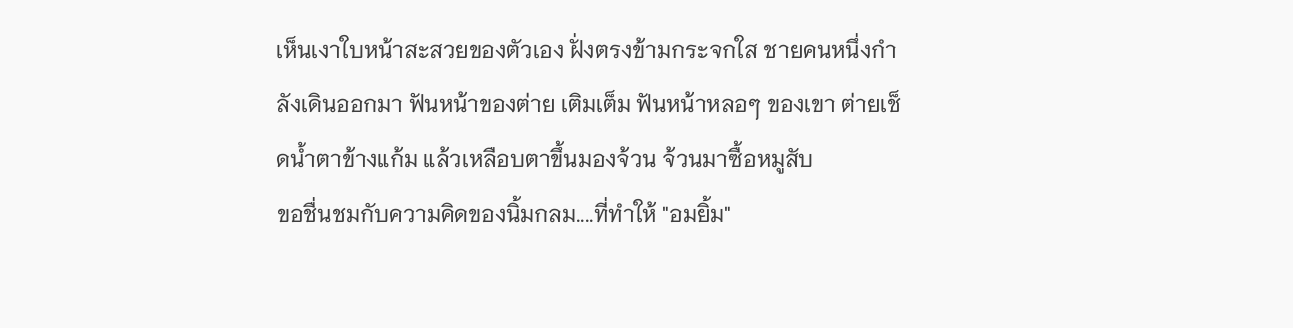เห็นเงาใบหน้าสะสวยของตัวเอง ฝั่งตรงข้ามกระจกใส ชายคนหนึ่งกำลังเดินออกมา ฟันหน้าของต่าย เติมเต็ม ฟันหน้าหลอๆ ของเขา ต่ายเช็ดน้ำตาข้างแก้ม แล้วเหลือบตาขึ้นมองจ้วน จ้วนมาซื้อหมูสับ
ขอชื่นชมกับความคิดของนิ้มกลม....ที่ทำให้ "อมยิ้ม"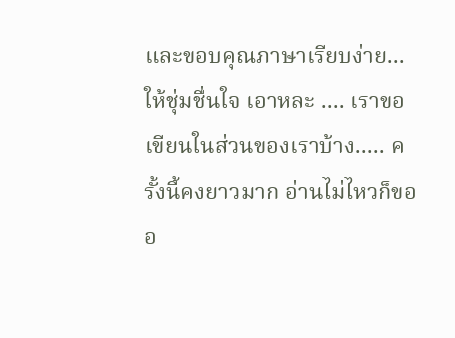และขอบคุณภาษาเรียบง่าย...ให้ชุ่มชื่นใจ เอาหละ .... เราขอเขียนในส่วนของเราบ้าง..... ครั้งนี้คงยาวมาก อ่านไม่ไหวก็ขออ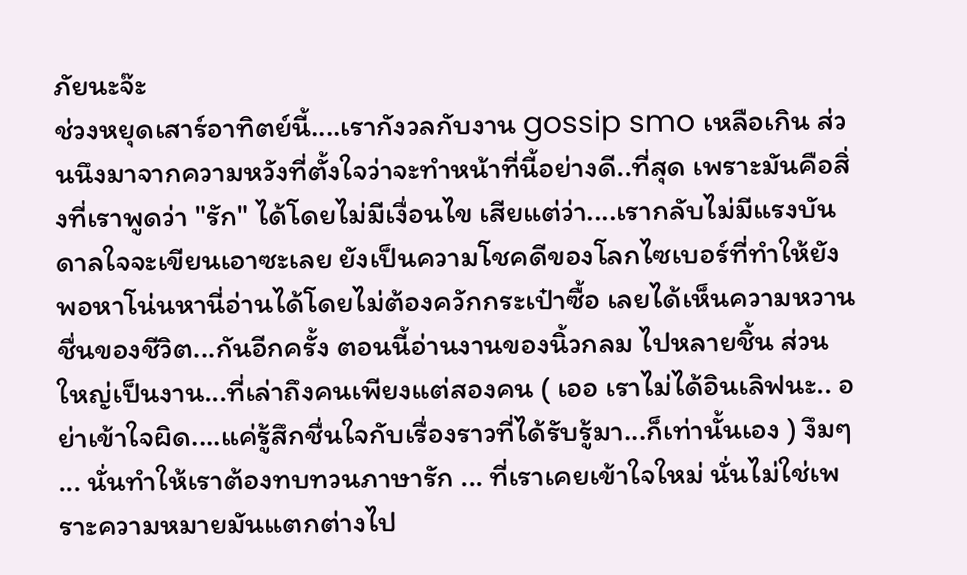ภัยนะจ๊ะ
ช่วงหยุดเสาร์อาทิตย์นี้....เรากังวลกับงาน gossip smo เหลือเกิน ส่วนนึงมาจากความหวังที่ตั้งใจว่าจะทำหน้าที่นี้อย่างดี..ที่สุด เพราะมันคือสิ่งที่เราพูดว่า "รัก" ได้โดยไม่มีเงื่อนไข เสียแต่ว่า....เรากลับไม่มีแรงบันดาลใจจะเขียนเอาซะเลย ยังเป็นความโชคดีของโลกไซเบอร์ที่ทำให้ยังพอหาโน่นหานี่อ่านได้โดยไม่ต้องควักกระเป๋าซื้อ เลยได้เห็นความหวานชื่นของชีวิต...กันอีกครั้ง ตอนนี้อ่านงานของนิ้วกลม ไปหลายชิ้น ส่วนใหญ่เป็นงาน...ที่เล่าถึงคนเพียงแต่สองคน ( เออ เราไม่ได้อินเลิฟนะ.. อย่าเข้าใจผิด....แค่รู้สึกชื่นใจกับเรื่องราวที่ได้รับรู้มา...ก็เท่านั้นเอง ) งึมๆ ... นั่นทำให้เราต้องทบทวนภาษารัก ... ที่เราเคยเข้าใจใหม่ นั่นไม่ใช่เพราะความหมายมันแตกต่างไป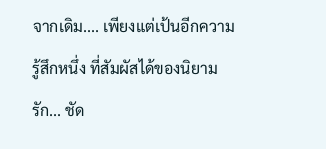จากเดิม.... เพียงแต่เป้นอีกความรู้สึกหนึ่ง ที่สัมผัสได้ของนิยามรัก... ชัด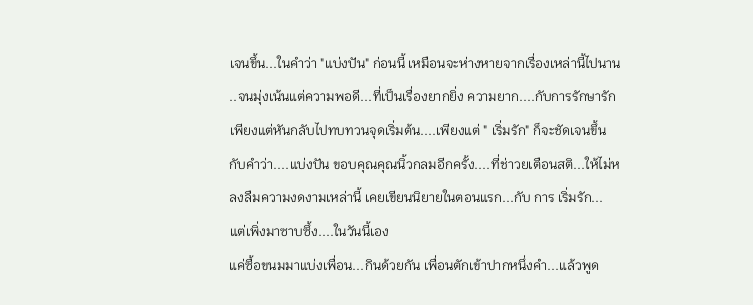เจนขึ้น...ในคำว่า "แบ่งปัน" ก่อนนี้ เหมือนจะห่างหายจากเรื่องเหล่านี้ไปนาน ..จนมุ่งเน้นแต่ความพอดี...ที่เป็นเรื่องยากยิ่ง ความยาก....กับการรักษารัก เพียงแต่หันกลับไปทบทวนจุดเริ่มต้น....เพียงแต่ " เริ่มรัก" ก็จะชัดเจนขึ้นกับคำว่า....แบ่งปัน ขอบคุณคุณนิ้วกลมอีกครั้ง....ที่ช่าวยเตือนสติ...ให้ไม่หลงลืมความงดงามเหล่านี้ เคยเขียนนิยายในตอนแรก...กับ การ เริ่มรัก... แต่เพิ่งมาซาบซึ้ง....ในวันนี้เอง
แค่ซื้อขนมมาแบ่งเพื่อน...กินด้วยกัน เพื่อนตักเข้าปากหนึ่งคำ...แล้วพูด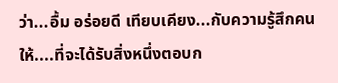ว่า...อื้ม อร่อยดี เทียบเคียง...กับความรู้สึกคนให้....ที่จะได้รับสิ่งหนึ่งตอบก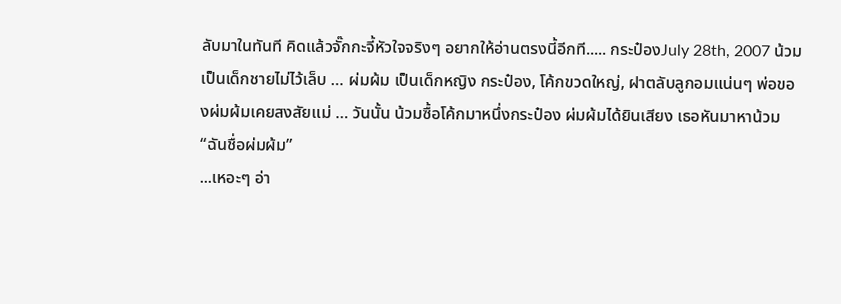ลับมาในทันที คิดแล้วจั๊กกะจี้หัวใจจริงๆ อยากให้อ่านตรงนี้อีกที..... กระป๋องJuly 28th, 2007 น้วม เป็นเด็กชายไม่ไว้เล็บ … ผ่มผ้ม เป็นเด็กหญิง กระป๋อง, โค้กขวดใหญ่, ฝาตลับลูกอมแน่นๆ พ่อของผ่มผ้มเคยสงสัยแม่ … วันนั้น น้วมซื้อโค้กมาหนึ่งกระป๋อง ผ่มผ้มได้ยินเสียง เธอหันมาหาน้วม “ฉันชื่อผ่มผ้ม”
...เหอะๆ อ่า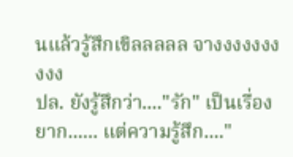นแล้วรู้สึกเขิลลลลล จางงงงงงงงงง
ปล. ยังรู้สึกว่า...."รัก" เป็นเรื่องยาก...... แต่ความรู้สึก...."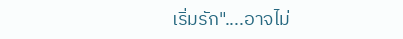เริ่มรัก"....อาจไม่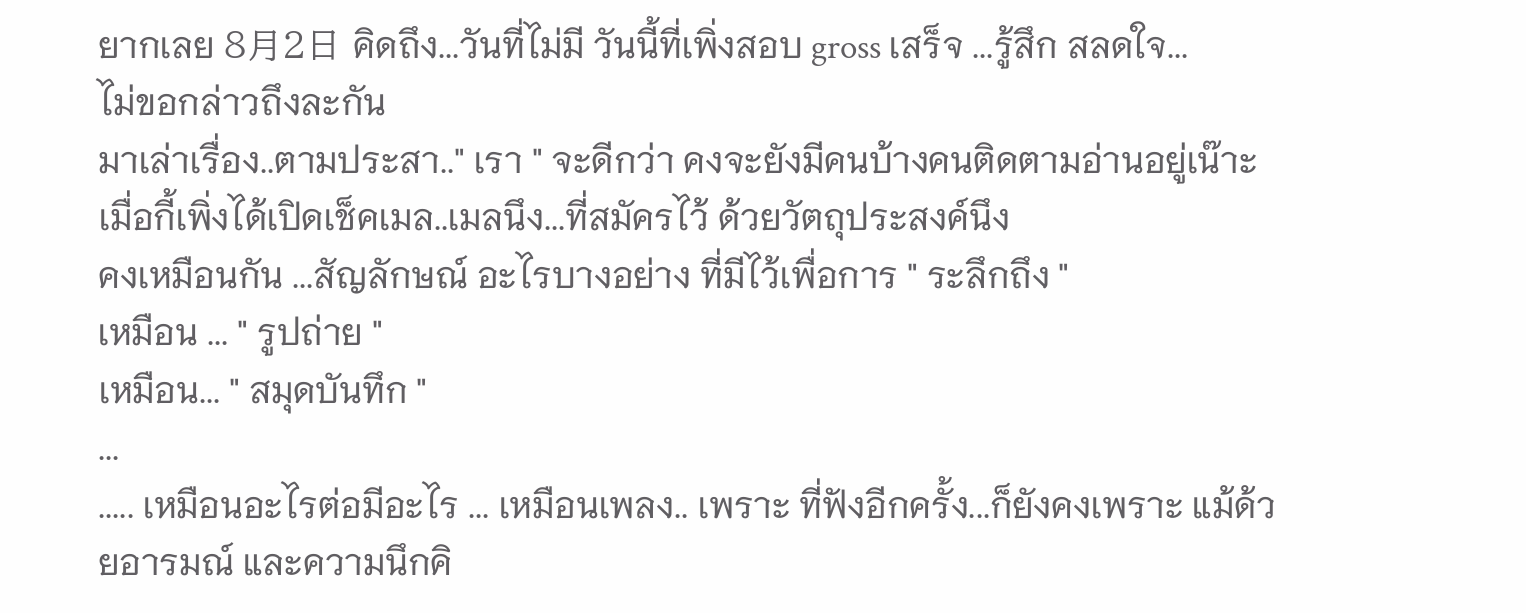ยากเลย 8月2日 คิดถึง...วันที่ไม่มี วันนี้ที่เพิ่งสอบ gross เสร็จ ...รู้สึก สลดใจ...
ไม่ขอกล่าวถึงละกัน
มาเล่าเรื่อง..ตามประสา.." เรา " จะดีกว่า คงจะยังมีคนบ้างคนติดตามอ่านอยู่เน๊าะ
เมื่อกี้เพิ่งได้เปิดเช็คเมล..เมลนึง...ที่สมัครไว้ ด้วยวัตถุประสงค์นึง
คงเหมือนกัน ...สัญลักษณ์ อะไรบางอย่าง ที่มีไว้เพื่อการ " ระลึกถึง "
เหมือน ... " รูปถ่าย "
เหมือน... " สมุดบันทึก "
...
..... เหมือนอะไรต่อมีอะไร ... เหมือนเพลง.. เพราะ ที่ฟังอีกครั้ง...ก็ยังคงเพราะ แม้ด้วยอารมณ์ และความนึกคิ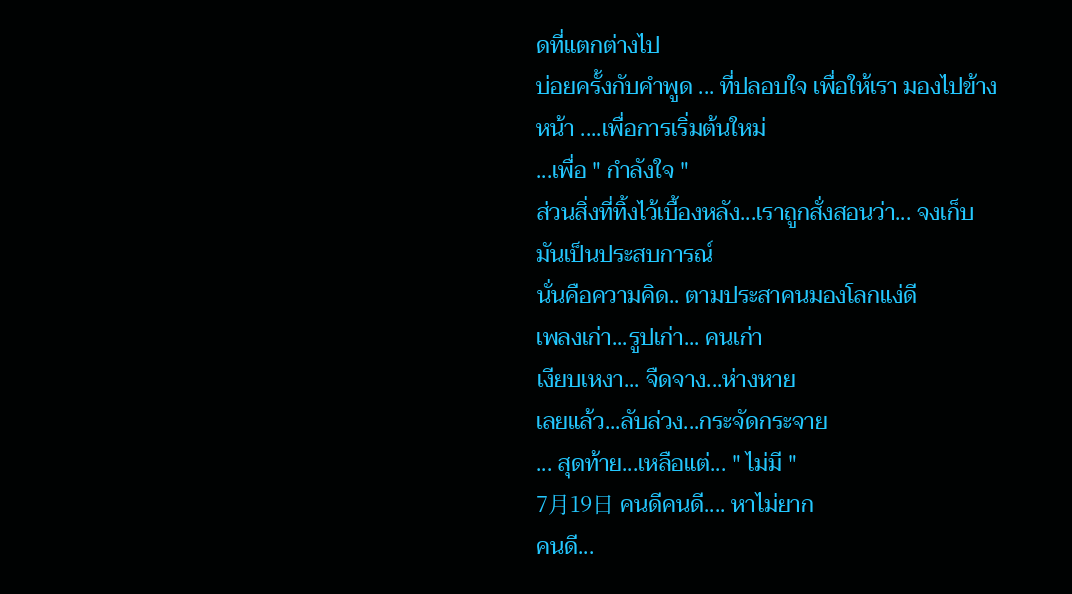ดที่แตกต่างไป
บ่อยครั้งกับคำพูด ... ที่ปลอบใจ เพื่อให้เรา มองไปข้างหน้า ....เพื่อการเริ่มต้นใหม่
...เพื่อ " กำลังใจ "
ส่วนสิ่งที่ทิ้งไว้เบื้องหลัง...เราถูกสั่งสอนว่า... จงเก็บมันเป็นประสบการณ์
นั่นคือความคิด.. ตามประสาคนมองโลกแง่ดี
เพลงเก่า...รูปเก่า... คนเก่า
เงียบเหงา... จืดจาง...ห่างหาย
เลยแล้ว...ลับล่วง...กระจัดกระจาย
... สุดท้าย...เหลือแต่... " ไม่มี "
7月19日 คนดีคนดี.... หาไม่ยาก
คนดี...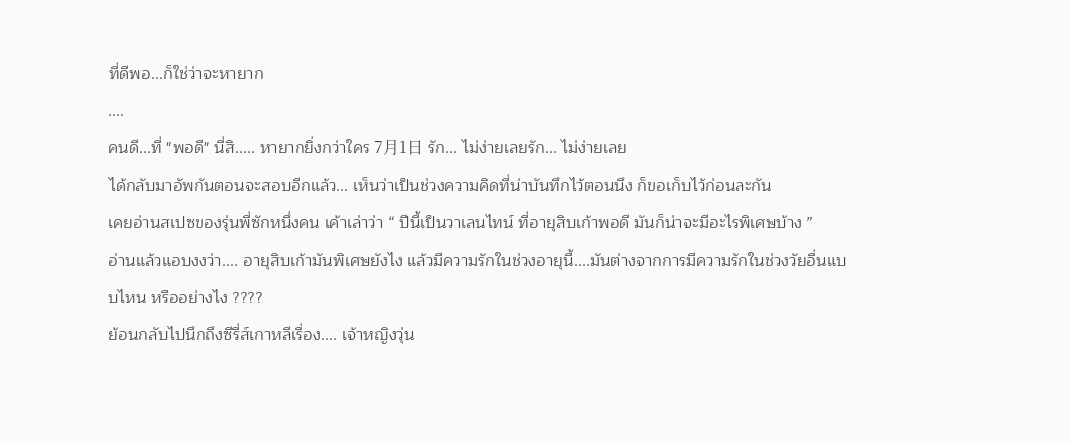ที่ดีพอ...ก็ใช่ว่าจะหายาก
....
คนดี...ที่ "พอดี" นี่สิ..... หายากยิ่งกว่าใคร 7月1日 รัก... ไม่ง่ายเลยรัก... ไม่ง่ายเลย
ได้กลับมาอัพกันตอนจะสอบอีกแล้ว... เห็นว่าเป็นช่วงความคิดที่น่าบันทึกไว้ตอนนึง ก็ขอเก็บไว้ก่อนละกัน
เคยอ่านสเปซของรุ่นพี่ซักหนึ่งคน เค้าเล่าว่า “ ปีนี้เป็นวาเลนไทน์ ที่อายุสิบเก้าพอดี มันก็น่าจะมีอะไรพิเศษบ้าง ”
อ่านแล้วแอบงงว่า.... อายุสิบเก้ามันพิเศษยังไง แล้วมีความรักในช่วงอายุนี้....มันต่างจากการมีความรักในช่วงวัยอื่นแบบไหน หรืออย่างไง ????
ย้อนกลับไปนึกถึงซีรี่ส์เกาหลีเรื่อง.... เจ้าหญิงวุ่น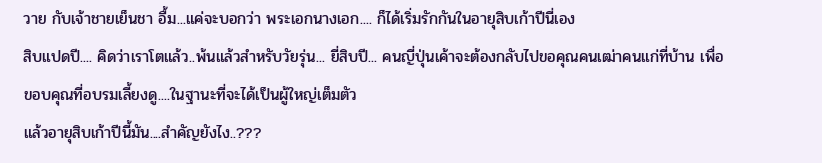วาย กับเจ้าชายเย็นชา อื้ม...แค่จะบอกว่า พระเอกนางเอก.... ก็ได้เริ่มรักกันในอายุสิบเก้าปีนี่เอง
สิบแปดปี.... คิดว่าเราโตแล้ว..พ้นแล้วสำหรับวัยรุ่น... ยี่สิบปี... คนญี่ปุ่นเค้าจะต้องกลับไปขอคุณคนเฒ่าคนแก่ที่บ้าน เพื่อขอบคุณที่อบรมเลี้ยงดู....ในฐานะที่จะได้เป็นผู้ใหญ่เต็มตัว
แล้วอายุสิบเก้าปีนี้มัน....สำคัญยังไง..???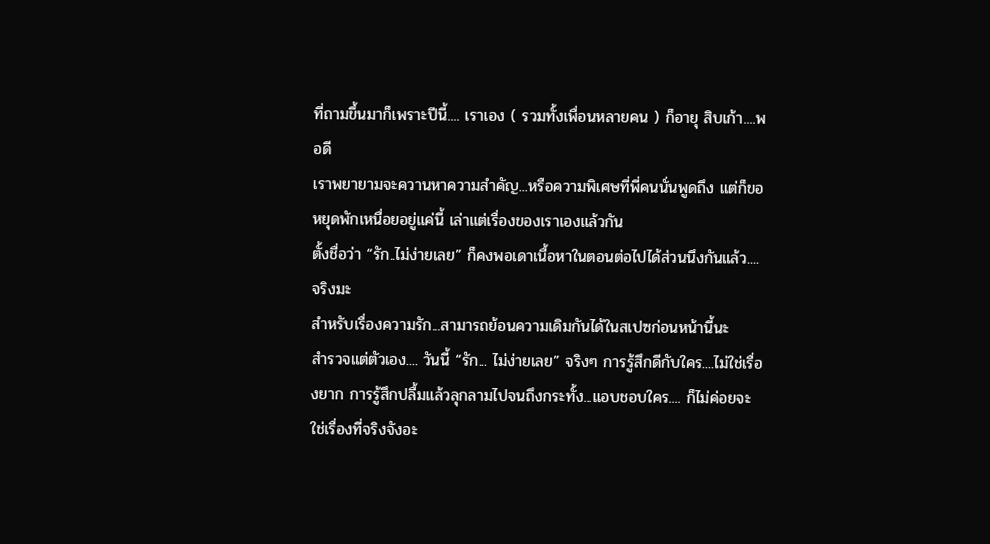ที่ถามขึ้นมาก็เพราะปีนี้.... เราเอง ( รวมทั้งเพื่อนหลายคน ) ก็อายุ สิบเก้า....พอดี
เราพยายามจะควานหาความสำคัญ...หรือความพิเศษที่พี่คนนั่นพูดถึง แต่ก็ขอหยุดพักเหนื่อยอยู่แค่นี้ เล่าแต่เรื่องของเราเองแล้วกัน
ตั้งชื่อว่า “รัก..ไม่ง่ายเลย” ก็คงพอเดาเนื้อหาในตอนต่อไปได้ส่วนนึงกันแล้ว....จริงมะ
สำหรับเรื่องความรัก...สามารถย้อนความเดิมกันได้ในสเปซก่อนหน้านี้นะ
สำรวจแต่ตัวเอง.... วันนี้ “รัก... ไม่ง่ายเลย” จริงๆ การรู้สึกดีกับใคร....ไม่ใช่เรื่องยาก การรู้สึกปลื้มแล้วลุกลามไปจนถึงกระทั้ง...แอบชอบใคร.... ก็ไม่ค่อยจะใช่เรื่องที่จริงจังอะ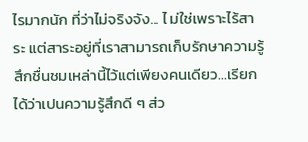ไรมากนัก ที่ว่าไม่จริงจัง... ไ ม่ใช่เพราะไร้สาระ แต่สาระอยู่ที่เราสามารถเก็บรักษาความรู้สึกชื่นชมเหล่านี้ไว้แต่เพียงคนเดียว...เรียกได้ว่าเปนความรู้สึกดี ๆ ส่ว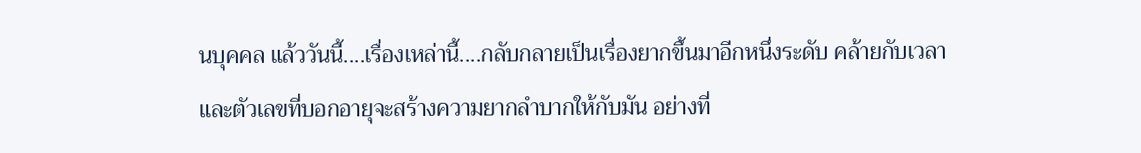นบุคคล แล้ววันนี้....เรื่องเหล่านี้....กลับกลายเป็นเรื่องยากขึ้นมาอีกหนึ่งระดับ คล้ายกับเวลาและตัวเลขที่บอกอายุจะสร้างความยากลำบากให้กับมัน อย่างที่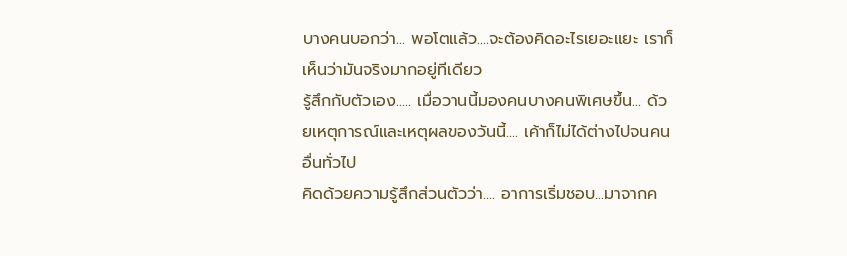บางคนบอกว่า... พอโตแล้ว....จะต้องคิดอะไรเยอะแยะ เราก็เห็นว่ามันจริงมากอยู่ทีเดียว
รู้สึกกับตัวเอง..... เมื่อวานนี้มองคนบางคนพิเศษขึ้น... ด้วยเหตุการณ์และเหตุผลของวันนี้.... เค้าก็ไม่ได้ต่างไปจนคนอื่นทั่วไป
คิดด้วยความรู้สึกส่วนตัวว่า.... อาการเริ่มชอบ...มาจากค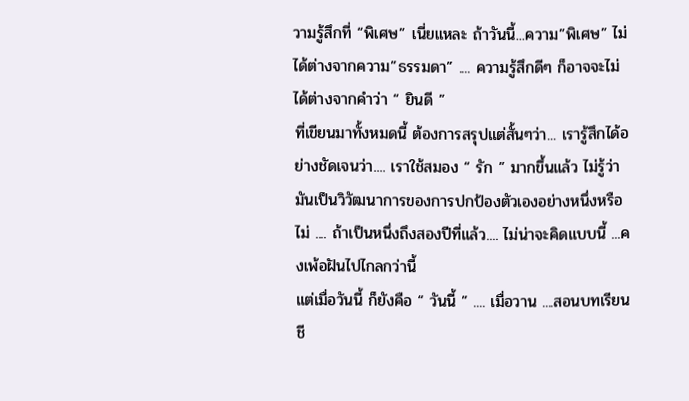วามรู้สึกที่ “พิเศษ” เนี่ยแหละ ถ้าวันนี้...ความ”พิเศษ” ไม่ได้ต่างจากความ”ธรรมดา” .... ความรู้สึกดีๆ ก็อาจจะไม่ได้ต่างจากคำว่า “ ยินดี ”
ที่เขียนมาทั้งหมดนี้ ต้องการสรุปแต่สั้นๆว่า... เรารู้สึกได้อย่างชัดเจนว่า.... เราใช้สมอง “ รัก ” มากขึ้นแล้ว ไม่รู้ว่ามันเป็นวิวัฒนาการของการปกป้องตัวเองอย่างหนึ่งหรือไม่ .... ถ้าเป็นหนึ่งถึงสองปีที่แล้ว.... ไม่น่าจะคิดแบบนี้ ...คงเพ้อฝันไปไกลกว่านี้
แต่เมื่อวันนี้ ก็ยังคือ “ วันนี้ ” .... เมื่อวาน ....สอนบทเรียนชี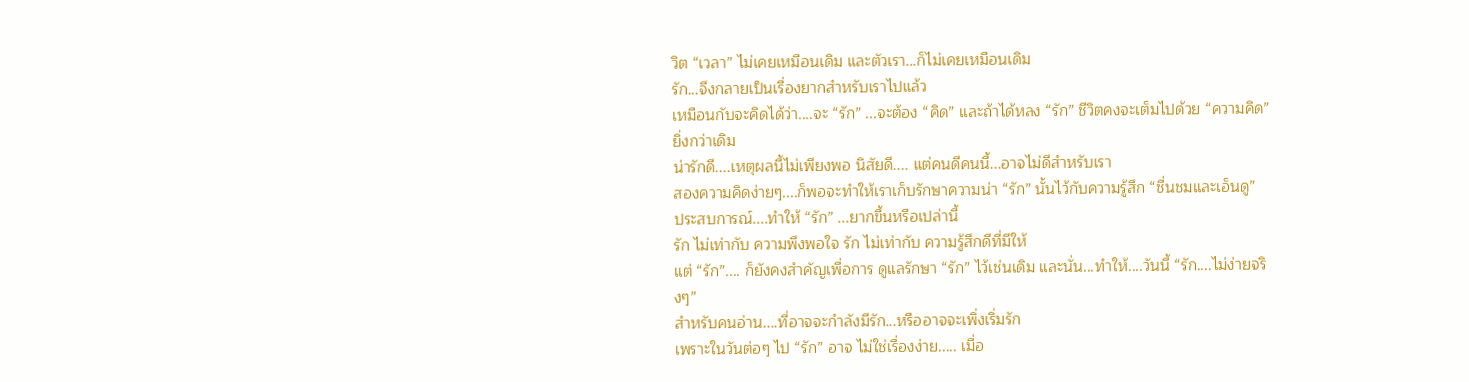วิต “เวลา” ไม่เคยเหมือนเดิม และตัวเรา...ก็ไม่เคยเหมือนเดิม
รัก...จึงกลายเป็นเรื่องยากสำหรับเราไปแล้ว
เหมือนกับจะคิดได้ว่า....จะ “รัก” ...จะต้อง “คิด” และถ้าได้หลง “รัก” ชีวิตคงจะเต็มไปด้วย “ความคิด” ยิ่งกว่าเดิม
น่ารักดี....เหตุผลนี้ไม่เพียงพอ นิสัยดี.... แต่คนดีคนนี้...อาจไม่ดีสำหรับเรา
สองความคิดง่ายๆ....ก็พอจะทำให้เราเก็บรักษาความน่า “รัก” นั้นไว้กับความรู้สึก “ชื่นชมและเอ็นดู”
ประสบการณ์....ทำให้ “รัก” ...ยากขึ้นหรือเปล่านี้
รัก ไม่เท่ากับ ความพึงพอใจ รัก ไม่เท่ากับ ความรู้สึกดีที่มีให้
แต่ “รัก”.... ก็ยังคงสำคัญเพื่อการ ดูแลรักษา “รัก” ไว้เช่นเดิม และนั่น...ทำให้....วันนี้ “รัก....ไม่ง่ายจริงๆ”
สำหรับคนอ่าน....ที่อาจจะกำลังมีรัก...หรืออาจจะเพิ่งเริ่มรัก
เพราะในวันต่อๆ ไป “รัก” อาจ ไม่ใช่เรื่องง่าย..... เมื่อ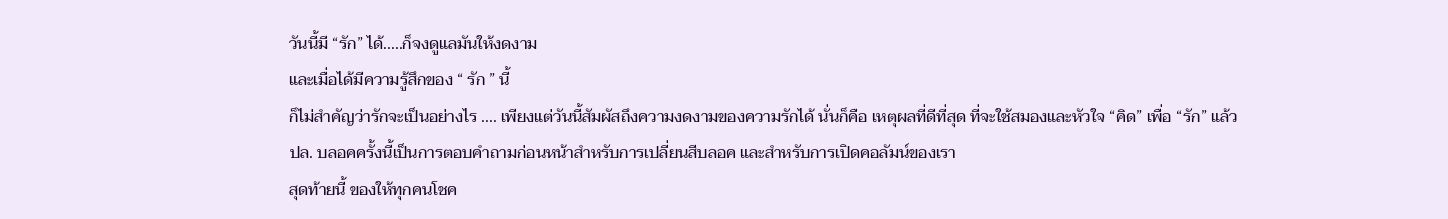วันนี้มี “รัก” ได้.....ก็จงดูแลมันให้งดงาม
และเมื่อได้มีความรู้สึกของ “ รัก ” นี้
ก็ไม่สำคัญว่ารักจะเป็นอย่างไร .... เพียงแต่วันนี้สัมผัสถึงความงดงามของความรักได้ นั่นก็คือ เหตุผลที่ดีที่สุด ที่จะใช้สมองและหัวใจ “คิด” เพื่อ “รัก” แล้ว
ปล. บลอคครั้งนี้เป็นการตอบคำถามก่อนหน้าสำหรับการเปลี่ยนสีบลอค และสำหรับการเปิดคอลัมน์ของเรา
สุดท้ายนี้ ของให้ทุกคนโชค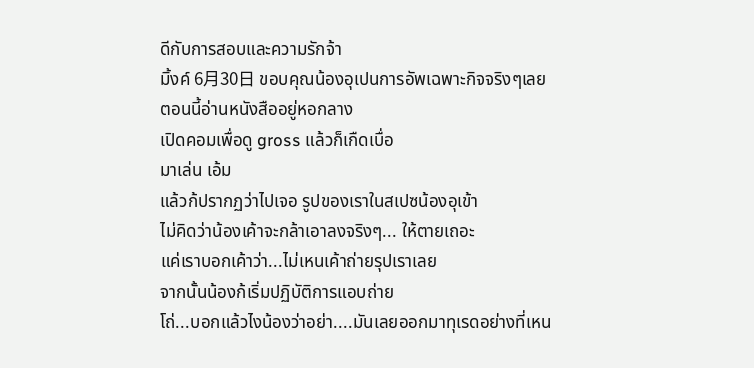ดีกับการสอบและความรักจ้า
มิ้งค์ 6月30日 ขอบคุณน้องอุเปนการอัพเฉพาะกิจจริงๆเลย
ตอนนี้อ่านหนังสืออยู่หอกลาง
เปิดคอมเพื่อดู gross แล้วก็เกืดเบื่อ
มาเล่น เอ้ม
แล้วก้ปรากฏว่าไปเจอ รูปของเราในสเปซน้องอุเข้า
ไม่คิดว่าน้องเค้าจะกล้าเอาลงจริงๆ... ให้ตายเถอะ
แค่เราบอกเค้าว่า...ไม่เหนเค้าถ่ายรุปเราเลย
จากนั้นน้องก้เริ่มปฏิบัติการแอบถ่าย
โถ่...บอกแล้วไงน้องว่าอย่า....มันเลยออกมาทุเรดอย่างที่เหน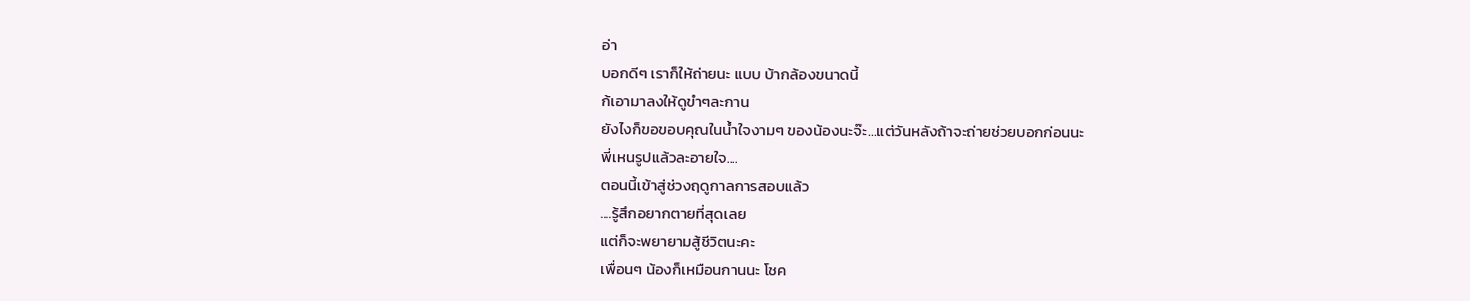อ่า
บอกดีๆ เราก็ให้ถ่ายนะ แบบ บ้ากล้องขนาดนี้
ก้เอามาลงให้ดูขำๆละกาน
ยังไงก็ขอขอบคุณในน้ำใจงามๆ ของน้องนะจ๊ะ...แต่วันหลังถ้าจะถ่ายช่วยบอกก่อนนะ
พี่เหนรูปแล้วละอายใจ....
ตอนนี้เข้าสู่ช่วงฤดูกาลการสอบแล้ว
....รู้สึกอยากตายที่สุดเลย
แต่ก็จะพยายามสู้ชีวิตนะคะ
เพื่อนๆ น้องก็เหมือนกานนะ โชค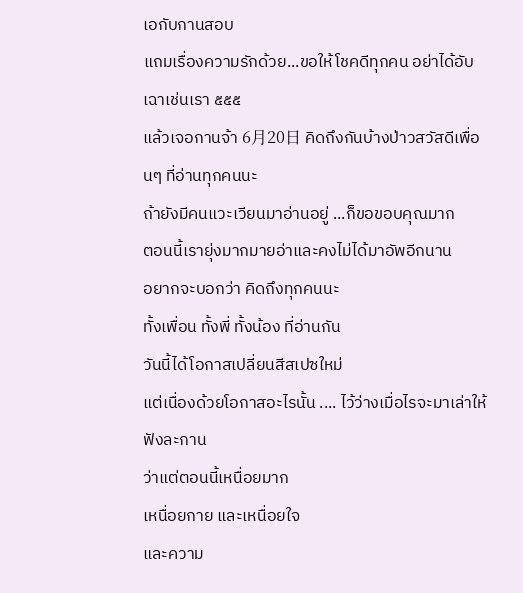เอกับกานสอบ
แถมเรื่องความรักด้วย...ขอให้โชคดีทุกคน อย่าได้อับเฉาเช่นเรา ๕๕๕
แล้วเจอกานจ้า 6月20日 คิดถึงกันบ้างป่าวสวัสดีเพื่อนๆ ที่อ่านทุกคนนะ
ถ้ายังมีคนแวะเวียนมาอ่านอยู่ ...ก็ขอขอบคุณมาก
ตอนนี้เรายุ่งมากมายอ่าและคงไม่ได้มาอัพอีกนาน
อยากจะบอกว่า คิดถึงทุกคนนะ
ทั้งเพื่อน ทั้งพี่ ทั้งน้อง ที่อ่านกัน
วันนี้ได้โอกาสเปลี่ยนสีสเปซใหม่
แต่เนื่องด้วยโอกาสอะไรนั้น .... ไว้ว่างเมื่อไรจะมาเล่าให้ฟังละกาน
ว่าแต่ตอนนี้เหนื่อยมาก
เหนื่อยกาย และเหนื่อยใจ
และความ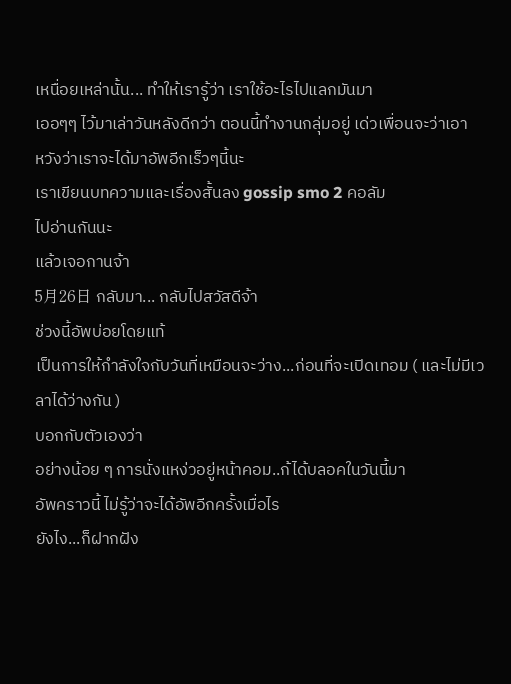เหนื่อยเหล่านั้น... ทำให้เรารู้ว่า เราใช้อะไรไปแลกมันมา
เออๆๆ ไว้มาเล่าวันหลังดีกว่า ตอนนี้ทำงานกลุ่มอยู่ เด่วเพื่อนจะว่าเอา
หวังว่าเราจะได้มาอัพอีกเร็วๆนี้นะ
เราเขียนบทความและเรื่องสั้นลง gossip smo 2 คอลัม
ไปอ่านกันนะ
แล้วเจอกานจ้า
5月26日 กลับมา... กลับไปสวัสดีจ้า
ช่วงนี้อัพบ่อยโดยแท้
เป็นการให้กำลังใจกับวันที่เหมือนจะว่าง...ก่อนที่จะเปิดเทอม ( และไม่มีเวลาได้ว่างกัน )
บอกกับตัวเองว่า
อย่างน้อย ๆ การนั่งแหง่วอยู่หน้าคอม..ก้ได้บลอคในวันนี้มา
อัพคราวนี้ ไม่รู้ว่าจะได้อัพอีกครั้งเมื่อไร
ยังไง...ก็ฝากฝัง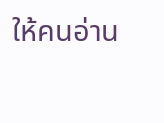ให้คนอ่าน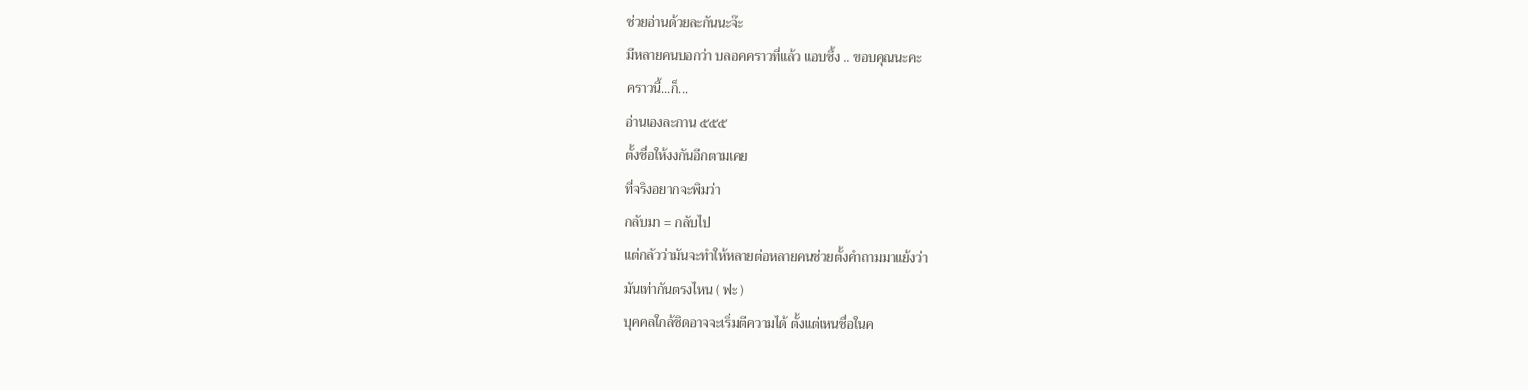ช่วยอ่านด้วยละกันนะจ๊ะ
มีหลายคนบอกว่า บลอคคราวที่แล้ว แอบซึ้ง .. ขอบคุณนะคะ
คราวนี้...ก็...
อ่านเองละกาน ๕๕๕
ตั้งชื่อให้งงกันอีกตามเคย
ที่จริงอยากจะพิมว่า
กลับมา = กลับไป
แต่กลัวว่ามันจะทำให้หลายต่อหลายคนช่วยตั้งคำถามมาแย้งว่า
มันเท่ากันตรงไหน ( ฟะ )
บุคคลใกล้ชิดอาจจะเริ่มตีความได้ ตั้งแต่เหนชื่อในค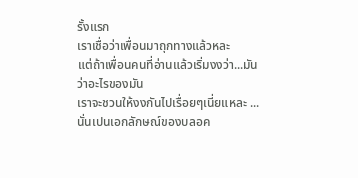รั้งแรก
เราเชื่อว่าเพื่อนมาถุกทางแล้วหละ
แต่ถ้าเพื่อนคนที่อ่านแล้วเริ่มงงว่า...มันว่าอะไรของมัน
เราจะชวนให้งงกันไปเรื่อยๆเนี่ยแหละ ... นั่นเปนเอกลักษณ์ของบลอค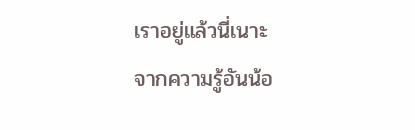เราอยู่แล้วนี่เนาะ
จากความรู้อันน้อ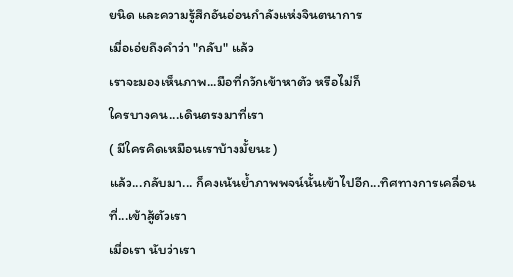ยนิด และความรู้สึกอันอ่อนกำลังแห่งจินตนาการ
เมื่อเอ่ยถึงคำว่า "กลับ" แล้ว
เราจะมองเห็นภาพ...มือที่กวักเข้าหาตัว หรือไม่ก็
ใครบางคน...เดินตรงมาที่เรา
( มีใครคิดเหมือนเราบ้างมั้ยนะ )
แล้ว...กลับมา... ก็คงเน้นย้ำภาพพจน์นั้นเข้าไปอีก...ทิศทางการเคลื่อนที่...เข้าสู้ตัวเรา
เมื่อเรา นับว่าเรา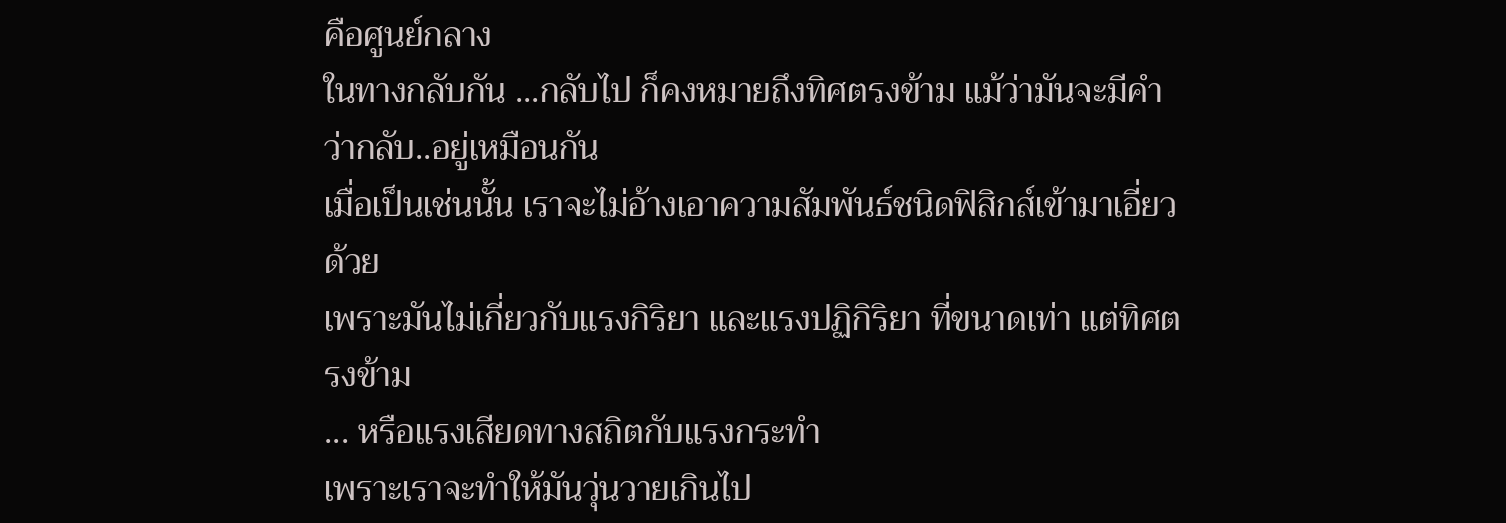คือศูนย์กลาง
ในทางกลับกัน ...กลับไป ก็คงหมายถึงทิศตรงข้าม แม้ว่ามันจะมีคำว่ากลับ..อยู่เหมือนกัน
เมื่อเป็นเช่นนั้น เราจะไม่อ้างเอาความสัมพันธ์ชนิดฟิสิกส์เข้ามาเอี่ยวด้วย
เพราะมันไม่เกี่ยวกับแรงกิริยา และแรงปฏิกิริยา ที่ขนาดเท่า แต่ทิศตรงข้าม
... หรือแรงเสียดทางสถิตกับแรงกระทำ
เพราะเราจะทำให้มันวุ่นวายเกินไป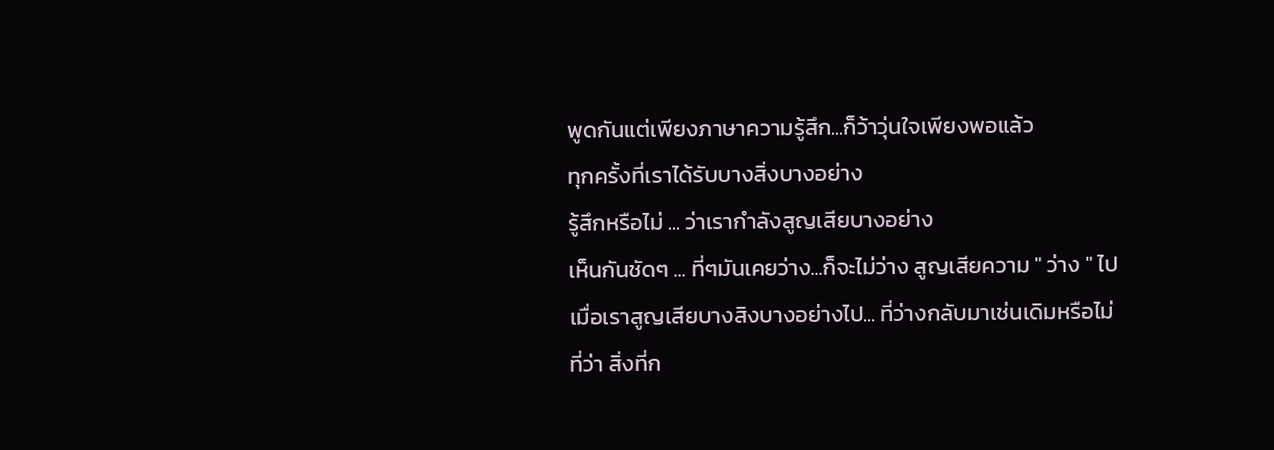พูดกันแต่เพียงภาษาความรู้สึก...ก็ว้าวุ่นใจเพียงพอแล้ว
ทุกครั้งที่เราได้รับบางสิ่งบางอย่าง
รู้สึกหรือไม่ ... ว่าเรากำลังสูญเสียบางอย่าง
เห็นกันชัดๆ ... ที่ๆมันเคยว่าง...ก็จะไม่ว่าง สูญเสียความ " ว่าง " ไป
เมื่อเราสูญเสียบางสิงบางอย่างไป... ที่ว่างกลับมาเช่นเดิมหรือไม่
ที่ว่า สิ่งที่ก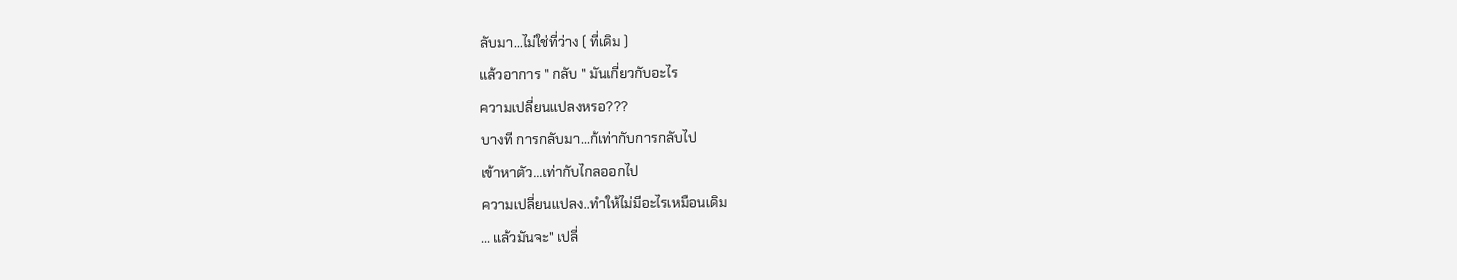ลับมา...ไม่ใช่ที่ว่าง ( ที่เดิม )
แล้วอาการ " กลับ " มันเกี่ยวกับอะไร
ความเปลี่ยนแปลงหรอ???
บางที การกลับมา...ก้เท่ากับการกลับไป
เข้าหาตัว...เท่ากับไกลออกไป
ความเปลี่ยนแปลง..ทำให้ไม่มีอะไรเหมือนเดิม
... แล้วมันจะ" เปลี่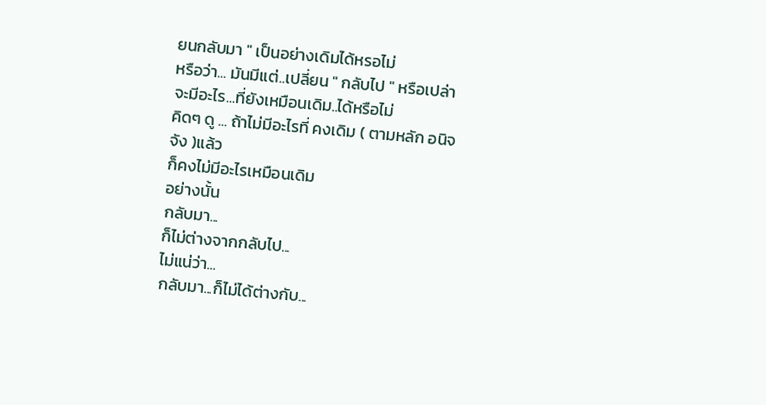ยนกลับมา " เป็นอย่างเดิมได้หรอไม่
หรือว่า... มันมีแต่..เปลี่ยน " กลับไป " หรือเปล่า
จะมีอะไร...ที่ยังเหมือนเดิม..ได้หรือไม่
คิดๆ ดู ... ถ้าไม่มีอะไรที่ คงเดิม ( ตามหลัก อนิจจัง )แล้ว
ก็คงไม่มีอะไรเหมือนเดิม
อย่างนั้น
กลับมา...
ก็ไม่ต่างจากกลับไป...
ไม่แน่ว่า...
กลับมา...ก็ไม่ได้ต่างกับ...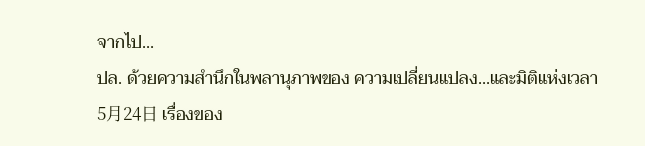จากไป...
ปล. ด้วยความสำนึกในพลานุภาพของ ความเปลี่ยนแปลง...และมิติแห่งเวลา
5月24日 เรื่องของ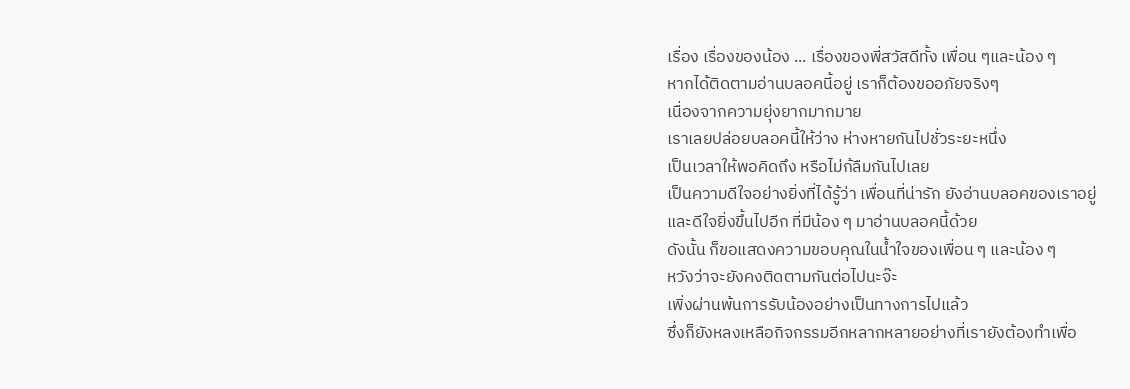เรื่อง เรื่องของน้อง ... เรื่องของพี่สวัสดีทั้ง เพื่อน ๆและน้อง ๆ
หากได้ติดตามอ่านบลอคนี้อยู่ เราก็ต้องขออภัยจริงๆ
เนื่องจากความยุ่งยากมากมาย
เราเลยปล่อยบลอคนี้ให้ว่าง ห่างหายกันไปชั่วระยะหนึ่ง
เป็นเวลาให้พอคิดถึง หรือไม่ก้ลืมกันไปเลย
เป็นความดีใจอย่างยิ่งที่ได้รู้ว่า เพื่อนที่น่ารัก ยังอ่านบลอคของเราอยู่
และดีใจยิ่งขึ้นไปอีก ที่มีน้อง ๆ มาอ่านบลอคนี้ด้วย
ดังนั้น ก็ขอแสดงความขอบคุณในน้ำใจของเพื่อน ๆ และน้อง ๆ
หวังว่าจะยังคงติดตามกันต่อไปนะจ๊ะ
เพิ่งผ่านพ้นการรับน้องอย่างเป็นทางการไปแล้ว
ซึ่งก็ยังหลงเหลือกิจกรรมอีกหลากหลายอย่างที่เรายังต้องทำเพื่อ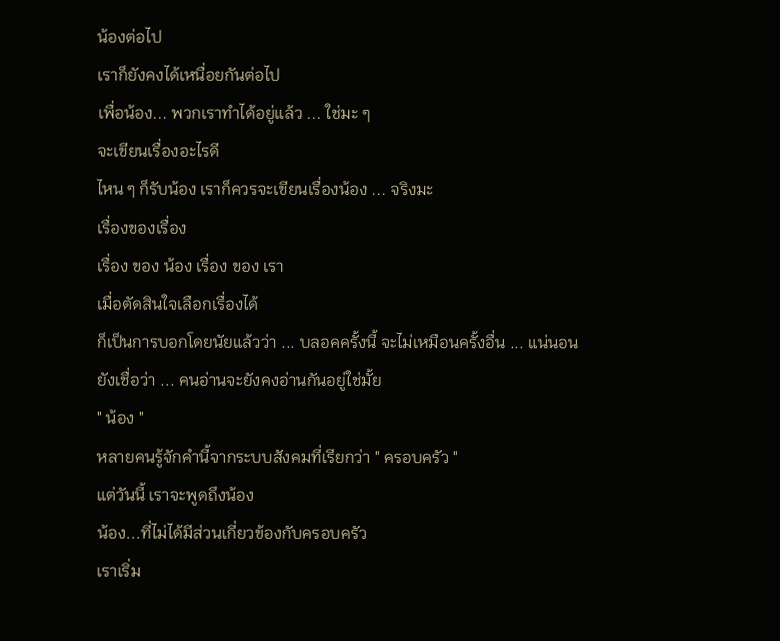น้องต่อไป
เราก็ยังคงได้เหนื่อยกันต่อไป
เพื่อน้อง... พวกเราทำได้อยู่แล้ว ... ใช่มะ ๆ
จะเขียนเรื่องอะไรดี
ไหน ๆ ก็รับน้อง เราก็ควรจะเขียนเรื่องน้อง ... จริงมะ
เรื่องของเรื่อง
เรื่อง ของ น้อง เรื่อง ของ เรา
เมื่อตัดสินใจเลือกเรื่องได้
ก็เป็นการบอกโดยนัยแล้วว่า ... บลอคครั้งนี้ จะไม่เหมือนครั้งอื่น ... แน่นอน
ยังเชื่อว่า ... คนอ่านจะยังคงอ่านกันอยู่ใช่มั้ย
" น้อง "
หลายคนรู้จักคำนี้จากระบบสังคมที่เรียกว่า " ครอบครัว "
แต่วันนี้ เราจะพูดถึงน้อง
น้อง...ที่ไม่ได้มีส่วนเกี่ยวข้องกับครอบครัว
เราเริ่ม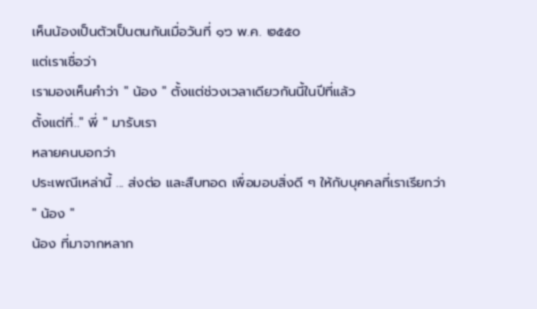เห็นน้องเป็นตัวเป็นตนกันเมื่อวันที่ ๑๖ พ.ค. ๒๕๕๐
แต่เราเชื่อว่า
เรามองเห็นคำว่า " น้อง " ตั้งแต่ช่วงเวลาเดียวกันนี้ในปีที่แล้ว
ตั้งแต่ที่.." พี่ " มารับเรา
หลายคนบอกว่า
ประเพณีเหล่านี้ ... ส่งต่อ และสืบทอด เพื่อมอบสิ่งดี ๆ ให้กับบุคคลที่เราเรียกว่า " น้อง "
น้อง ที่มาจากหลาก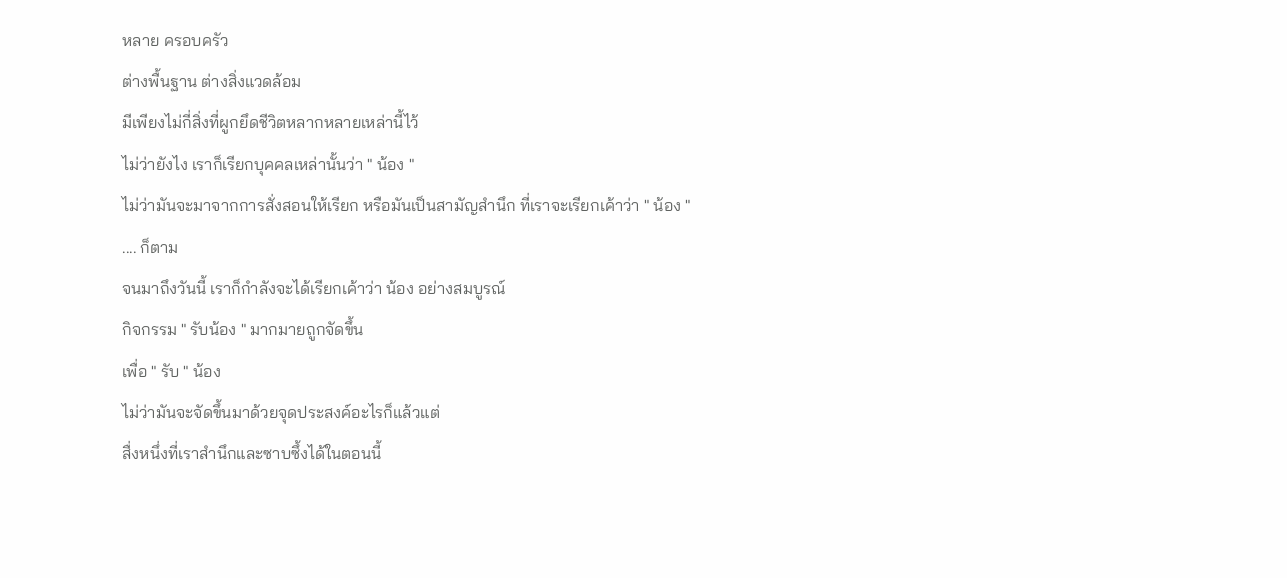หลาย ครอบครัว
ต่างพื้นฐาน ต่างสิ่งแวดล้อม
มีเพียงไม่กี่สิ่งที่ผูกยึดชีวิตหลากหลายเหล่านี้ไว้
ไม่ว่ายังไง เราก็เรียกบุคคลเหล่านั้นว่า " น้อง "
ไม่ว่ามันจะมาจากการสั่งสอนให้เรียก หรือมันเป็นสามัญสำนึก ที่เราจะเรียกเค้าว่า " น้อง " .... ก็ตาม
จนมาถึงวันนี้ เราก็กำลังจะได้เรียกเค้าว่า น้อง อย่างสมบูรณ์
กิจกรรม " รับน้อง " มากมายถูกจัดขึ้น
เพื่อ " รับ " น้อง
ไม่ว่ามันจะจัดขึ้นมาด้วยจุดประสงค์อะไรก็แล้วแต่
สื่งหนึ่งที่เราสำนึกและซาบซึ้งได้ในตอนนี้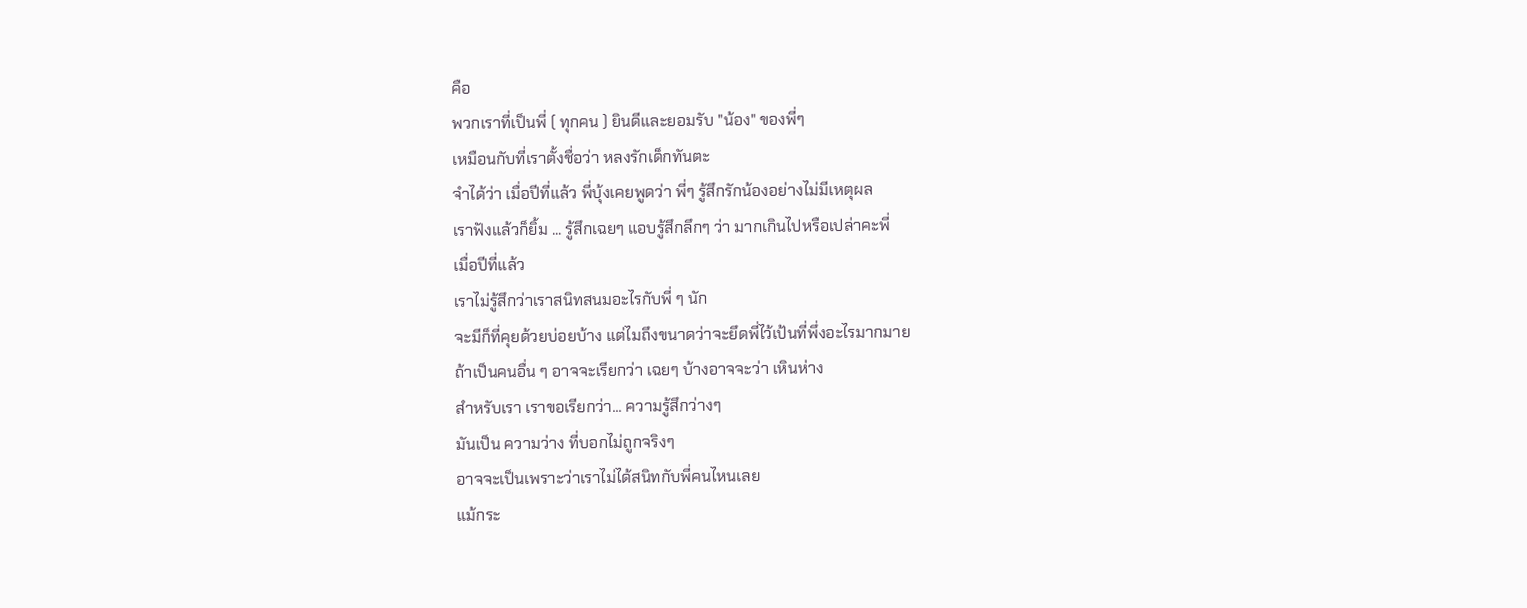คือ
พวกเราที่เป็นพี่ ( ทุกคน ) ยินดีและยอมรับ "น้อง" ของพี่ๆ
เหมือนกับที่เราตั้งชื่อว่า หลงรักเด็กทันตะ
จำได้ว่า เมื่อปีที่แล้ว พี่บุ้งเคยพูดว่า พี่ๆ รู้สึกรักน้องอย่างไม่มีเหตุผล
เราฟังแล้วก็ยิ้ม ... รู้สึกเฉยๆ แอบรู้สึกลึกๆ ว่า มากเกินไปหรือเปล่าคะพี่
เมื่อปีที่แล้ว
เราไม่รู้สึกว่าเราสนิทสนมอะไรกับพี่ ๆ นัก
จะมีก็ที่คุยด้วยบ่อยบ้าง แต่ไมถึงขนาดว่าจะยึดพี่ไว้เป้นที่พึ่งอะไรมากมาย
ถ้าเป็นคนอื่น ๆ อาจจะเรียกว่า เฉยๆ บ้างอาจจะว่า เหินห่าง
สำหรับเรา เราขอเรียกว่า... ความรู้สึกว่างๆ
มันเป็น ความว่าง ที่บอกไม่ถูกจริงๆ
อาจจะเป็นเพราะว่าเราไม่ได้สนิทกับพี่คนไหนเลย
แม้กระ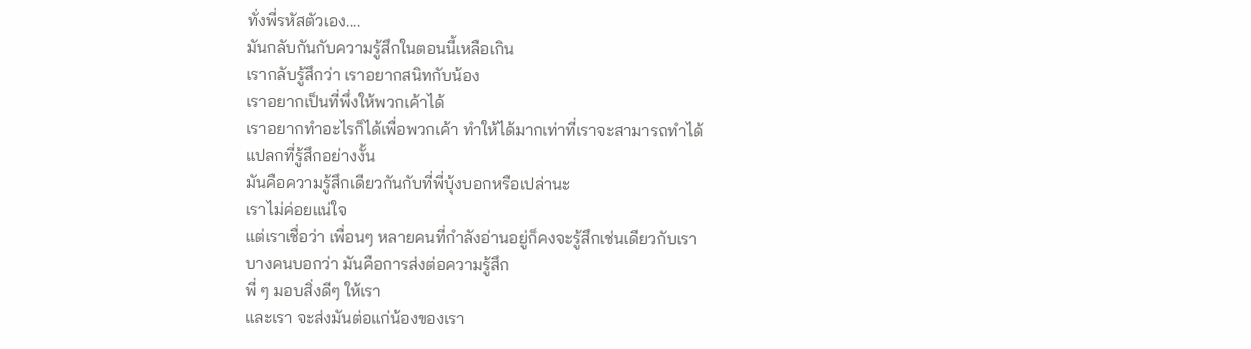ทั่งพี่รหัสตัวเอง....
มันกลับกันกับความรู้สึกในตอนนี้เหลือเกิน
เรากลับรู้สึกว่า เราอยากสนิทกับน้อง
เราอยากเป็นที่พึ่งให้พวกเค้าได้
เราอยากทำอะไรก็ได้เพื่อพวกเค้า ทำให้ได้มากเท่าที่เราจะสามารถทำได้
แปลกที่รู้สึกอย่างงั้น
มันคือความรู้สึกเดียวกันกับที่พี่บุ้งบอกหรือเปล่านะ
เราไม่ค่อยแน่ใจ
แต่เราเชื่อว่า เพื่อนๆ หลายคนที่กำลังอ่านอยู่ก็คงจะรู้สึกเช่นเดียวกับเรา
บางคนบอกว่า มันคือการส่งต่อความรู้สึก
พี่ ๆ มอบสิ่งดีๆ ให้เรา
และเรา จะส่งมันต่อแก่น้องของเรา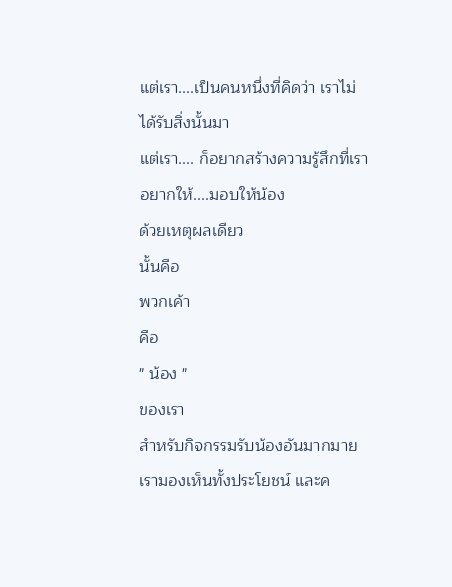แต่เรา....เป็นคนหนึ่งที่คิดว่า เราไม่ได้รับสิ่งนั้นมา
แต่เรา.... ก็อยากสร้างความรู้สึกที่เราอยากให้....มอบให้น้อง
ด้วยเหตุผลเดียว
นั้นคือ
พวกเค้า
คือ
" น้อง "
ของเรา
สำหรับกิจกรรมรับน้องอันมากมาย
เรามองเห็นทั้งประโยชน์ และค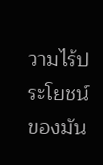วามไร้ประโยชน์ของมัน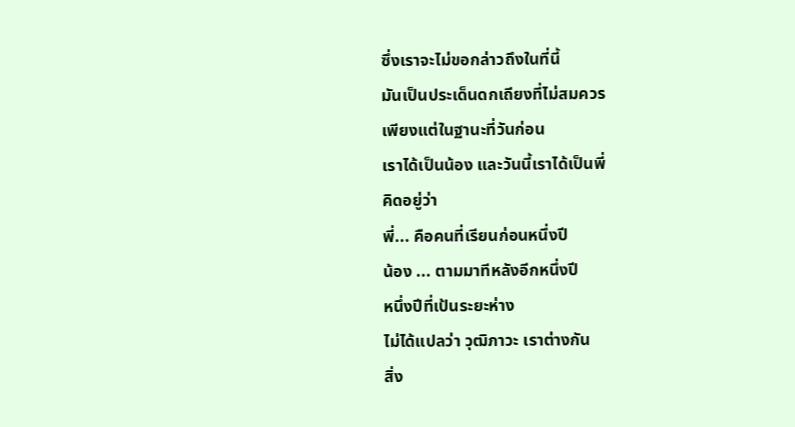ซึ่งเราจะไม่ขอกล่าวถึงในที่นี้
มันเป็นประเด็นดกเถียงที่ไม่สมควร
เพียงแต่ในฐานะที่วันก่อน
เราได้เป็นน้อง และวันนี้เราได้เป็นพี่
คิดอยู่ว่า
พี่... คือคนที่เรียนก่อนหนึ่งปี
น้อง ... ตามมาทีหลังอีกหนึ่งปี
หนึ่งปีที่เป้นระยะห่าง
ไม่ได้แปลว่า วุฒิภาวะ เราต่างกัน
สิ่ง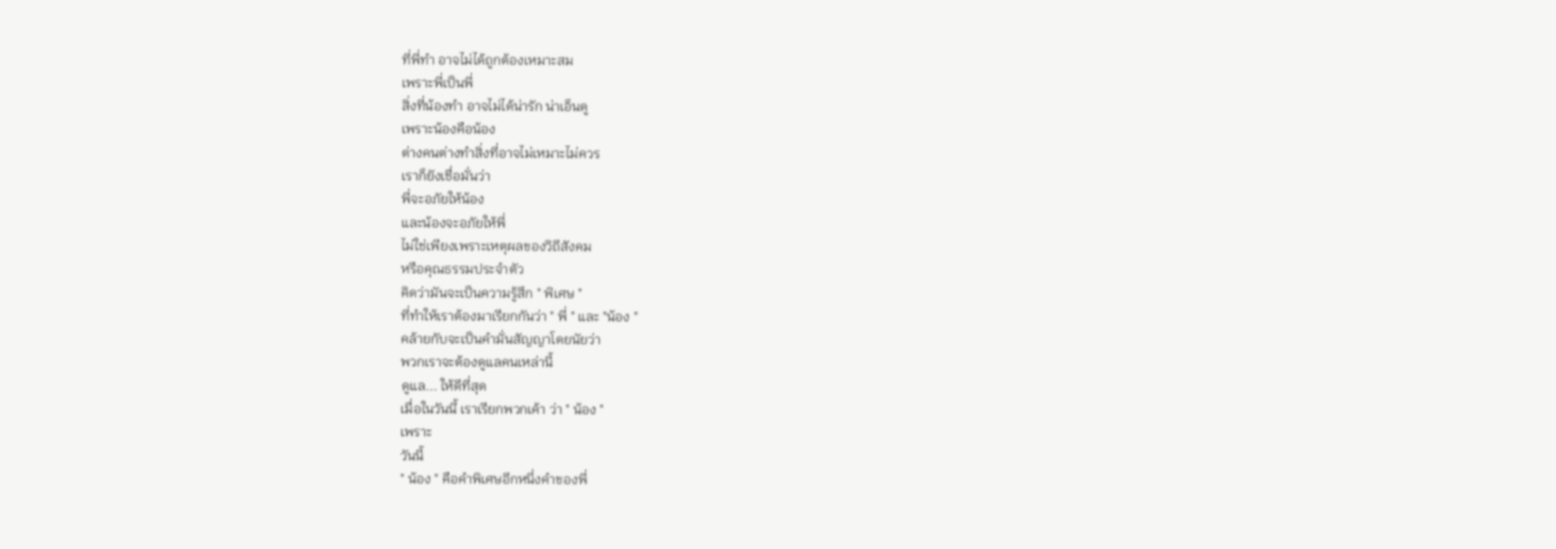ที่พี่ทำ อาจไม่ได้ถูกต้องเหมาะสม
เพราะพี่เป็นพี่
สิ่งที่น้องทำ อาจไม่ได้น่ารัก น่าเอ็นดู
เพราะน้องคือน้อง
ต่างคนต่างทำสิ่งที่อาจไม่เหมาะไม่ควร
เราก็ยังเชื่อมั่นว่า
พี่จะอภัยให้น้อง
และน้องจะอภัยให้พี่
ไม่ใช่เพียงเพราะเหตุผลของวิถีสังคม
หรือคุณธรรมประจำตัว
คิดว่ามันจะเป็นความรู้สึก " พิเศษ "
ที่ทำให้เราต้องมาเรียกกันว่า " พี่ " และ "น้อง "
คล้ายกับจะเป็นคำมั่นสัญญาโดยนัยว่า
พวกเราจะต้องดูแลคนเหล่านี้
ดูแล... ให้ดีที่สุด
เมื่อในวันนี้ เราเรียกพวกเค้า ว่า " น้อง "
เพราะ
วันนี้
" น้อง " คือคำพิเศษอีกหนึ่งคำของพี่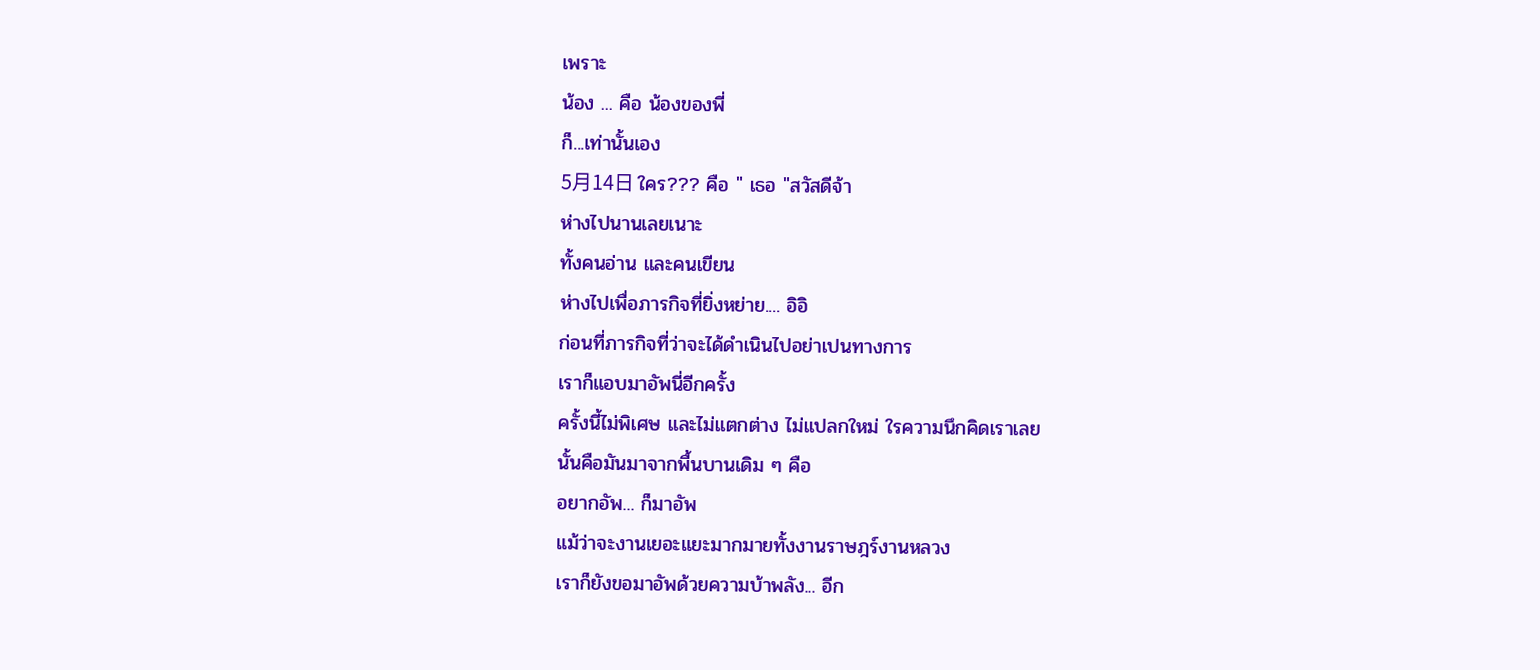เพราะ
น้อง ... คือ น้องของพี่
ก็...เท่านั้นเอง
5月14日 ใคร??? คือ " เธอ "สวัสดีจ้า
ห่างไปนานเลยเนาะ
ทั้งคนอ่าน และคนเขียน
ห่างไปเพื่อภารกิจที่ยิ่งหย่าย.... อิอิ
ก่อนที่ภารกิจที่ว่าจะได้ดำเนินไปอย่าเปนทางการ
เราก็แอบมาอัพนี่อีกครั้ง
ครั้งนี้ไม่พิเศษ และไม่แตกต่าง ไม่แปลกใหม่ ใรความนึกคิดเราเลย
นั้นคือมันมาจากพื้นบานเดิม ๆ คือ
อยากอัพ... ก็มาอัพ
แม้ว่าจะงานเยอะแยะมากมายทั้งงานราษฎร์งานหลวง
เราก็ยังขอมาอัพด้วยความบ้าพลัง... อีก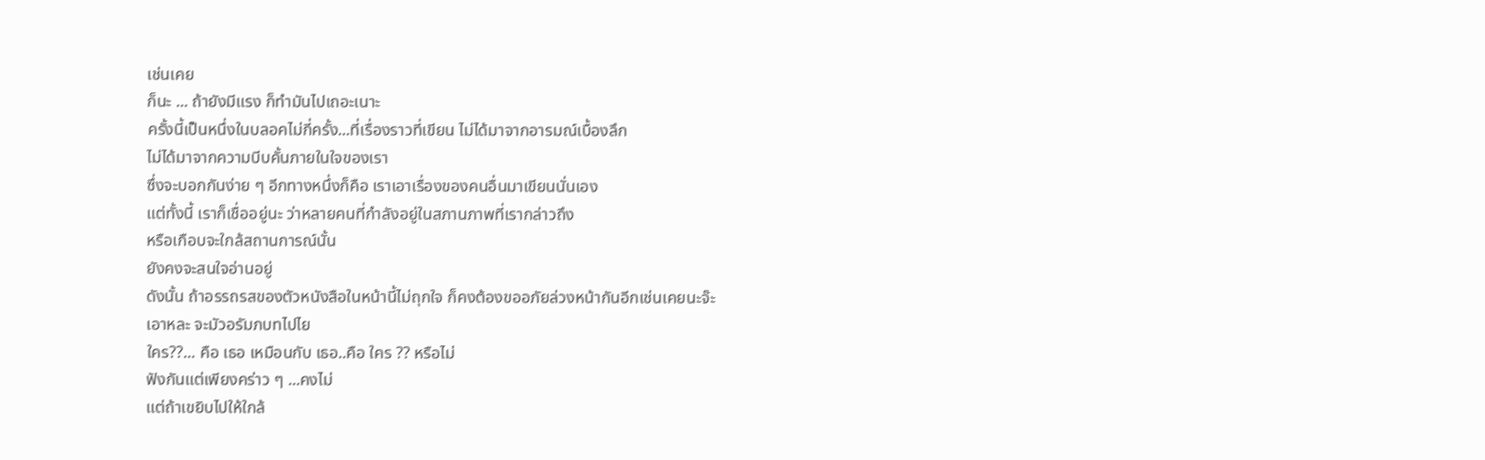เช่นเคย
ก็นะ ... ถ้ายังมีแรง ก็ทำมันไปเถอะเนาะ
ครั้งนี้เป็นหนึ่งในบลอคไม่กี่ครั้ง...ที่เรื่องราวที่เขียน ไม่ได้มาจากอารมณ์เบื้องลึก
ไม่ได้มาจากความบีบคั้นภายในใจของเรา
ซึ่งจะบอกกันง่าย ๆ อีกทางหนึ่งก็คือ เราเอาเรื่องของคนอื่นมาเขียนนั่นเอง
แต่ทั้งนี้ เราก็เชื่ออยู่นะ ว่าหลายคนที่กำลังอยู่ในสภานภาพที่เรากล่าวถึง
หรือเกือบจะใกล้สถานการณ์นั้น
ยังคงจะสนใจอ่านอยู่
ดังนั้น ถ้าอรรถรสของตัวหนังสือในหน้านี้ไม่ถุกใจ ก็คงต้องขออภัยล่วงหน้ากันอีกเช่นเคยนะจ๊ะ
เอาหละ จะมัวอรัมภบทไปไย
ใคร??... คือ เธอ เหมือนกับ เธอ..คือ ใคร ?? หรือไม่
ฟังกันแต่เพียงคร่าว ๆ ...คงไม่
แต่ถ้าเขยิบไปให้ใกล้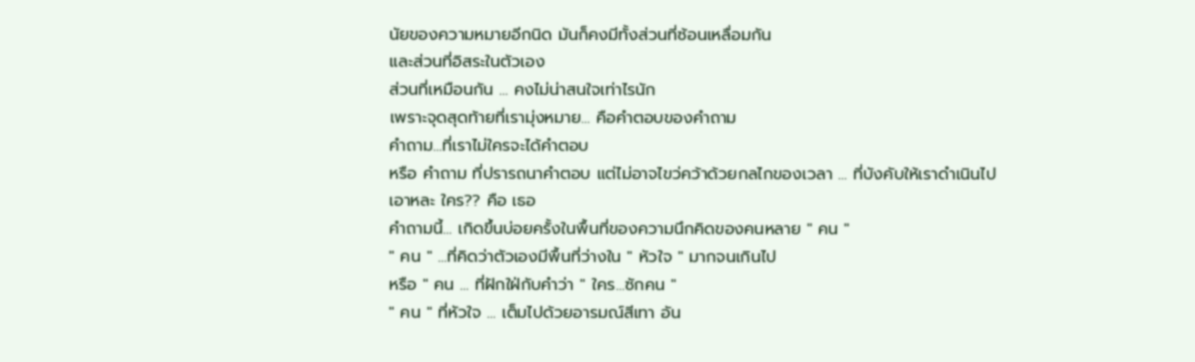นัยของความหมายอีกนิด มันก็คงมีทั้งส่วนที่ซ้อนเหลื่อมกัน
และส่วนที่อิสระในตัวเอง
ส่วนที่เหมือนกัน ... คงไม่น่าสนใจเท่าไรนัก
เพราะจุดสุดท้ายที่เรามุ่งหมาย... คือคำตอบของคำถาม
คำถาม...ที่เราไม่ใครจะได้คำตอบ
หรือ คำถาม ที่ปรารถนาคำตอบ แต่ไม่อาจไขว่คว้าด้วยกลไกของเวลา ... ที่บังคับให้เราดำเนินไป
เอาหละ ใคร?? คือ เธอ
คำถามนี้... เกิดขึ้นบ่อยครั้งในพื้นที่ของความนึกคิดของคนหลาย " คน "
" คน " ...ที่คิดว่าตัวเองมีพื้นที่ว่างใน " หัวใจ " มากจนเกินไป
หรือ " คน ... ที่ฝักใฝ่กับคำว่า " ใคร...ซักคน "
" คน " ที่หัวใจ ... เต็มไปด้วยอารมณ์สีเทา อัน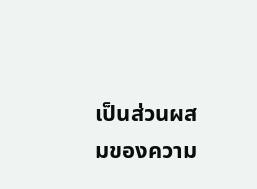เป็นส่วนผสมของความ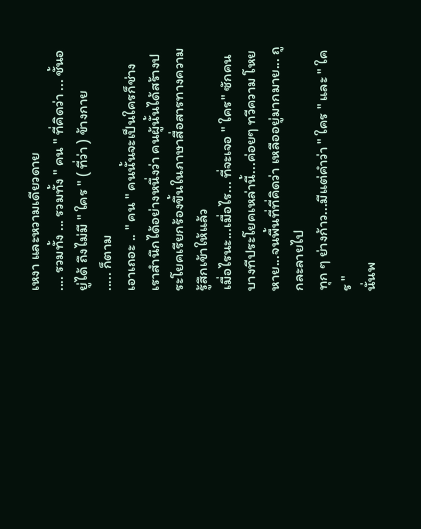เหงา และหวามเดียวดาย
.... รวมทั้ง ... รวมทั้ง " คน " ที่คิดว่า ... ชั้นอยู่ได้ ถึงไม่มี " ใคร " ( ที่ว่า ) ข้างกาย
..... ก็ตาม
เอาเถอะ .. " คน " คนนั้นจะเป็นใครก็ช่าง
เราสำนึกได้อย่างหนึ่งว่า คนผู้นั้นได้สร้างประโยคเรียกร้องขึ้นในภาษาสื่อสารทางความรู้สึกเข้าให้แล้ว
เมื่อไรนะ...เมื่อไร... ที่จะเจอ " ใคร" ซักคน
บางทีประโยคเหล่านี้...ค่อยๆ ทวีความ โหยหาย...จนพื้นที่ที่คิดว่า เหลืออยู่มากมาย... ถูกละลายไป
ทุก ๆ ย่างก้าว...มีแต่คำว่า " ใคร " และ " ใคร "
นั่นพ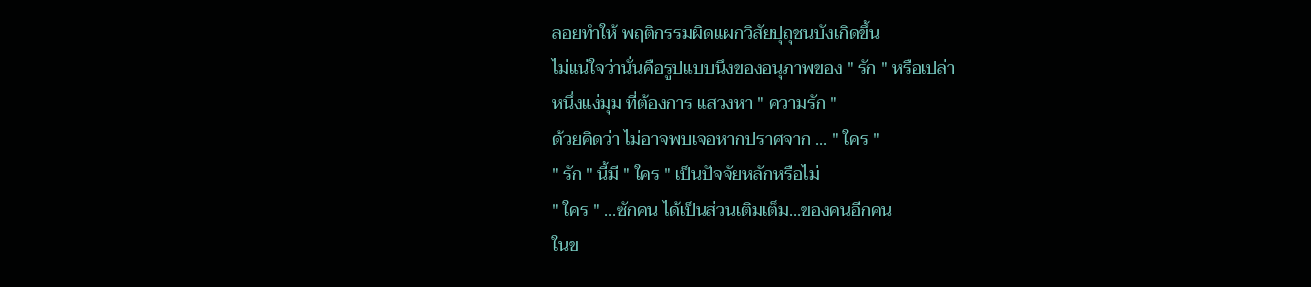ลอยทำให้ พฤติกรรมผิดแผกวิสัยปุถุชนบังเกิดขึ้น
ไม่แน่ใจว่านั่นคือรูปแบบนึงของอนุภาพของ " รัก " หรือเปล่า
หนึ่งแง่มุม ที่ต้องการ แสวงหา " ความรัก "
ด้วยคิดว่า ไม่อาจพบเจอหากปราศจาก ... " ใคร "
" รัก " นี้มี " ใคร " เป็นปัจจัยหลักหรือไม่
" ใคร " ...ซักคน ได้เป็นส่วนเติมเต็ม...ของคนอีกคน
ในข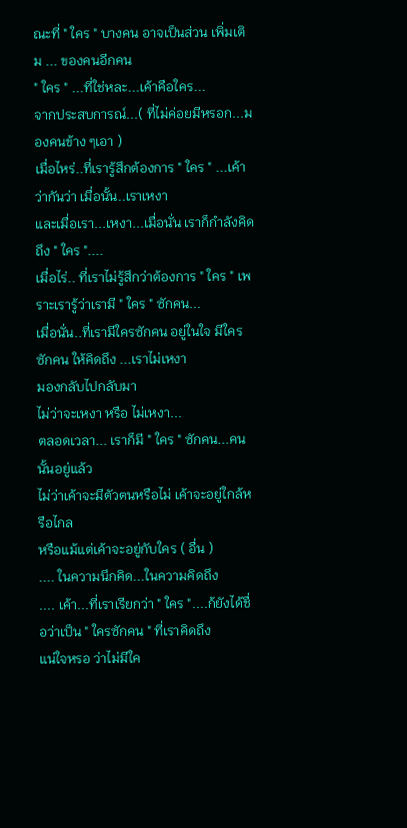ณะที่ " ใคร " บางคน อาจเป็นส่วน เพิ่มเติม ... ของคนอีกคน
" ใคร " ...ที่ใช่หละ...เค้าคือใคร...
จากประสบการณ์...( ที่ไม่ค่อยมีหรอก...มองคนข้าง ๆเอา )
เมื่อไหร่..ที่เรารู้สึกต้องการ " ใคร " ...เค้าว่ากันว่า เมื่อนั้น..เราเหงา
และเมื่อเรา...เหงา...เมื่อนั่น เราก็กำลังคิดถึง " ใคร "....
เมื่อไร่.. ที่เราไม่รู้สึกว่าต้องการ " ใคร " เพราะเรารู้ว่าเรามี " ใคร " ซักคน...
เมื่อนั่น..ที่เรามีใครซักคน อยู่ในใจ มีใครซักคน ให้คิดถึง ...เราไม่เหงา
มองกลับไปกลับมา
ไม่ว่าจะเหงา หรือ ไม่เหงา...
ตลอดเวลา... เราก็มี " ใคร " ซักคน...คนนั้นอยู่แล้ว
ไม่ว่าเค้าจะมีตัวตนหรือไม่ เค้าจะอยู่ใกล้หรือไกล
หรือแม้แต่เค้าจะอยู่กับใคร ( อื่น )
.... ในความนึกคิด...ในความคิดถึง
.... เค้า...ที่เราเรียกว่า " ใคร "....ก้ยังได้ชื่อว่าเป็น " ใครซักคน " ที่เราคิดถึง
แน่ใจหรอ ว่าไม่มีใค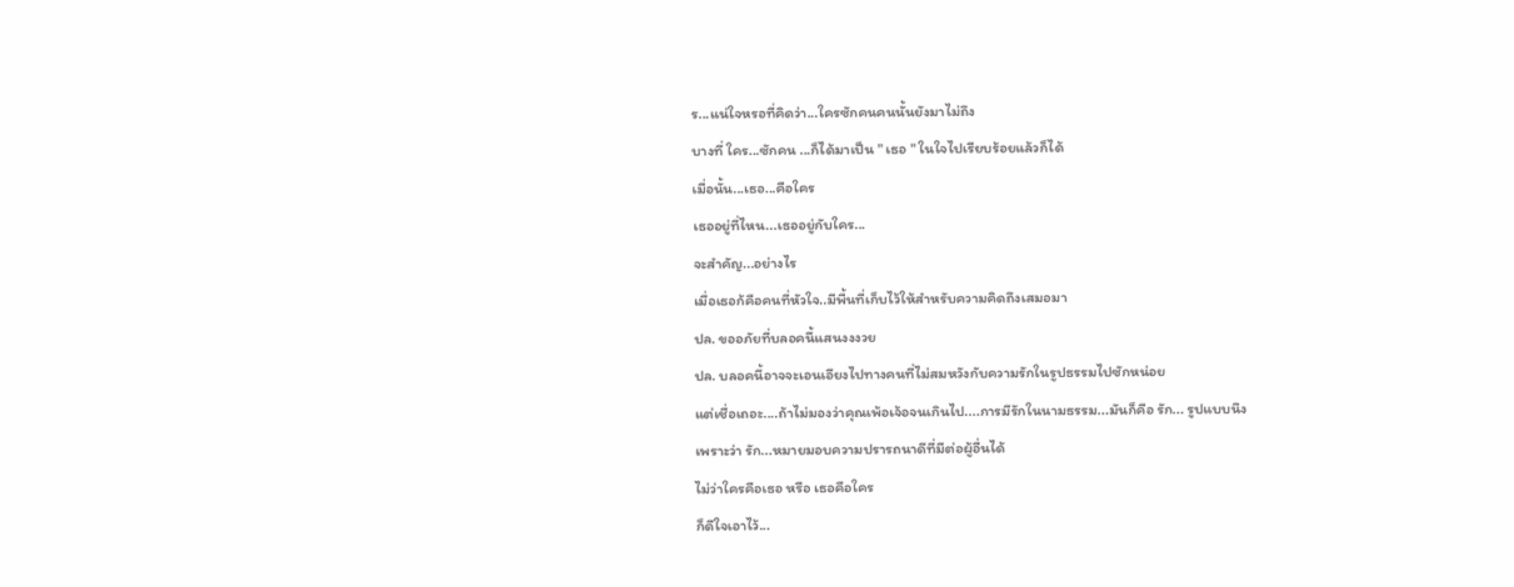ร...แน่ใจหรอที่คิดว่า...ใครซักคนคนนั้นยังมาไม่ถึง
บางที่ ใคร...ซักคน ...ก็ได้มาเป็น " เธอ " ในใจไปเรียบร้อยแล้วก็ได้
เมื่อนั้น...เธอ...คือใคร
เธออยู่ที่ไหน...เธออยู่กับใคร...
จะสำคัญ...อย่างไร
เมื่อเธอก้คือคนที่หัวใจ..มีพื้นที่เก็บไว้ให้สำหรับความคิดถึงเสมอมา
ปล. ขออภัยที่บลอคนี้แสนงงงวย
ปล. บลอคนี้อาจจะเอนเอียงไปทางคนที่ไม่สมหวังกับความรักในรูปธรรมไปซักหน่อย
แต่เชื่อเถอะ....ถ้าไม่มองว่าคุณเพ้อเจ้อจนเกินไป....การมีรักในนามธรรม...มันก็คือ รัก... รูปแบบนึง
เพราะว่า รัก...หมายมอบความปรารถนาดีที่มีต่อผู้อื่นได้
ไม่ว่าใครคือเธอ หรือ เธอคือใคร
ก็ดีใจเอาไว้...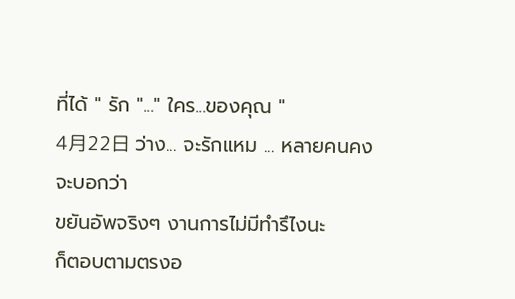ที่ได้ " รัก "..." ใคร...ของคุณ "
4月22日 ว่าง... จะรักแหม ... หลายคนคงจะบอกว่า
ขยันอัพจริงๆ งานการไม่มีทำรึไงนะ
ก็ตอบตามตรงอ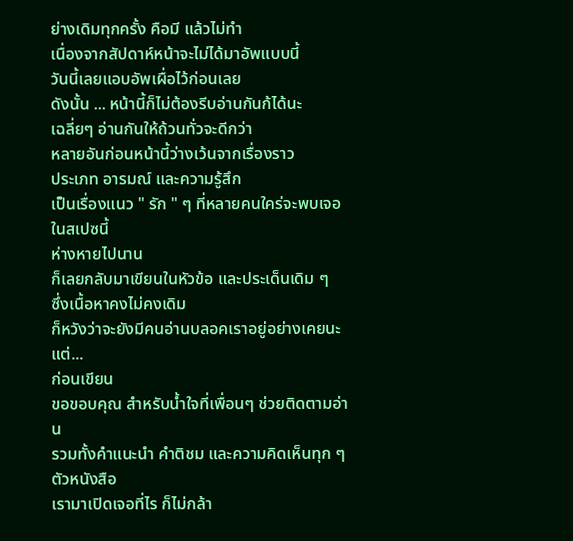ย่างเดิมทุกครั้ง คือมี แล้วไม่ทำ
เนื่องจากสัปดาห์หน้าจะไม่ได้มาอัพแบบนี้
วันนี้เลยแอบอัพเผื่อไว้ก่อนเลย
ดังนั้น ... หน้านี้ก็ไม่ต้องรีบอ่านกันก้ได้นะ
เฉลี่ยๆ อ่านกันให้ถ้วนทั่วจะดีกว่า
หลายอันก่อนหน้านี้ว่างเว้นจากเรื่องราว
ประเภท อารมณ์ และความรู้สึก
เป็นเรื่องแนว " รัก " ๆ ที่หลายคนใคร่จะพบเจอในสเปซนี้
ห่างหายไปนาน
ก็เลยกลับมาเขียนในหัวข้อ และประเด็นเดิม ๆ
ซึ่งเนื้อหาคงไม่คงเดิม
ก็หวังว่าจะยังมีคนอ่านบลอคเราอยู่อย่างเคยนะ
แต่...
ก่อนเขียน
ขอขอบคุณ สำหรับน้ำใจที่เพื่อนๆ ช่วยติดตามอ่าน
รวมทั้งคำแนะนำ คำติชม และความคิดเห็นทุก ๆตัวหนังสือ
เรามาเปิดเจอที่ไร ก็ไม่กล้า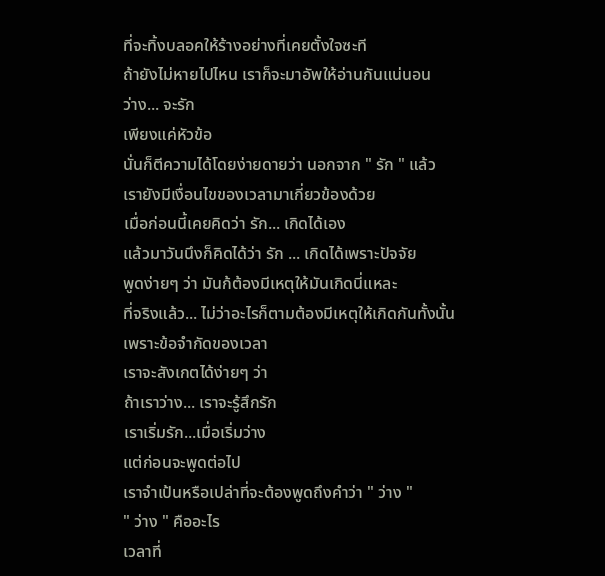ที่จะทิ้งบลอคให้ร้างอย่างที่เคยตั้งใจซะที
ถ้ายังไม่หายไปไหน เราก็จะมาอัพให้อ่านกันแน่นอน
ว่าง... จะรัก
เพียงแค่หัวข้อ
นั่นก็ตีความได้โดยง่ายดายว่า นอกจาก " รัก " แล้ว
เรายังมีเงื่อนไขของเวลามาเกี่ยวข้องด้วย
เมื่อก่อนนี้เคยคิดว่า รัก... เกิดได้เอง
แล้วมาวันนึงก็คิดได้ว่า รัก ... เกิดได้เพราะปัจจัย
พูดง่ายๆ ว่า มันก้ต้องมีเหตุให้มันเกิดนี่แหละ
ที่จริงแล้ว... ไม่ว่าอะไรก็ตามต้องมีเหตุให้เกิดกันทั้งนั้น
เพราะข้อจำกัดของเวลา
เราจะสังเกตได้ง่ายๆ ว่า
ถ้าเราว่าง... เราจะรู้สึกรัก
เราเริ่มรัก...เมื่อเริ่มว่าง
แต่ก่อนจะพูดต่อไป
เราจำเป้นหรือเปล่าที่จะต้องพูดถึงคำว่า " ว่าง "
" ว่าง " คืออะไร
เวลาที่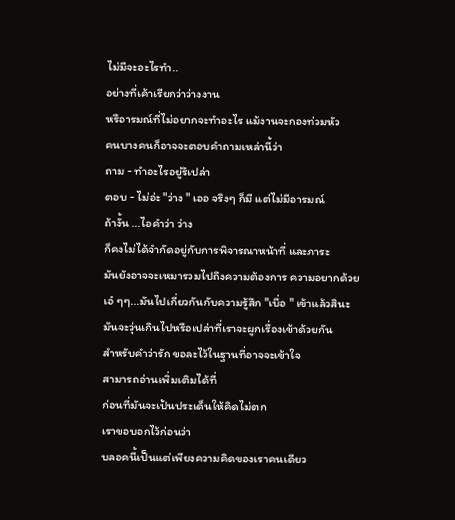ไม่มีจะอะไรทำ..
อย่างที่เค้าเรียกว่าว่างงาน
หรือารมณ์ที่ไม่อยากจะทำอะไร แม้งานจะกองท่วมหัว
คนบางคนก็อาจจะตอบคำถามเหล่านี้ว่า
ถาม - ทำอะไรอยู่รึเปล่า
ตอบ - ไม่อ่ะ "ว่าง " เออ จริงๆ ก็มี แต่ไม่มีอารมณ์
ถ้างั้น ...ไอคำว่า ว่าง
ก็คงไม่ได้จำกัดอยู่กับการพิจารณาหน้าที่ และภาระ
มันยังอาจจะเหมารวมไปถึงความต้องการ ความอยากด้วย
เอ๋ ๆๆ...มันไปเกี่ยวกันกับความรู้สึก "เบื่อ " เข้าแล้วสินะ
มันจะวุ่นเกินไปหรือเปล่าที่เราจะผูกเรื่องเข้าด้วยกัน
สำหรับคำว่ารัก ขอละไว้ในฐานที่อาจจะเข้าใจ
สามารถอ่านเพิ่มเติมได้ที่
ก่อนที่มันจะเป้นประเด็นให้คิดไม่ตก
เราขอบอกไว้ก่อนว่า
บลอคนี้เป็นแต่เพียงความคิดของเราคนเดียว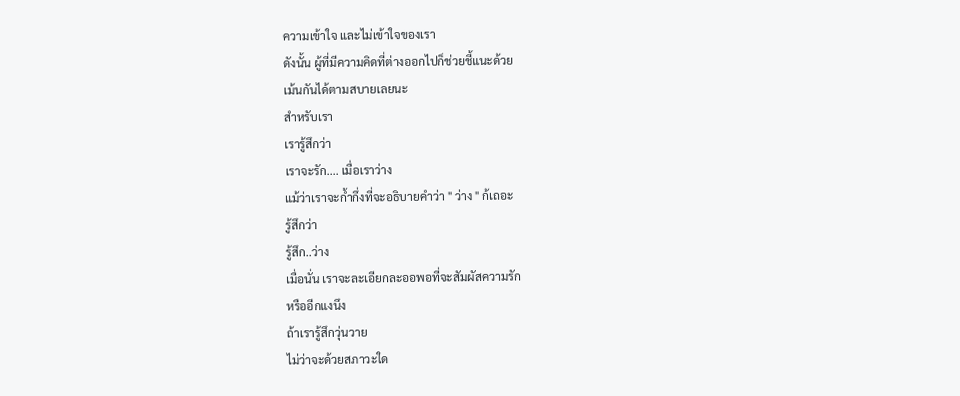ความเข้าใจ และไม่เข้าใจของเรา
ดังนั้น ผู้ที่มีความคิดที่ต่างออกไปก็ช่วยชี้แนะด้วย
เม้นกันได้ตามสบายเลยนะ
สำหรับเรา
เรารู้สึกว่า
เราจะรัก.... เมื่อเราว่าง
แม้ว่าเราจะก้ำกึ่งที่จะอธิบายคำว่า " ว่าง " ก้เถอะ
รู้สึกว่า
รู้สึก..ว่าง
เมื่อนั่น เราจะละเอียกละออพอที่จะสัมผัสความรัก
หรืออีกแงนึง
ถ้าเรารู้สึกวุ่นวาย
ไม่ว่าจะด้วยสภาวะใด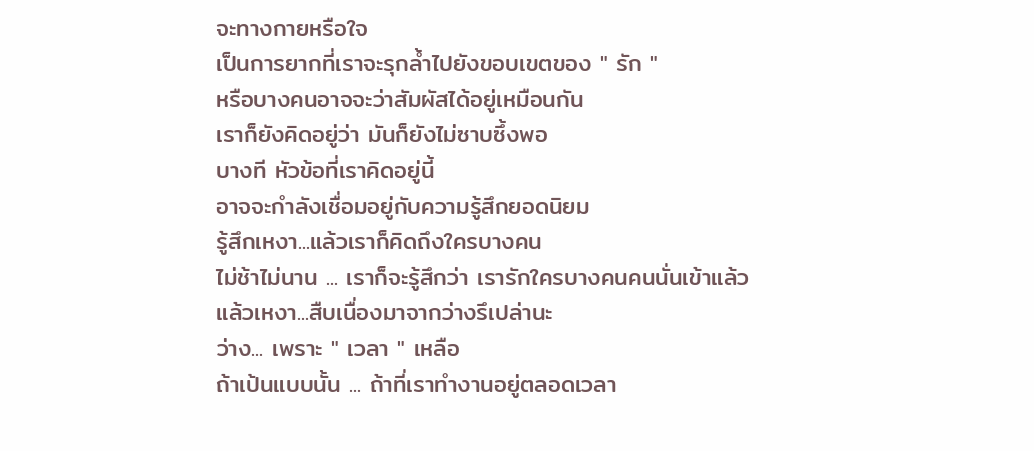จะทางกายหรือใจ
เป็นการยากที่เราจะรุกล้ำไปยังขอบเขตของ " รัก "
หรือบางคนอาจจะว่าสัมผัสได้อยู่เหมือนกัน
เราก็ยังคิดอยู่ว่า มันก็ยังไม่ซาบซึ้งพอ
บางที หัวข้อที่เราคิดอยู่นี้
อาจจะกำลังเชื่อมอยู่กับความรู้สึกยอดนิยม
รู้สึกเหงา...แล้วเราก็คิดถึงใครบางคน
ไม่ช้าไม่นาน ... เราก็จะรู้สึกว่า เรารักใครบางคนคนนั่นเข้าแล้ว
แล้วเหงา...สืบเนื่องมาจากว่างรึเปล่านะ
ว่าง... เพราะ " เวลา " เหลือ
ถ้าเป้นแบบนั้น ... ถ้าที่เราทำงานอยู่ตลอดเวลา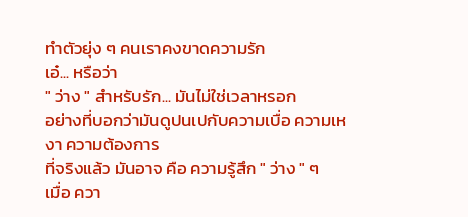ทำตัวยุ่ง ๆ คนเราคงขาดความรัก
เอ๋... หรือว่า
" ว่าง " สำหรับรัก... มันไม่ใช่เวลาหรอก
อย่างที่บอกว่ามันดูปนเปกับความเบื่อ ความเหงา ความต้องการ
ที่จริงแล้ว มันอาจ คือ ความรู้สึก " ว่าง " ๆ
เมื่อ ควา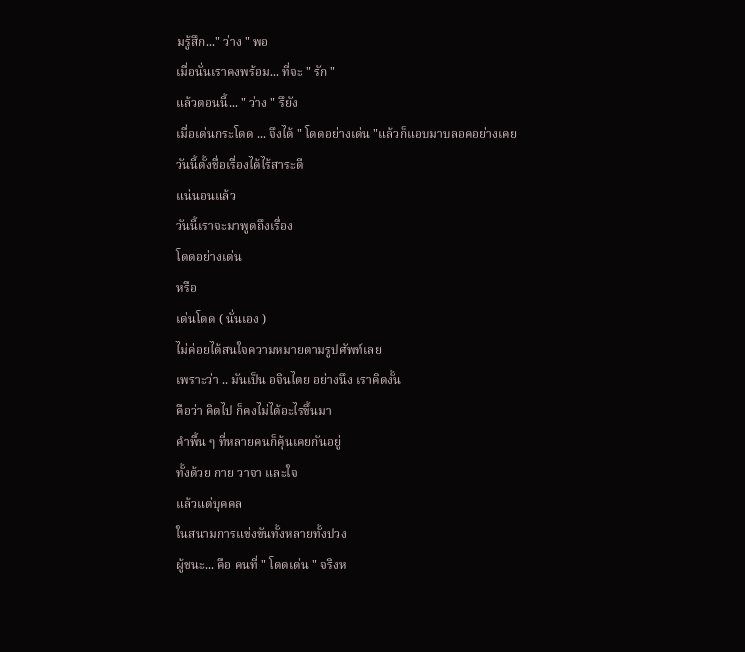มรู้สึก..." ว่าง " พอ
เมื่อนั่นเราคงพร้อม... ที่จะ " รัก "
แล้วตอนนี้... " ว่าง " รึยัง
เมื่อเด่นกระโดด ... จึงได้ " โดดอย่างเด่น "แล้วก็แอบมาบลอคอย่างเคย
วันนี้ตั้งชื่อเรื่องได้ไร้สาระดี
แน่นอนแล้ว
วันนี้เราจะมาพูดถึงเรื่อง
โดดอย่างเด่น
หรือ
เด่นโดด ( นั่นเอง )
ไม่ค่อยได้สนใจความหมายตามรูปศัพท์เลย
เพราะว่า .. มันเป็น อจินไตย อย่างนึง เราคิดงั้น
คือว่า คิดไป ก็คงไม่ได้อะไรขึ้นมา
คำพื้น ๆ ที่หลายคนก็คุ้นเคยกันอยู่
ทั้งด้วย กาย วาจา และใจ
แล้วแต่บุคคล
ในสนามการแข่งขันทั้งหลายทั้งปวง
ผู้ชนะ... คือ คนที่ " โดดเด่น " จริงห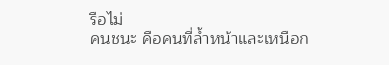รือไม่
คนชนะ คือคนที่ล้ำหน้าและเหนือก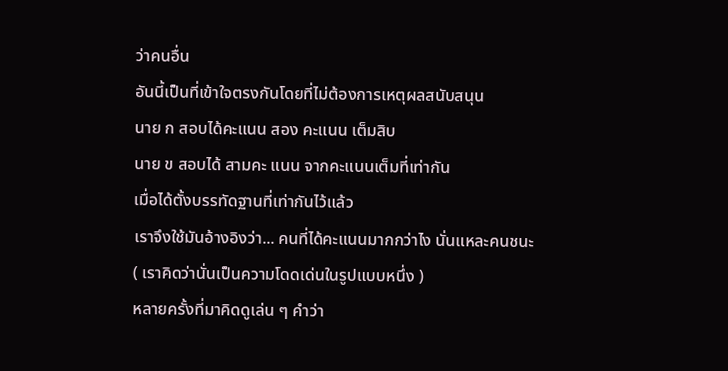ว่าคนอื่น
อันนี้เป็นที่เข้าใจตรงกันโดยที่ไม่ต้องการเหตุผลสนับสนุน
นาย ก สอบได้คะแนน สอง คะแนน เต็มสิบ
นาย ข สอบได้ สามคะ แนน จากคะแนนเต็มที่เท่ากัน
เมื่อได้ตั้งบรรทัดฐานที่เท่ากันไว้แล้ว
เราจึงใช้มันอ้างอิงว่า... คนที่ได้คะแนนมากกว่าไง นั่นแหละคนชนะ
( เราคิดว่านั่นเป็นความโดดเด่นในรูปแบบหนึ่ง )
หลายครั้งที่มาคิดดูเล่น ๆ คำว่า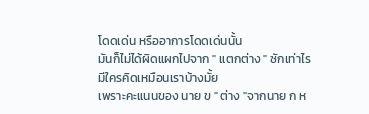โดดเด่น หรืออาการโดดเด่นนั้น
มันก็ไม่ได้ผิดแผกไปจาก " แตกต่าง " ซักเท่าไร
มีใครคิดเหมือนเราบ้างมั้ย
เพราะคะแนนของ นาย ข " ต่าง "จากนาย ก ห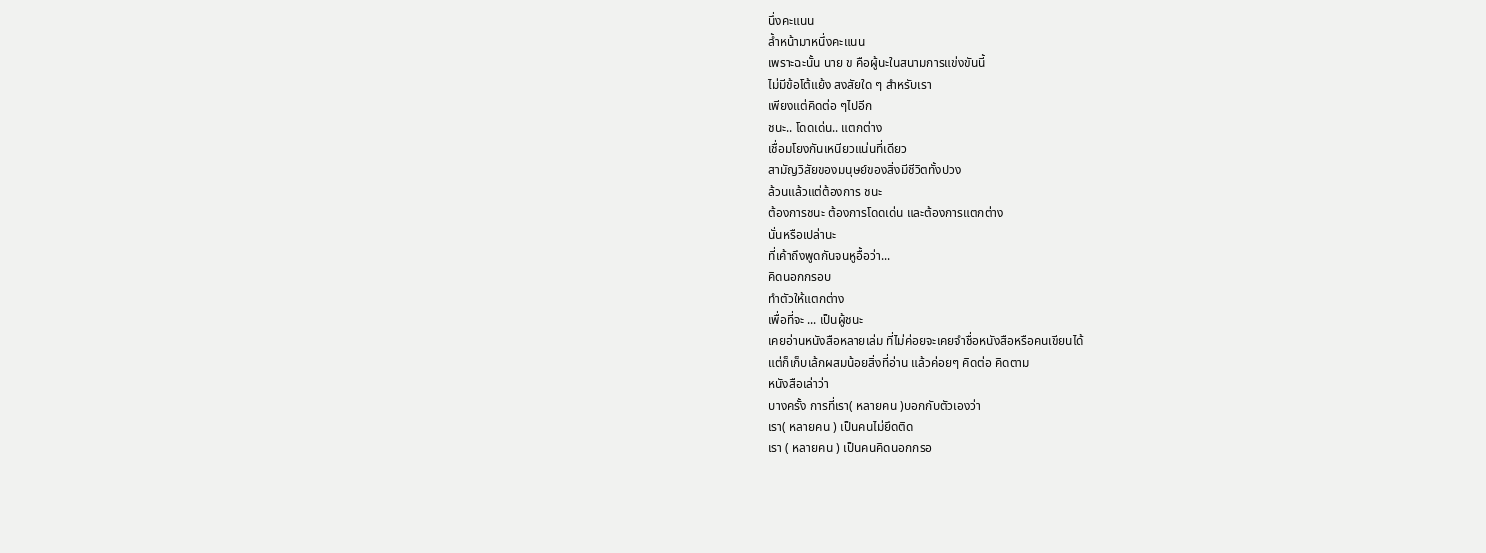นึ่งคะแนน
ล้ำหน้ามาหนึ่งคะแนน
เพราะฉะนั้น นาย ข คือผู้นะในสนามการแข่งขันนี้
ไม่มีข้อโต้แย้ง สงสัยใด ๆ สำหรับเรา
เพียงแต่คิดต่อ ๆไปอีก
ชนะ.. โดดเด่น.. แตกต่าง
เชื่อมโยงกันเหนียวแน่นที่เดียว
สามัญวิสัยของมนุษย์ของสิ่งมีชีวิตทั้งปวง
ล้วนแล้วแต่ต้องการ ชนะ
ต้องการชนะ ต้องการโดดเด่น และต้องการแตกต่าง
นั่นหรือเปล่านะ
ที่เค้าถึงพูดกันจนหูอื้อว่า...
คิดนอกกรอบ
ทำตัวให้แตกต่าง
เพื่อที่จะ ... เป็นผู้ชนะ
เคยอ่านหนังสือหลายเล่ม ที่ไม่ค่อยจะเคยจำชื่อหนังสือหรือคนเขียนได้
แต่ก็เก็บเล้กผสมน้อยสิ่งที่อ่าน แล้วค่อยๆ คิดต่อ คิดตาม
หนังสือเล่าว่า
บางครั้ง การที่เรา( หลายคน )บอกกับตัวเองว่า
เรา( หลายคน ) เป็นคนไม่ยึดติด
เรา ( หลายคน ) เป็นคนคิดนอกกรอ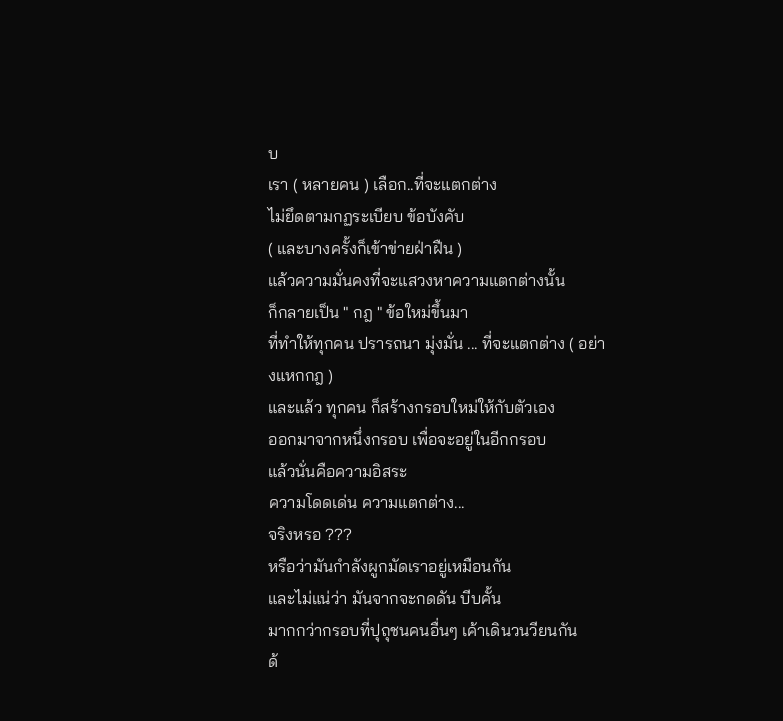บ
เรา ( หลายคน ) เลือก..ที่จะแตกต่าง
ไม่ยึดตามกฏระเบียบ ข้อบังคับ
( และบางครั้งก็เข้าข่ายฝ่าฝืน )
แล้วความมั่นคงที่จะแสวงหาความแตกต่างนั้น
ก็กลายเป็น " กฎ " ข้อใหม่ขึ้นมา
ที่ทำให้ทุกคน ปรารถนา มุ่งมั่น ... ที่จะแตกต่าง ( อย่างแหกกฎ )
และแล้ว ทุกคน ก็สร้างกรอบใหม่ให้กับตัวเอง
ออกมาจากหนึ่งกรอบ เพื่อจะอยู่ในอีกกรอบ
แล้วนั่นคือความอิสระ
ความโดดเด่น ความแตกต่าง...
จริงหรอ ???
หรือว่ามันกำลังผูกมัดเราอยู่เหมือนกัน
และไม่แน่ว่า มันจากจะกดดัน บีบคั้น
มากกว่ากรอบที่ปุถุชนคนอื่นๆ เค้าเดินวนวียนกัน
ด้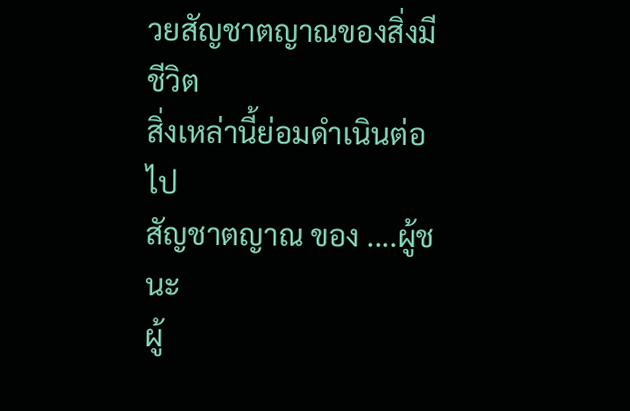วยสัญชาตญาณของสิ่งมีชีวิต
สิ่งเหล่านี้ย่อมดำเนินต่อไป
สัญชาตญาณ ของ ....ผู้ชนะ
ผู้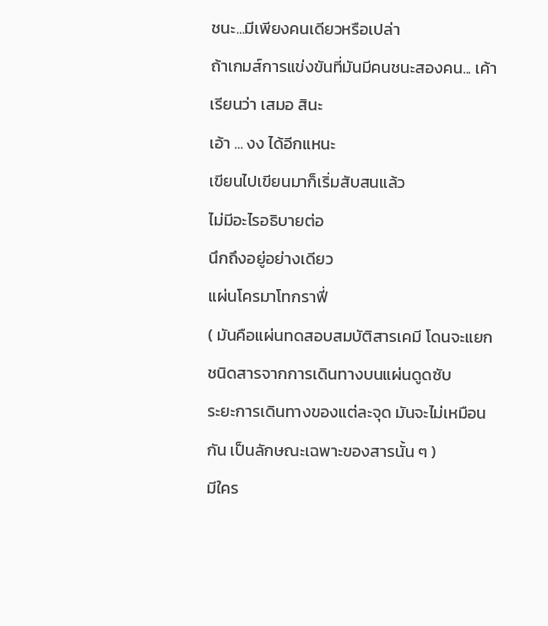ชนะ...มีเพียงคนเดียวหรือเปล่า
ถ้าเกมส์การแข่งขันที่มันมีคนชนะสองคน... เค้าเรียนว่า เสมอ สินะ
เอ้า ... งง ได้อีกแหนะ
เขียนไปเขียนมาก็เริ่มสับสนแล้ว
ไม่มีอะไรอธิบายต่อ
นึกถึงอยู่อย่างเดียว
แผ่นโครมาโทกราฟี่
( มันคือแผ่นทดสอบสมบัติสารเคมี โดนจะแยกชนิดสารจากการเดินทางบนแผ่นดูดซับ
ระยะการเดินทางของแต่ละจุด มันจะไม่เหมือนกัน เป็นลักษณะเฉพาะของสารนั้น ๆ )
มีใคร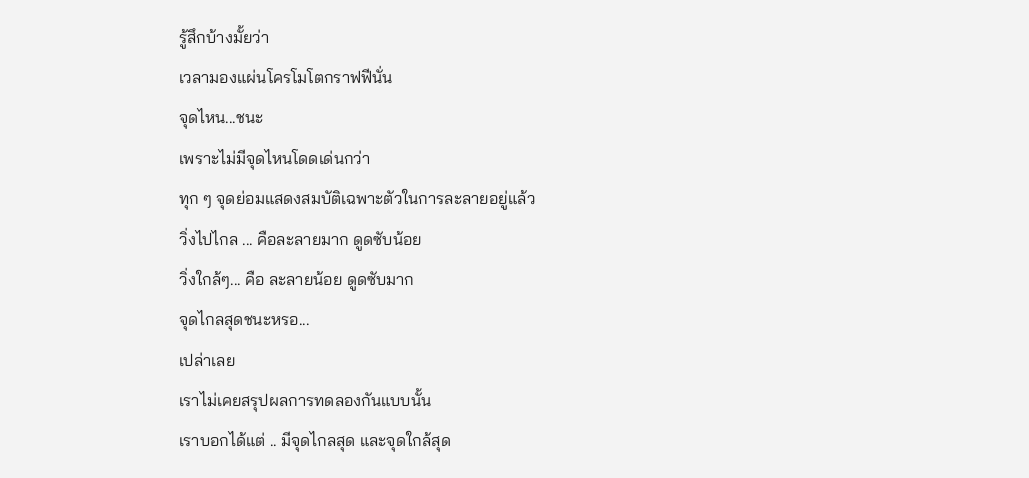รู้สึกบ้างมั้ยว่า
เวลามองแผ่นโครโมโตกราฟฟีนั่น
จุดไหน...ชนะ
เพราะไม่มีจุดไหนโดดเด่นกว่า
ทุก ๆ จุดย่อมแสดงสมบัติเฉพาะตัวในการละลายอยู่แล้ว
วิ่งไปไกล ... คือละลายมาก ดูดซับน้อย
วิ่งใกล้ๆ... คือ ละลายน้อย ดูดซับมาก
จุดไกลสุดชนะหรอ...
เปล่าเลย
เราไม่เคยสรุปผลการทดลองกันแบบนั้น
เราบอกได้แต่ .. มีจุดไกลสุด และจุดใกล้สุด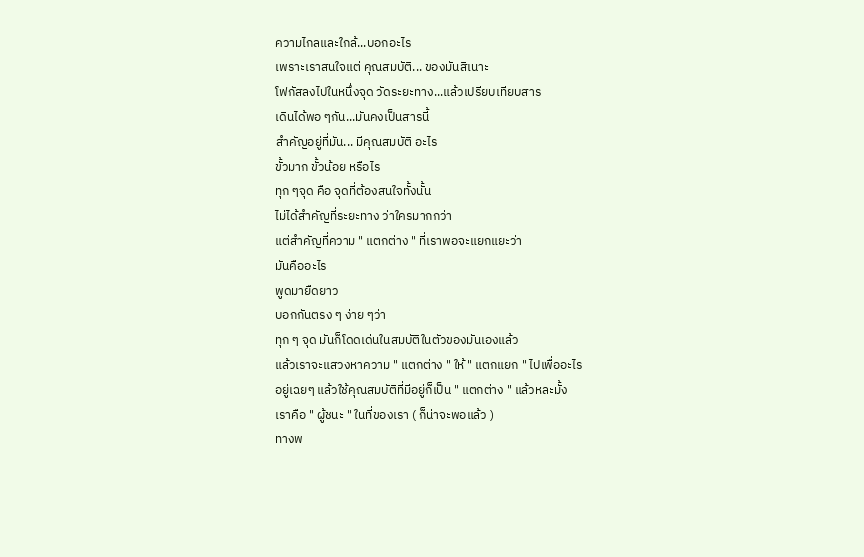ความไกลและใกล้...บอกอะไร
เพราะเราสนใจแต่ คุณสมบัติ... ของมันสิเนาะ
โฟกัสลงไปในหนึ่งจุด วัดระยะทาง...แล้วเปรียบเทียบสาร
เดินได้พอ ๆกัน...มันคงเป็นสารนี้
สำคัญอยู่ที่มัน... มีคุณสมบัติ อะไร
ขั้วมาก ขั้วน้อย หรือไร
ทุก ๆจุด คือ จุดที่ต้องสนใจทั้งนั้น
ไม่ได้สำคัญที่ระยะทาง ว่าใครมากกว่า
แต่สำคัญที่ความ " แตกต่าง " ที่เราพอจะแยกแยะว่า
มันคืออะไร
พูดมายืดยาว
บอกกันตรง ๆ ง่าย ๆว่า
ทุก ๆ จุด มันก็โดดเด่นในสมบัติในตัวของมันเองแล้ว
แล้วเราจะแสวงหาความ " แตกต่าง " ให้ " แตกแยก " ไปเพื่ออะไร
อยู่เฉยๆ แล้วใช้คุณสมบัติที่มีอยู่ก็เป็น " แตกต่าง " แล้วหละมั้ง
เราคือ " ผู้ชนะ " ในที่ของเรา ( ก็น่าจะพอแล้ว )
ทางพ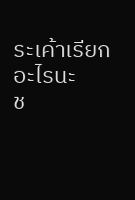ระเค้าเรียกอะไรนะ
ช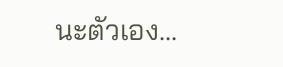นะตัวเอง...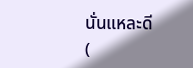นั่นแหละดี
(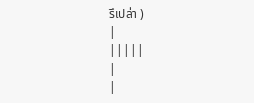รึเปล่า )
|
|||||
|
|